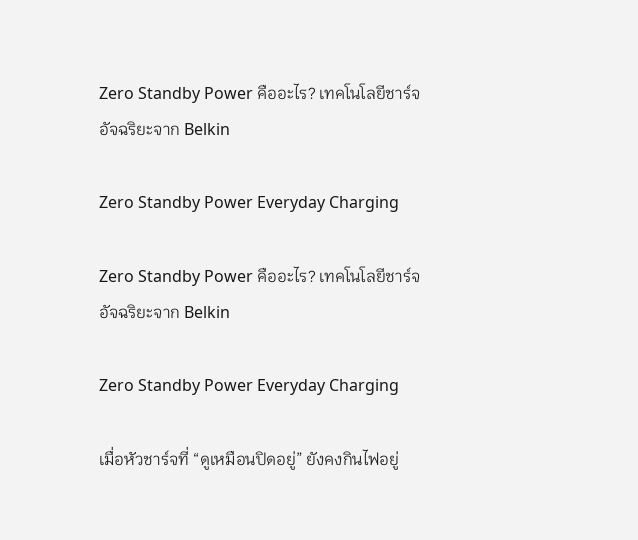Zero Standby Power คืออะไร? เทคโนโลยีชาร์จอัจฉริยะจาก Belkin

Zero Standby Power Everyday Charging

Zero Standby Power คืออะไร? เทคโนโลยีชาร์จอัจฉริยะจาก Belkin

Zero Standby Power Everyday Charging

เมื่อหัวชาร์จที่ “ดูเหมือนปิดอยู่” ยังคงกินไฟอยู่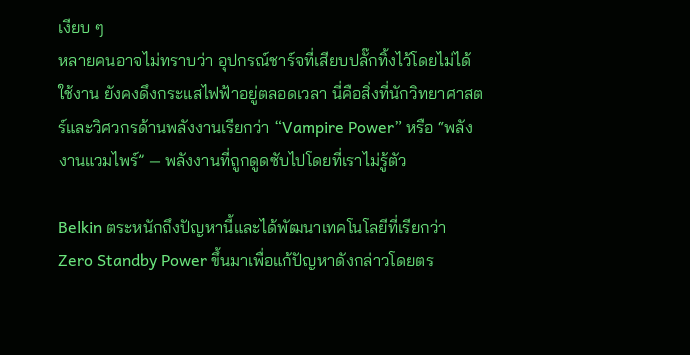เงียบ ๆ
หลายคนอาจไม่ทราบว่า อุปกรณ์ชาร์จที่เสียบปลั๊กทิ้งไว้โดยไม่ได้ใช้งาน ยังคงดึงกระแสไฟฟ้าอยู่ตลอดเวลา นี่คือสิ่งที่นักวิทยาศาสตร์และวิศวกรด้านพลังงานเรียกว่า “Vampire Power” หรือ “พลังงานแวมไพร์” — พลังงานที่ถูกดูดซับไปโดยที่เราไม่รู้ตัว

Belkin ตระหนักถึงปัญหานี้และได้พัฒนาเทคโนโลยีที่เรียกว่า Zero Standby Power ขึ้นมาเพื่อแก้ปัญหาดังกล่าวโดยตร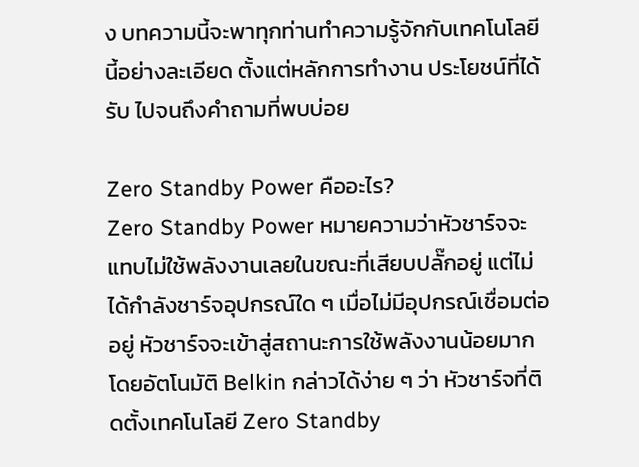ง บทความนี้จะพาทุกท่านทำความรู้จักกับเทคโนโลยีนี้อย่างละเอียด ตั้งแต่หลักการทำงาน ประโยชน์ที่ได้รับ ไปจนถึงคำถามที่พบบ่อย

Zero Standby Power คืออะไร?
Zero Standby Power หมายความว่าหัวชาร์จจะแทบไม่ใช้พลังงานเลยในขณะที่เสียบปลั๊กอยู่ แต่ไม่ได้กำลังชาร์จอุปกรณ์ใด ๆ เมื่อไม่มีอุปกรณ์เชื่อมต่ออยู่ หัวชาร์จจะเข้าสู่สถานะการใช้พลังงานน้อยมากโดยอัตโนมัติ Belkin กล่าวได้ง่าย ๆ ว่า หัวชาร์จที่ติดตั้งเทคโนโลยี Zero Standby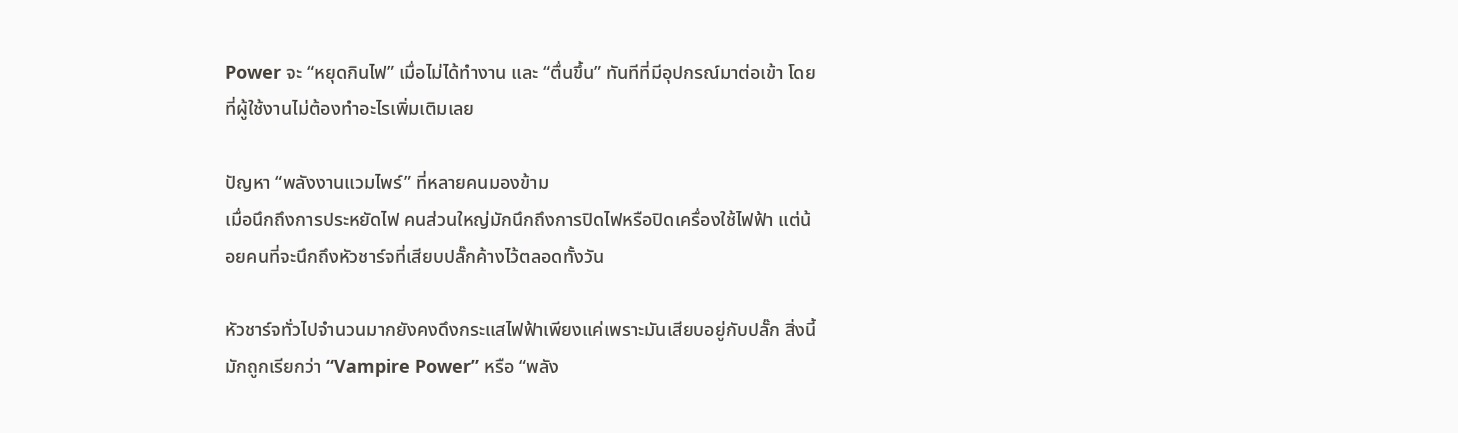Power จะ “หยุดกินไฟ” เมื่อไม่ได้ทำงาน และ “ตื่นขึ้น” ทันทีที่มีอุปกรณ์มาต่อเข้า โดยที่ผู้ใช้งานไม่ต้องทำอะไรเพิ่มเติมเลย

ปัญหา “พลังงานแวมไพร์” ที่หลายคนมองข้าม
เมื่อนึกถึงการประหยัดไฟ คนส่วนใหญ่มักนึกถึงการปิดไฟหรือปิดเครื่องใช้ไฟฟ้า แต่น้อยคนที่จะนึกถึงหัวชาร์จที่เสียบปลั๊กค้างไว้ตลอดทั้งวัน

หัวชาร์จทั่วไปจำนวนมากยังคงดึงกระแสไฟฟ้าเพียงแค่เพราะมันเสียบอยู่กับปลั๊ก สิ่งนี้มักถูกเรียกว่า “Vampire Power” หรือ “พลัง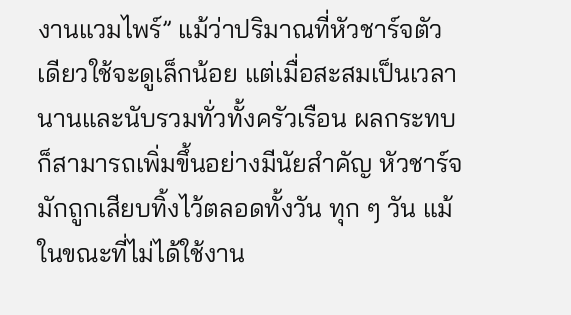งานแวมไพร์” แม้ว่าปริมาณที่หัวชาร์จตัวเดียวใช้จะดูเล็กน้อย แต่เมื่อสะสมเป็นเวลานานและนับรวมทั่วทั้งครัวเรือน ผลกระทบก็สามารถเพิ่มขึ้นอย่างมีนัยสำคัญ หัวชาร์จมักถูกเสียบทิ้งไว้ตลอดทั้งวัน ทุก ๆ วัน แม้ในขณะที่ไม่ได้ใช้งาน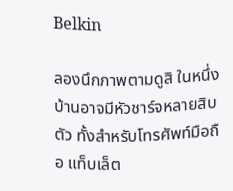Belkin

ลองนึกภาพตามดูสิ ในหนึ่งบ้านอาจมีหัวชาร์จหลายสิบตัว ทั้งสำหรับโทรศัพท์มือถือ แท็บเล็ต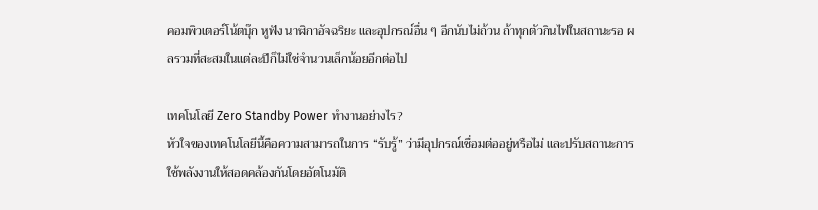คอมพิวเตอร์โน้ตบุ๊ก หูฟัง นาฬิกาอัจฉริยะ และอุปกรณ์อื่น ๆ อีกนับไม่ถ้วน ถ้าทุกตัวกินไฟในสถานะรอ ผลรวมที่สะสมในแต่ละปีก็ไม่ใช่จำนวนเล็กน้อยอีกต่อไป

เทคโนโลยี Zero Standby Power ทำงานอย่างไร?
หัวใจของเทคโนโลยีนี้คือความสามารถในการ “รับรู้” ว่ามีอุปกรณ์เชื่อมต่ออยู่หรือไม่ และปรับสถานะการใช้พลังงานให้สอดคล้องกันโดยอัตโนมัติ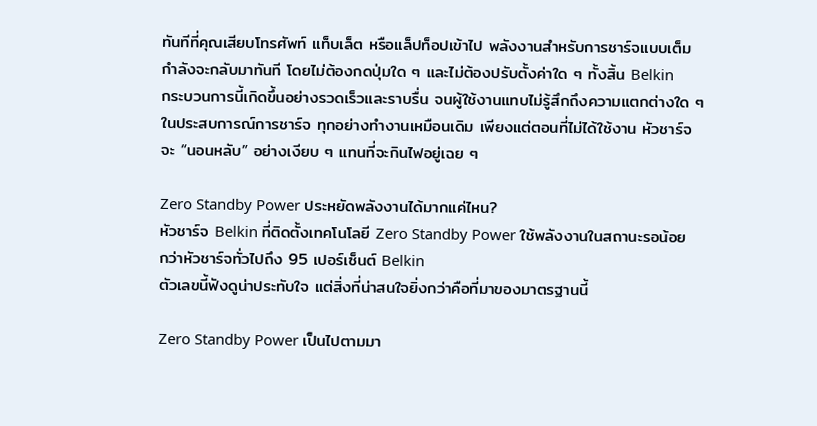ทันทีที่คุณเสียบโทรศัพท์ แท็บเล็ต หรือแล็ปท็อปเข้าไป พลังงานสำหรับการชาร์จแบบเต็มกำลังจะกลับมาทันที โดยไม่ต้องกดปุ่มใด ๆ และไม่ต้องปรับตั้งค่าใด ๆ ทั้งสิ้น Belkin
กระบวนการนี้เกิดขึ้นอย่างรวดเร็วและราบรื่น จนผู้ใช้งานแทบไม่รู้สึกถึงความแตกต่างใด ๆ ในประสบการณ์การชาร์จ ทุกอย่างทำงานเหมือนเดิม เพียงแต่ตอนที่ไม่ได้ใช้งาน หัวชาร์จจะ “นอนหลับ” อย่างเงียบ ๆ แทนที่จะกินไฟอยู่เฉย ๆ

Zero Standby Power ประหยัดพลังงานได้มากแค่ไหน?
หัวชาร์จ Belkin ที่ติดตั้งเทคโนโลยี Zero Standby Power ใช้พลังงานในสถานะรอน้อยกว่าหัวชาร์จทั่วไปถึง 95 เปอร์เซ็นต์ Belkin
ตัวเลขนี้ฟังดูน่าประทับใจ แต่สิ่งที่น่าสนใจยิ่งกว่าคือที่มาของมาตรฐานนี้

Zero Standby Power เป็นไปตามมา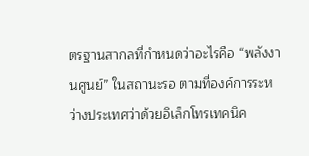ตรฐานสากลที่กำหนดว่าอะไรคือ “พลังงานศูนย์” ในสถานะรอ ตามที่องค์การระหว่างประเทศว่าด้วยอิเล็กโทรเทคนิค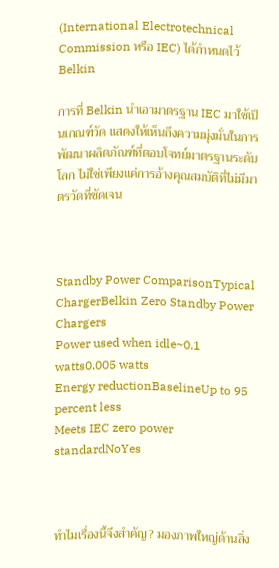(International Electrotechnical Commission หรือ IEC) ได้กำหนดไว้ Belkin

การที่ Belkin นำเอามาตรฐาน IEC มาใช้เป็นเกณฑ์วัด แสดงให้เห็นถึงความมุ่งมั่นในการพัฒนาผลิตภัณฑ์ที่ตอบโจทย์มาตรฐานระดับโลก ไม่ใช่เพียงแค่การอ้างคุณสมบัติที่ไม่มีมาตรวัดที่ชัดเจน



Standby Power ComparisonTypical ChargerBelkin Zero Standby Power Chargers
Power used when idle~0.1 watts0.005 watts
Energy reductionBaselineUp to 95 percent less
Meets IEC zero power standardNoYes



ทำไมเรื่องนี้จึงสำคัญ? มองภาพใหญ่ด้านสิ่ง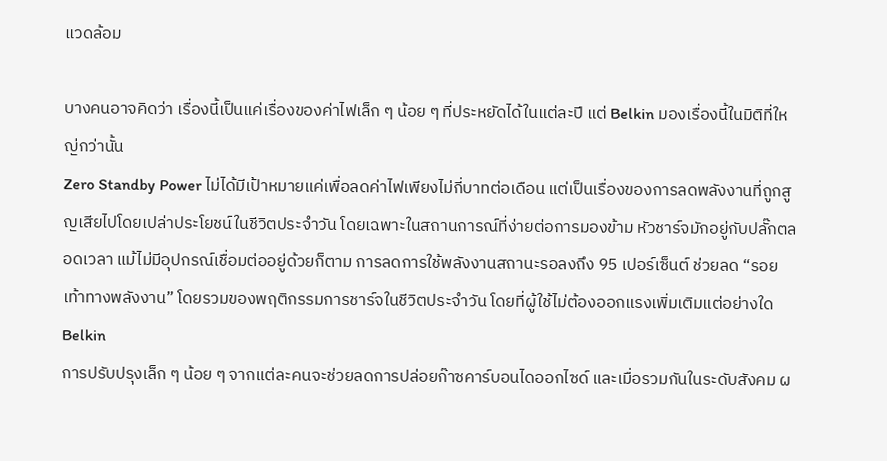แวดล้อม

บางคนอาจคิดว่า เรื่องนี้เป็นแค่เรื่องของค่าไฟเล็ก ๆ น้อย ๆ ที่ประหยัดได้ในแต่ละปี แต่ Belkin มองเรื่องนี้ในมิติที่ใหญ่กว่านั้น
Zero Standby Power ไม่ได้มีเป้าหมายแค่เพื่อลดค่าไฟเพียงไม่กี่บาทต่อเดือน แต่เป็นเรื่องของการลดพลังงานที่ถูกสูญเสียไปโดยเปล่าประโยชน์ในชีวิตประจำวัน โดยเฉพาะในสถานการณ์ที่ง่ายต่อการมองข้าม หัวชาร์จมักอยู่กับปลั๊กตลอดเวลา แม้ไม่มีอุปกรณ์เชื่อมต่ออยู่ด้วยก็ตาม การลดการใช้พลังงานสถานะรอลงถึง 95 เปอร์เซ็นต์ ช่วยลด “รอยเท้าทางพลังงาน” โดยรวมของพฤติกรรมการชาร์จในชีวิตประจำวัน โดยที่ผู้ใช้ไม่ต้องออกแรงเพิ่มเติมแต่อย่างใด Belkin
การปรับปรุงเล็ก ๆ น้อย ๆ จากแต่ละคนจะช่วยลดการปล่อยก๊าซคาร์บอนไดออกไซด์ และเมื่อรวมกันในระดับสังคม ผ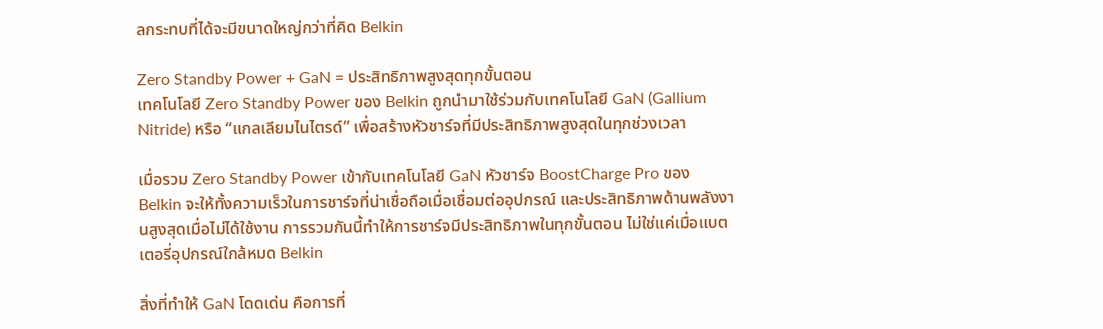ลกระทบที่ได้จะมีขนาดใหญ่กว่าที่คิด Belkin

Zero Standby Power + GaN = ประสิทธิภาพสูงสุดทุกขั้นตอน
เทคโนโลยี Zero Standby Power ของ Belkin ถูกนำมาใช้ร่วมกับเทคโนโลยี GaN (Gallium Nitride) หรือ “แกลเลียมไนไตรด์” เพื่อสร้างหัวชาร์จที่มีประสิทธิภาพสูงสุดในทุกช่วงเวลา

เมื่อรวม Zero Standby Power เข้ากับเทคโนโลยี GaN หัวชาร์จ BoostCharge Pro ของ Belkin จะให้ทั้งความเร็วในการชาร์จที่น่าเชื่อถือเมื่อเชื่อมต่ออุปกรณ์ และประสิทธิภาพด้านพลังงานสูงสุดเมื่อไม่ได้ใช้งาน การรวมกันนี้ทำให้การชาร์จมีประสิทธิภาพในทุกขั้นตอน ไม่ใช่แค่เมื่อแบตเตอรี่อุปกรณ์ใกล้หมด Belkin

สิ่งที่ทำให้ GaN โดดเด่น คือการที่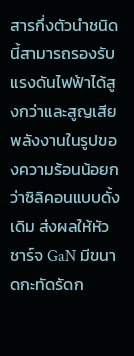สารกึ่งตัวนำชนิดนี้สามารถรองรับแรงดันไฟฟ้าได้สูงกว่าและสูญเสียพลังงานในรูปของความร้อนน้อยกว่าซิลิคอนแบบดั้งเดิม ส่งผลให้หัวชาร์จ GaN มีขนาดกะทัดรัดก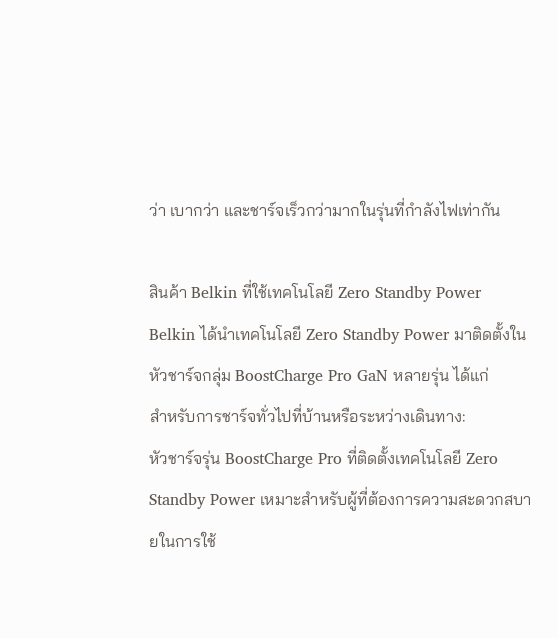ว่า เบากว่า และชาร์จเร็วกว่ามากในรุ่นที่กำลังไฟเท่ากัน

สินค้า Belkin ที่ใช้เทคโนโลยี Zero Standby Power
Belkin ได้นำเทคโนโลยี Zero Standby Power มาติดตั้งในหัวชาร์จกลุ่ม BoostCharge Pro GaN หลายรุ่น ได้แก่
สำหรับการชาร์จทั่วไปที่บ้านหรือระหว่างเดินทาง:
หัวชาร์จรุ่น BoostCharge Pro ที่ติดตั้งเทคโนโลยี Zero Standby Power เหมาะสำหรับผู้ที่ต้องการความสะดวกสบายในการใช้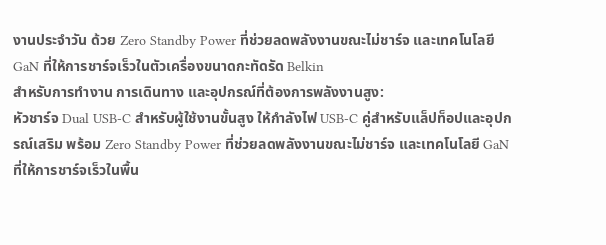งานประจำวัน ด้วย Zero Standby Power ที่ช่วยลดพลังงานขณะไม่ชาร์จ และเทคโนโลยี GaN ที่ให้การชาร์จเร็วในตัวเครื่องขนาดกะทัดรัด Belkin
สำหรับการทำงาน การเดินทาง และอุปกรณ์ที่ต้องการพลังงานสูง:
หัวชาร์จ Dual USB-C สำหรับผู้ใช้งานขั้นสูง ให้กำลังไฟ USB-C คู่สำหรับแล็ปท็อปและอุปกรณ์เสริม พร้อม Zero Standby Power ที่ช่วยลดพลังงานขณะไม่ชาร์จ และเทคโนโลยี GaN ที่ให้การชาร์จเร็วในพื้น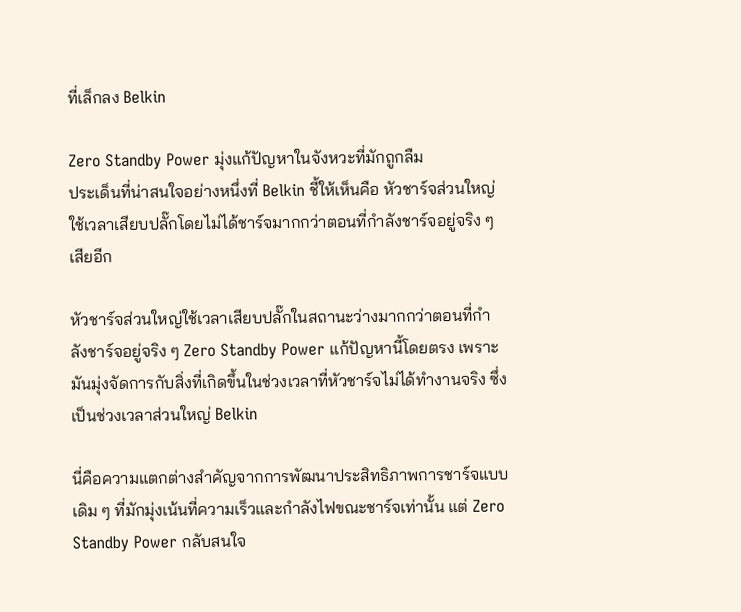ที่เล็กลง Belkin

Zero Standby Power มุ่งแก้ปัญหาในจังหวะที่มักถูกลืม
ประเด็นที่น่าสนใจอย่างหนึ่งที่ Belkin ชี้ให้เห็นคือ หัวชาร์จส่วนใหญ่ใช้เวลาเสียบปลั๊กโดยไม่ได้ชาร์จมากกว่าตอนที่กำลังชาร์จอยู่จริง ๆ เสียอีก

หัวชาร์จส่วนใหญ่ใช้เวลาเสียบปลั๊กในสถานะว่างมากกว่าตอนที่กำลังชาร์จอยู่จริง ๆ Zero Standby Power แก้ปัญหานี้โดยตรง เพราะมันมุ่งจัดการกับสิ่งที่เกิดขึ้นในช่วงเวลาที่หัวชาร์จไม่ได้ทำงานจริง ซึ่งเป็นช่วงเวลาส่วนใหญ่ Belkin

นี่คือความแตกต่างสำคัญจากการพัฒนาประสิทธิภาพการชาร์จแบบเดิม ๆ ที่มักมุ่งเน้นที่ความเร็วและกำลังไฟขณะชาร์จเท่านั้น แต่ Zero Standby Power กลับสนใจ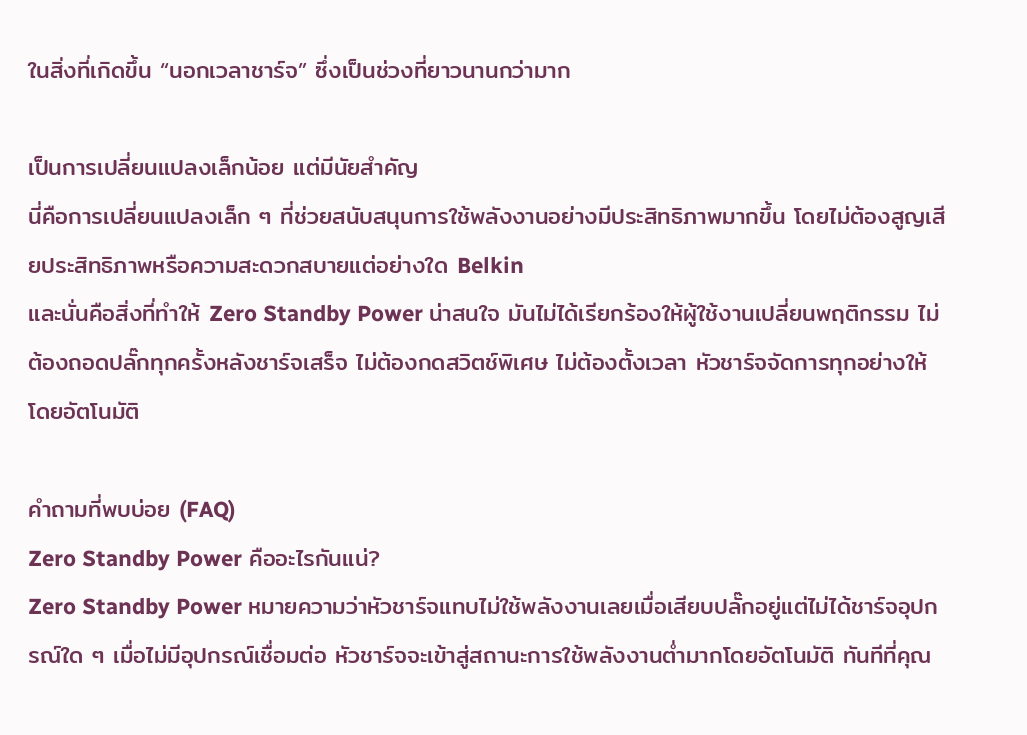ในสิ่งที่เกิดขึ้น “นอกเวลาชาร์จ” ซึ่งเป็นช่วงที่ยาวนานกว่ามาก

เป็นการเปลี่ยนแปลงเล็กน้อย แต่มีนัยสำคัญ
นี่คือการเปลี่ยนแปลงเล็ก ๆ ที่ช่วยสนับสนุนการใช้พลังงานอย่างมีประสิทธิภาพมากขึ้น โดยไม่ต้องสูญเสียประสิทธิภาพหรือความสะดวกสบายแต่อย่างใด Belkin
และนั่นคือสิ่งที่ทำให้ Zero Standby Power น่าสนใจ มันไม่ได้เรียกร้องให้ผู้ใช้งานเปลี่ยนพฤติกรรม ไม่ต้องถอดปลั๊กทุกครั้งหลังชาร์จเสร็จ ไม่ต้องกดสวิตช์พิเศษ ไม่ต้องตั้งเวลา หัวชาร์จจัดการทุกอย่างให้โดยอัตโนมัติ

คำถามที่พบบ่อย (FAQ)
Zero Standby Power คืออะไรกันแน่?
Zero Standby Power หมายความว่าหัวชาร์จแทบไม่ใช้พลังงานเลยเมื่อเสียบปลั๊กอยู่แต่ไม่ได้ชาร์จอุปกรณ์ใด ๆ เมื่อไม่มีอุปกรณ์เชื่อมต่อ หัวชาร์จจะเข้าสู่สถานะการใช้พลังงานต่ำมากโดยอัตโนมัติ ทันทีที่คุณ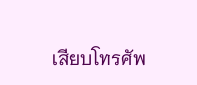เสียบโทรศัพ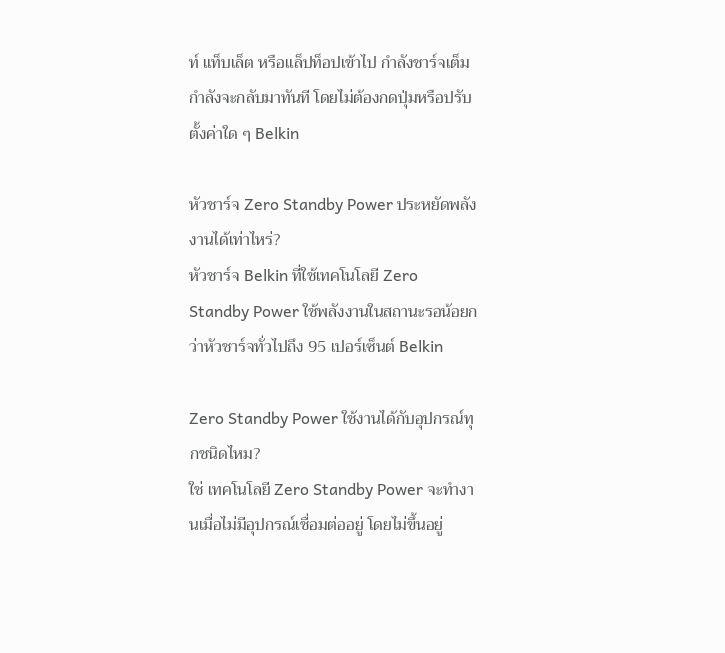ท์ แท็บเล็ต หรือแล็ปท็อปเข้าไป กำลังชาร์จเต็มกำลังจะกลับมาทันที โดยไม่ต้องกดปุ่มหรือปรับตั้งค่าใด ๆ Belkin

หัวชาร์จ Zero Standby Power ประหยัดพลังงานได้เท่าไหร่?
หัวชาร์จ Belkin ที่ใช้เทคโนโลยี Zero Standby Power ใช้พลังงานในสถานะรอน้อยกว่าหัวชาร์จทั่วไปถึง 95 เปอร์เซ็นต์ Belkin

Zero Standby Power ใช้งานได้กับอุปกรณ์ทุกชนิดไหม?
ใช่ เทคโนโลยี Zero Standby Power จะทำงานเมื่อไม่มีอุปกรณ์เชื่อมต่ออยู่ โดยไม่ขึ้นอยู่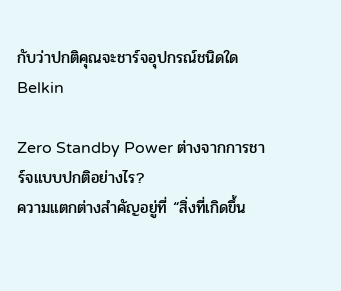กับว่าปกติคุณจะชาร์จอุปกรณ์ชนิดใด Belkin

Zero Standby Power ต่างจากการชาร์จแบบปกติอย่างไร?
ความแตกต่างสำคัญอยู่ที่ “สิ่งที่เกิดขึ้น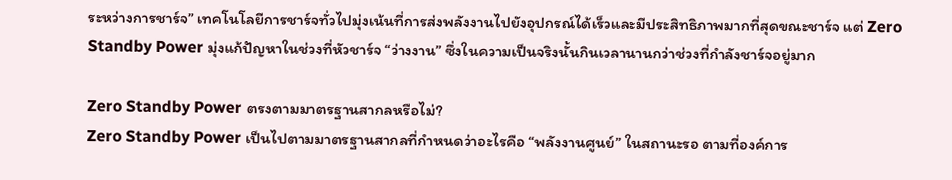ระหว่างการชาร์จ” เทคโนโลยีการชาร์จทั่วไปมุ่งเน้นที่การส่งพลังงานไปยังอุปกรณ์ได้เร็วและมีประสิทธิภาพมากที่สุดขณะชาร์จ แต่ Zero Standby Power มุ่งแก้ปัญหาในช่วงที่หัวชาร์จ “ว่างงาน” ซึ่งในความเป็นจริงนั้นกินเวลานานกว่าช่วงที่กำลังชาร์จอยู่มาก

Zero Standby Power ตรงตามมาตรฐานสากลหรือไม่?
Zero Standby Power เป็นไปตามมาตรฐานสากลที่กำหนดว่าอะไรคือ “พลังงานศูนย์” ในสถานะรอ ตามที่องค์การ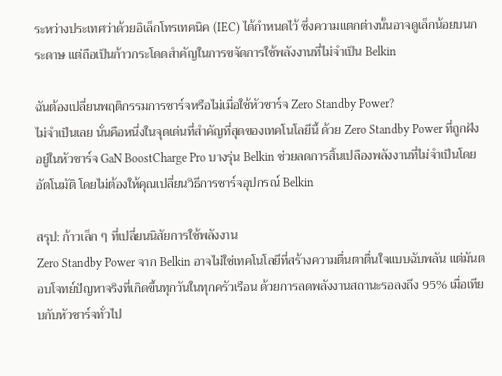ระหว่างประเทศว่าด้วยอิเล็กโทรเทคนิค (IEC) ได้กำหนดไว้ ซึ่งความแตกต่างนั้นอาจดูเล็กน้อยบนกระดาษ แต่ถือเป็นก้าวกระโดดสำคัญในการขจัดการใช้พลังงานที่ไม่จำเป็น Belkin

ฉันต้องเปลี่ยนพฤติกรรมการชาร์จหรือไม่เมื่อใช้หัวชาร์จ Zero Standby Power?
ไม่จำเป็นเลย นั่นคือหนึ่งในจุดเด่นที่สำคัญที่สุดของเทคโนโลยีนี้ ด้วย Zero Standby Power ที่ถูกฝังอยู่ในหัวชาร์จ GaN BoostCharge Pro บางรุ่น Belkin ช่วยลดการสิ้นเปลืองพลังงานที่ไม่จำเป็นโดยอัตโนมัติ โดยไม่ต้องให้คุณเปลี่ยนวิธีการชาร์จอุปกรณ์ Belkin

สรุป: ก้าวเล็ก ๆ ที่เปลี่ยนนิสัยการใช้พลังงาน
Zero Standby Power จาก Belkin อาจไม่ใช่เทคโนโลยีที่สร้างความตื่นตาตื่นใจแบบฉับพลัน แต่มันตอบโจทย์ปัญหาจริงที่เกิดขึ้นทุกวันในทุกครัวเรือน ด้วยการลดพลังงานสถานะรอลงถึง 95% เมื่อเทียบกับหัวชาร์จทั่วไป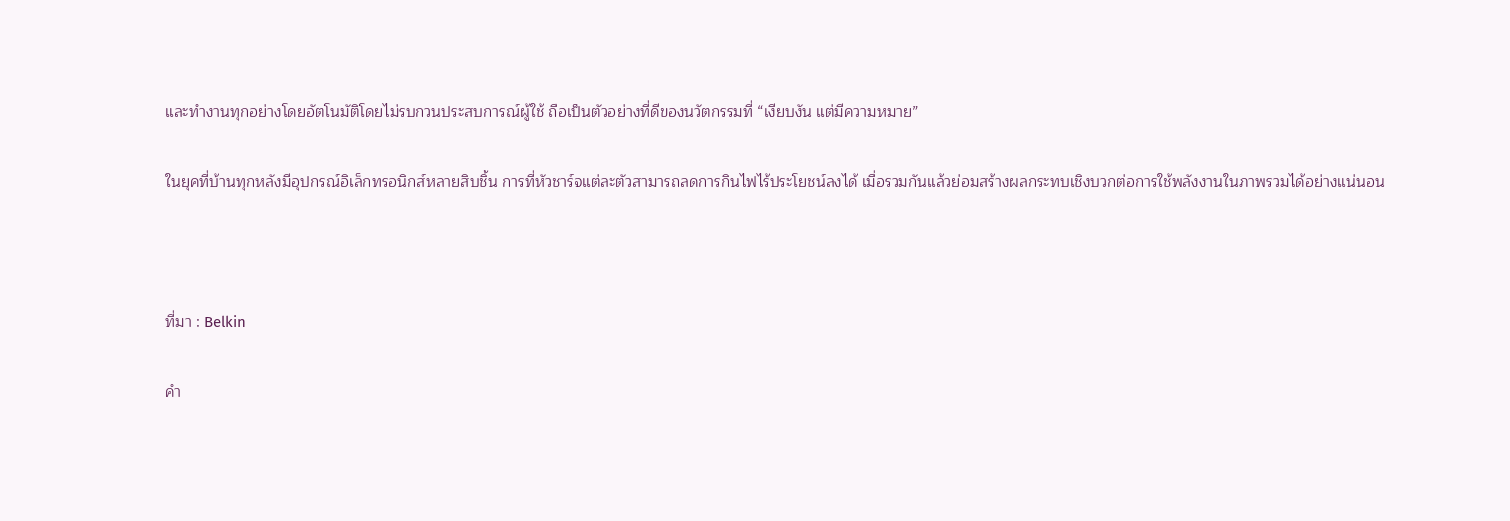และทำงานทุกอย่างโดยอัตโนมัติโดยไม่รบกวนประสบการณ์ผู้ใช้ ถือเป็นตัวอย่างที่ดีของนวัตกรรมที่ “เงียบงัน แต่มีความหมาย”

ในยุคที่บ้านทุกหลังมีอุปกรณ์อิเล็กทรอนิกส์หลายสิบชิ้น การที่หัวชาร์จแต่ละตัวสามารถลดการกินไฟไร้ประโยชน์ลงได้ เมื่อรวมกันแล้วย่อมสร้างผลกระทบเชิงบวกต่อการใช้พลังงานในภาพรวมได้อย่างแน่นอน



ที่มา : Belkin

คำ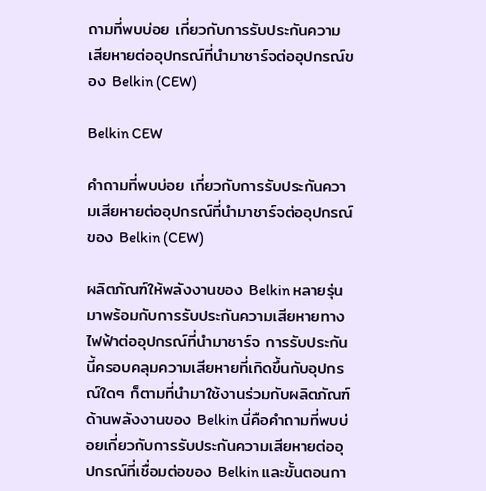ถามที่พบบ่อย เกี่ยวกับการรับประกันความเสียหายต่ออุปกรณ์ที่นำมาชาร์จต่ออุปกรณ์ของ Belkin (CEW)

Belkin CEW

คำถามที่พบบ่อย เกี่ยวกับการรับประกันความเสียหายต่ออุปกรณ์ที่นำมาชาร์จต่ออุปกรณ์ของ Belkin (CEW)

ผลิตภัณฑ์ให้พลังงานของ Belkin หลายรุ่นมาพร้อมกับการรับประกันความเสียหายทางไฟฟ้าต่ออุปกรณ์ที่นำมาชาร์จ การรับประกันนี้ครอบคลุมความเสียหายที่เกิดขึ้นกับอุปกรณ์ใดๆ ก็ตามที่นำมาใช้งานร่วมกับผลิตภัณฑ์ด้านพลังงานของ Belkin นี่คือคำถามที่พบบ่อยเกี่ยวกับการรับประกันความเสียหายต่ออุปกรณ์ที่เชื่อมต่อของ Belkin และขั้นตอนกา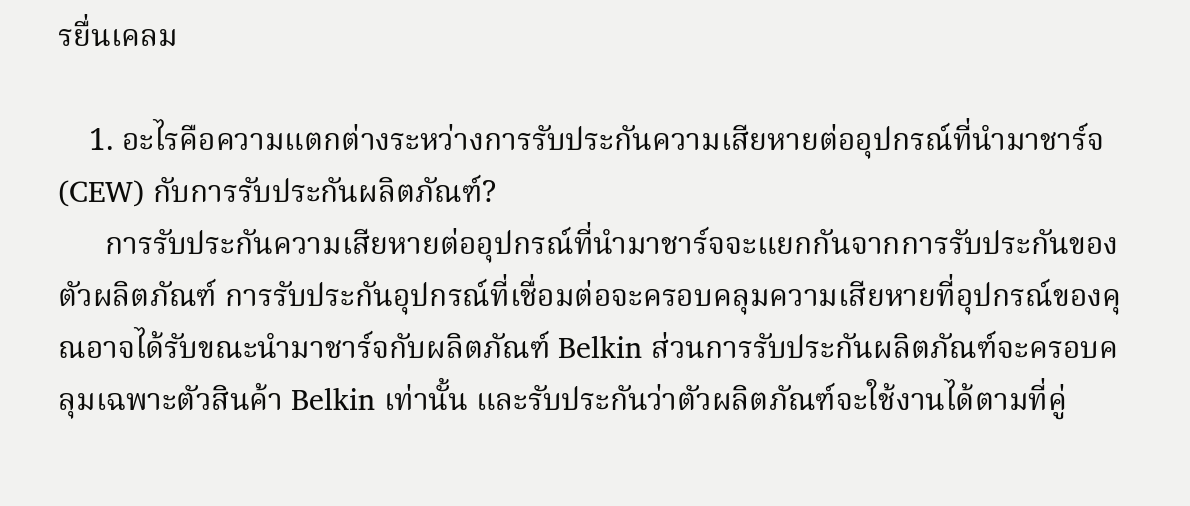รยื่นเคลม

    1. อะไรคือความแตกต่างระหว่างการรับประกันความเสียหายต่ออุปกรณ์ที่นำมาชาร์จ (CEW) กับการรับประกันผลิตภัณฑ์?
      การรับประกันความเสียหายต่ออุปกรณ์ที่นำมาชาร์จจะแยกกันจากการรับประกันของตัวผลิตภัณฑ์ การรับประกันอุปกรณ์ที่เชื่อมต่อจะครอบคลุมความเสียหายที่อุปกรณ์ของคุณอาจได้รับขณะนำมาชาร์จกับผลิตภัณฑ์ Belkin ส่วนการรับประกันผลิตภัณฑ์จะครอบคลุมเฉพาะตัวสินค้า Belkin เท่านั้น และรับประกันว่าตัวผลิตภัณฑ์จะใช้งานได้ตามที่คู่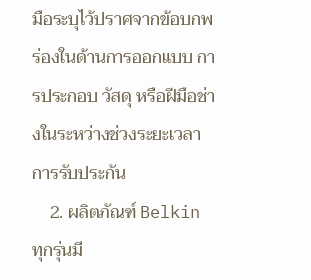มือระบุไว้ปราศจากข้อบกพร่องในด้านการออกแบบ การประกอบ วัสดุ หรือฝีมือช่างในระหว่างช่วงระยะเวลาการรับประกัน
    2. ผลิตภัณฑ์ Belkin ทุกรุ่นมี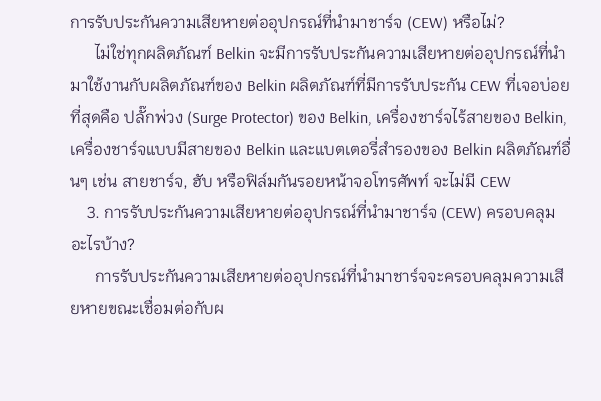การรับประกันความเสียหายต่ออุปกรณ์ที่นำมาชาร์จ (CEW) หรือไม่?
      ไม่ใช่ทุกผลิตภัณฑ์ Belkin จะมีการรับประกันความเสียหายต่ออุปกรณ์ที่นำมาใช้งานกับผลิตภัณฑ์ของ Belkin ผลิตภัณฑ์ที่มีการรับประกัน CEW ที่เจอบ่อยที่สุดคือ ปลั๊กพ่วง (Surge Protector) ของ Belkin, เครื่องชาร์จไร้สายของ Belkin, เครื่องชาร์จแบบมีสายของ Belkin และแบตเตอรี่สำรองของ Belkin ผลิตภัณฑ์อื่นๆ เช่น สายชาร์จ, ฮับ หรือฟิล์มกันรอยหน้าจอโทรศัพท์ จะไม่มี CEW
    3. การรับประกันความเสียหายต่ออุปกรณ์ที่นำมาชาร์จ (CEW) ครอบคลุมอะไรบ้าง?
      การรับประกันความเสียหายต่ออุปกรณ์ที่นำมาชาร์จจะครอบคลุมความเสียหายขณะเชื่อมต่อกับผ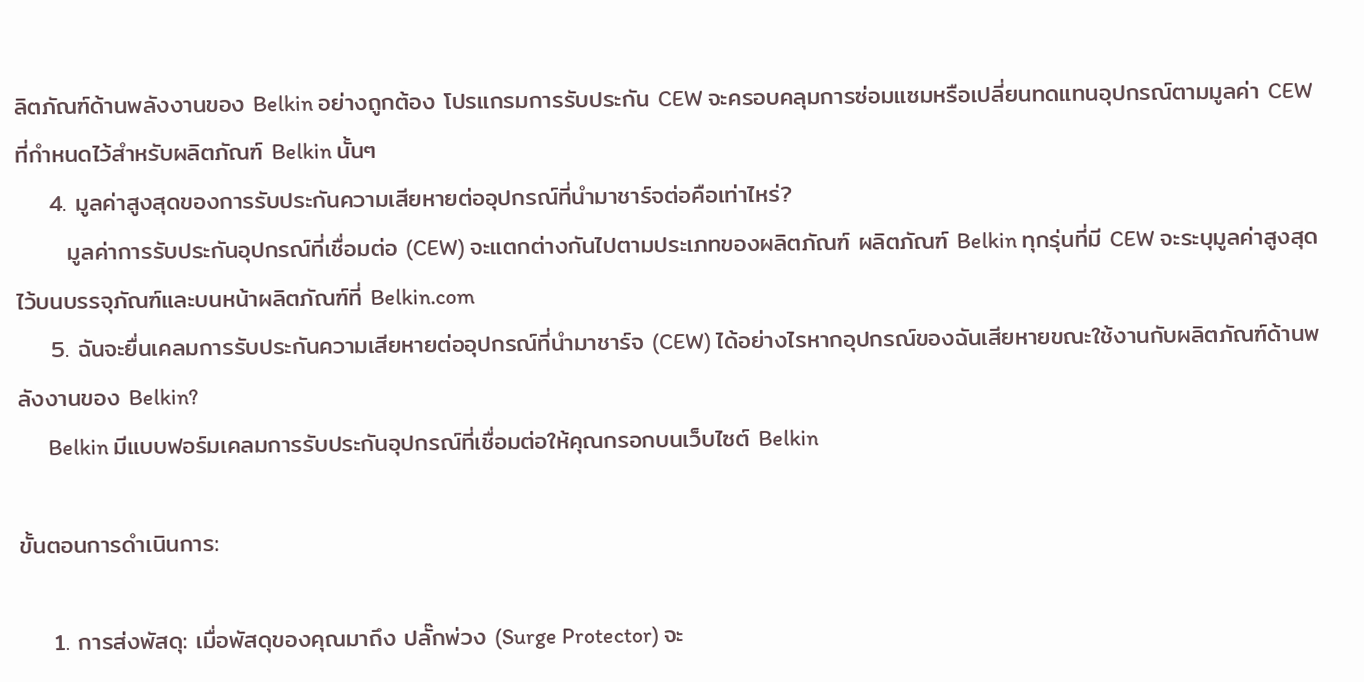ลิตภัณฑ์ด้านพลังงานของ Belkin อย่างถูกต้อง โปรแกรมการรับประกัน CEW จะครอบคลุมการซ่อมแซมหรือเปลี่ยนทดแทนอุปกรณ์ตามมูลค่า CEW ที่กำหนดไว้สำหรับผลิตภัณฑ์ Belkin นั้นๆ
    4. มูลค่าสูงสุดของการรับประกันความเสียหายต่ออุปกรณ์ที่นำมาชาร์จต่อคือเท่าไหร่?
      มูลค่าการรับประกันอุปกรณ์ที่เชื่อมต่อ (CEW) จะแตกต่างกันไปตามประเภทของผลิตภัณฑ์ ผลิตภัณฑ์ Belkin ทุกรุ่นที่มี CEW จะระบุมูลค่าสูงสุดไว้บนบรรจุภัณฑ์และบนหน้าผลิตภัณฑ์ที่ Belkin.com
    5. ฉันจะยื่นเคลมการรับประกันความเสียหายต่ออุปกรณ์ที่นำมาชาร์จ (CEW) ได้อย่างไรหากอุปกรณ์ของฉันเสียหายขณะใช้งานกับผลิตภัณฑ์ด้านพลังงานของ Belkin?
      Belkin มีแบบฟอร์มเคลมการรับประกันอุปกรณ์ที่เชื่อมต่อให้คุณกรอกบนเว็บไซต์ Belkin

ขั้นตอนการดำเนินการ:

    1. การส่งพัสดุ: เมื่อพัสดุของคุณมาถึง ปลั๊กพ่วง (Surge Protector) จะ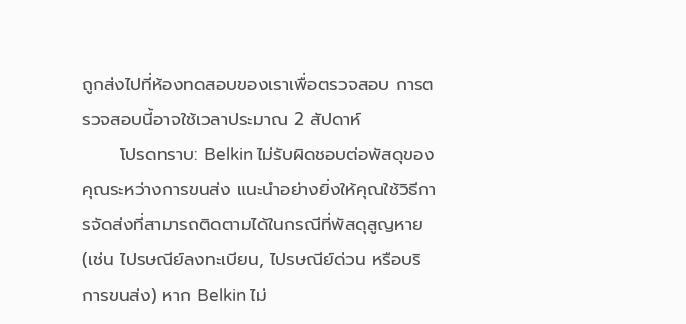ถูกส่งไปที่ห้องทดสอบของเราเพื่อตรวจสอบ การตรวจสอบนี้อาจใช้เวลาประมาณ 2 สัปดาห์
      โปรดทราบ: Belkin ไม่รับผิดชอบต่อพัสดุของคุณระหว่างการขนส่ง แนะนำอย่างยิ่งให้คุณใช้วิธีการจัดส่งที่สามารถติดตามได้ในกรณีที่พัสดุสูญหาย (เช่น ไปรษณีย์ลงทะเบียน, ไปรษณีย์ด่วน หรือบริการขนส่ง) หาก Belkin ไม่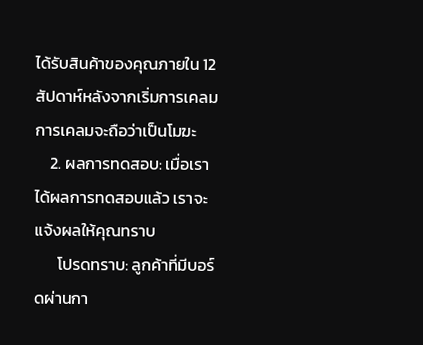ได้รับสินค้าของคุณภายใน 12 สัปดาห์หลังจากเริ่มการเคลม การเคลมจะถือว่าเป็นโมฆะ
    2. ผลการทดสอบ: เมื่อเราได้ผลการทดสอบแล้ว เราจะแจ้งผลให้คุณทราบ
      โปรดทราบ: ลูกค้าที่มีบอร์ดผ่านกา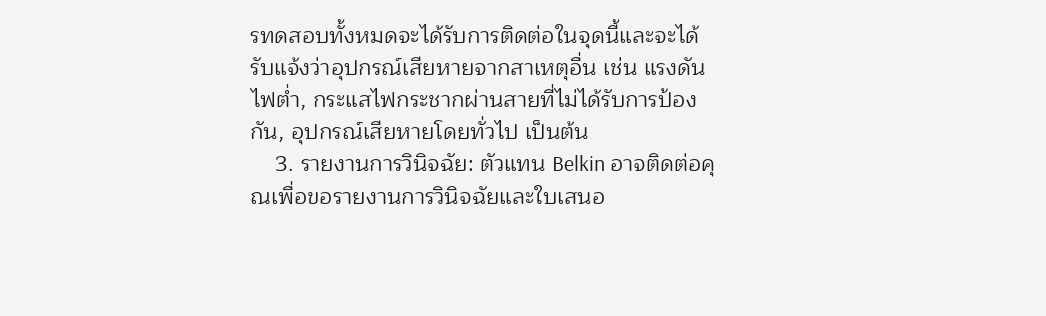รทดสอบทั้งหมดจะได้รับการติดต่อในจุดนี้และจะได้รับแจ้งว่าอุปกรณ์เสียหายจากสาเหตุอื่น เช่น แรงดันไฟต่ำ, กระแสไฟกระชากผ่านสายที่ไม่ได้รับการป้องกัน, อุปกรณ์เสียหายโดยทั่วไป เป็นต้น
    3. รายงานการวินิจฉัย: ตัวแทน Belkin อาจติดต่อคุณเพื่อขอรายงานการวินิจฉัยและใบเสนอ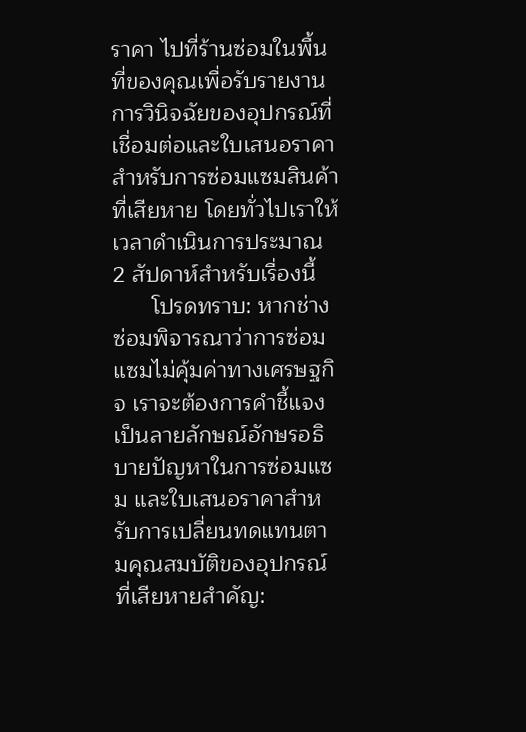ราคา ไปที่ร้านซ่อมในพื้นที่ของคุณเพื่อรับรายงานการวินิจฉัยของอุปกรณ์ที่เชื่อมต่อและใบเสนอราคาสำหรับการซ่อมแซมสินค้าที่เสียหาย โดยทั่วไปเราให้เวลาดำเนินการประมาณ 2 สัปดาห์สำหรับเรื่องนี้
      โปรดทราบ: หากช่างซ่อมพิจารณาว่าการซ่อมแซมไม่คุ้มค่าทางเศรษฐกิจ เราจะต้องการคำชี้แจงเป็นลายลักษณ์อักษรอธิบายปัญหาในการซ่อมแซม และใบเสนอราคาสำหรับการเปลี่ยนทดแทนตามคุณสมบัติของอุปกรณ์ที่เสียหายสำคัญ: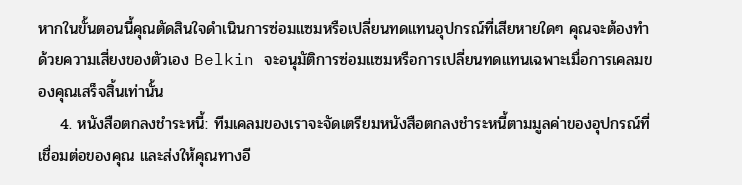หากในขั้นตอนนี้คุณตัดสินใจดำเนินการซ่อมแซมหรือเปลี่ยนทดแทนอุปกรณ์ที่เสียหายใดๆ คุณจะต้องทำด้วยความเสี่ยงของตัวเอง Belkin จะอนุมัติการซ่อมแซมหรือการเปลี่ยนทดแทนเฉพาะเมื่อการเคลมของคุณเสร็จสิ้นเท่านั้น
    4. หนังสือตกลงชำระหนี้: ทีมเคลมของเราจะจัดเตรียมหนังสือตกลงชำระหนี้ตามมูลค่าของอุปกรณ์ที่เชื่อมต่อของคุณ และส่งให้คุณทางอี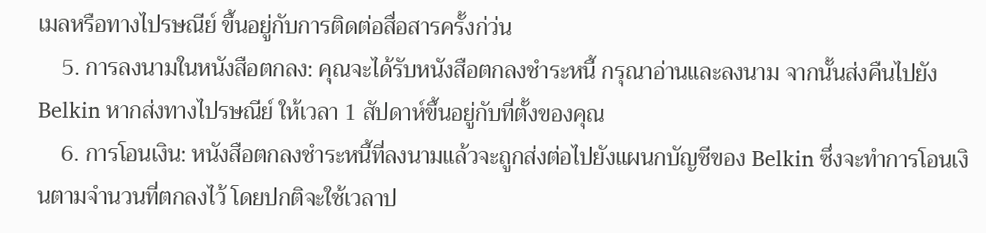เมลหรือทางไปรษณีย์ ขึ้นอยู่กับการติดต่อสื่อสารครั้งก่ว่น
    5. การลงนามในหนังสือตกลง: คุณจะได้รับหนังสือตกลงชำระหนี้ กรุณาอ่านและลงนาม จากนั้นส่งคืนไปยัง Belkin หากส่งทางไปรษณีย์ ให้เวลา 1 สัปดาห์ขึ้นอยู่กับที่ตั้งของคุณ
    6. การโอนเงิน: หนังสือตกลงชำระหนี้ที่ลงนามแล้วจะถูกส่งต่อไปยังแผนกบัญชีของ Belkin ซึ่งจะทำการโอนเงินตามจำนวนที่ตกลงไว้ โดยปกติจะใช้เวลาป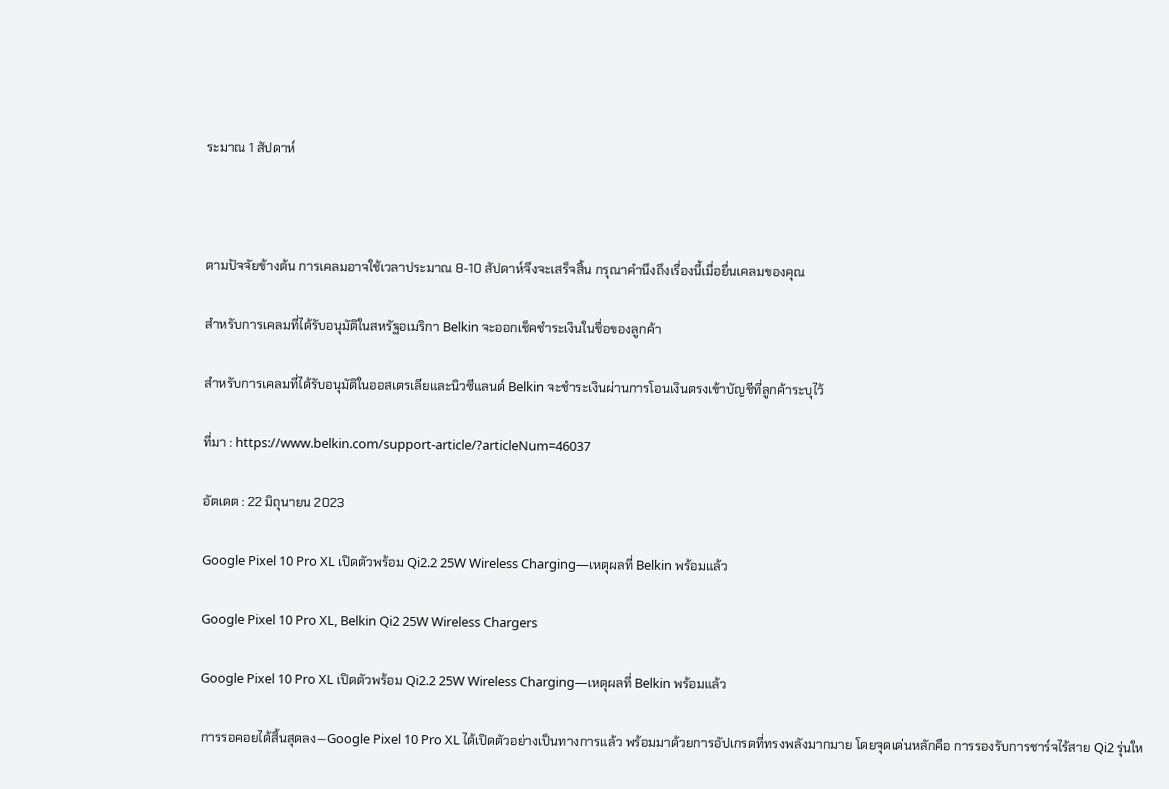ระมาณ 1 สัปดาห์



ตามปัจจัยข้างต้น การเคลมอาจใช้เวลาประมาณ 8-10 สัปดาห์จึงจะเสร็จสิ้น กรุณาคำนึงถึงเรื่องนี้เมื่อยื่นเคลมของคุณ

สำหรับการเคลมที่ได้รับอนุมัติในสหรัฐอเมริกา Belkin จะออกเช็คชำระเงินในชื่อของลูกค้า

สำหรับการเคลมที่ได้รับอนุมัติในออสเตรเลียและนิวซีแลนด์ Belkin จะชำระเงินผ่านการโอนเงินตรงเข้าบัญชีที่ลูกค้าระบุไว้

ที่มา : https://www.belkin.com/support-article/?articleNum=46037

อัตเดต : 22 มิถุนายน 2023

Google Pixel 10 Pro XL เปิดตัวพร้อม Qi2.2 25W Wireless Charging—เหตุผลที่ Belkin พร้อมแล้ว

Google Pixel 10 Pro XL, Belkin Qi2 25W Wireless Chargers

Google Pixel 10 Pro XL เปิดตัวพร้อม Qi2.2 25W Wireless Charging—เหตุผลที่ Belkin พร้อมแล้ว

การรอคอยได้สิ้นสุดลง—Google Pixel 10 Pro XL ได้เปิดตัวอย่างเป็นทางการแล้ว พร้อมมาด้วยการอัปเกรดที่ทรงพลังมากมาย โดยจุดเด่นหลักคือ การรองรับการชาร์จไร้สาย Qi2 รุ่นให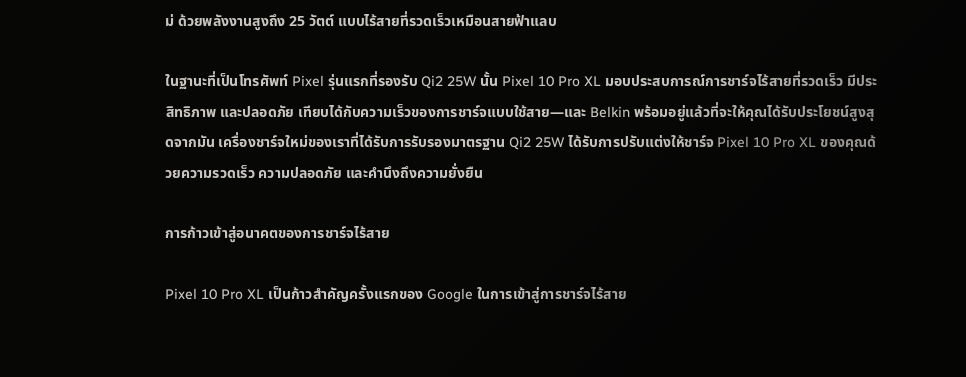ม่ ด้วยพลังงานสูงถึง 25 วัตต์ แบบไร้สายที่รวดเร็วเหมือนสายฟ้าแลบ

ในฐานะที่เป็นโทรศัพท์ Pixel รุ่นแรกที่รองรับ Qi2 25W นั้น Pixel 10 Pro XL มอบประสบการณ์การชาร์จไร้สายที่รวดเร็ว มีประสิทธิภาพ และปลอดภัย เทียบได้กับความเร็วของการชาร์จแบบใช้สาย—และ Belkin พร้อมอยู่แล้วที่จะให้คุณได้รับประโยชน์สูงสุดจากมัน เครื่องชาร์จใหม่ของเราที่ได้รับการรับรองมาตรฐาน Qi2 25W ได้รับการปรับแต่งให้ชาร์จ Pixel 10 Pro XL ของคุณด้วยความรวดเร็ว ความปลอดภัย และคำนึงถึงความยั่งยืน

การก้าวเข้าสู่อนาคตของการชาร์จไร้สาย

Pixel 10 Pro XL เป็นก้าวสำคัญครั้งแรกของ Google ในการเข้าสู่การชาร์จไร้สาย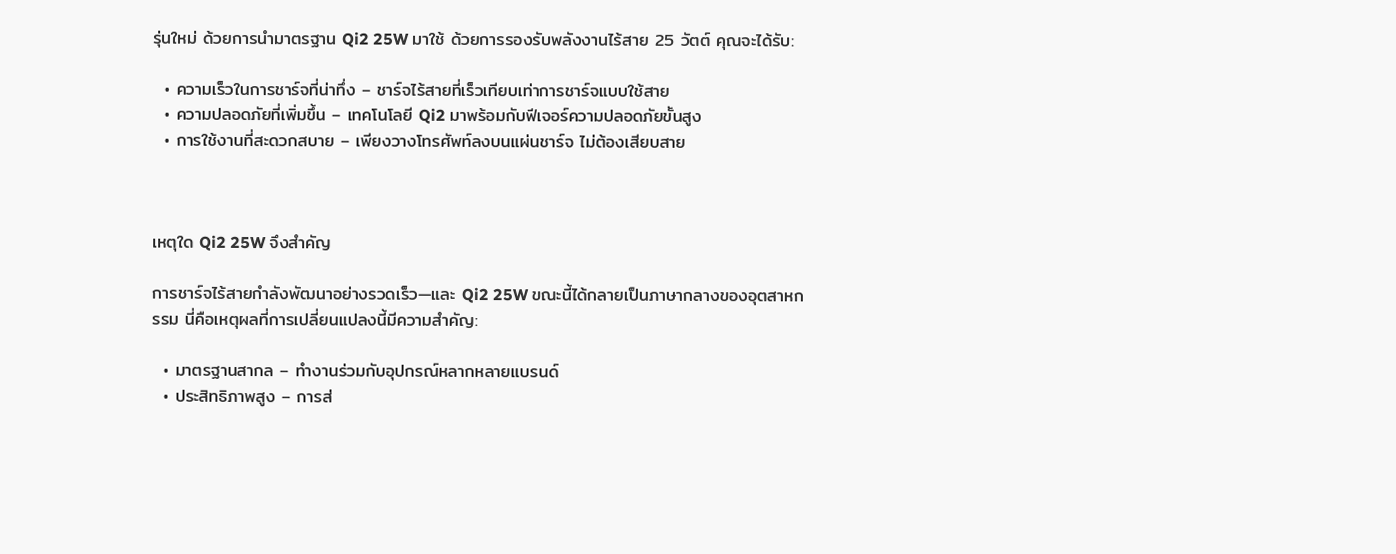รุ่นใหม่ ด้วยการนำมาตรฐาน Qi2 25W มาใช้ ด้วยการรองรับพลังงานไร้สาย 25 วัตต์ คุณจะได้รับ:

  • ความเร็วในการชาร์จที่น่าทึ่ง – ชาร์จไร้สายที่เร็วเทียบเท่าการชาร์จแบบใช้สาย
  • ความปลอดภัยที่เพิ่มขึ้น – เทคโนโลยี Qi2 มาพร้อมกับฟีเจอร์ความปลอดภัยขั้นสูง
  • การใช้งานที่สะดวกสบาย – เพียงวางโทรศัพท์ลงบนแผ่นชาร์จ ไม่ต้องเสียบสาย



เหตุใด Qi2 25W จึงสำคัญ

การชาร์จไร้สายกำลังพัฒนาอย่างรวดเร็ว—และ Qi2 25W ขณะนี้ได้กลายเป็นภาษากลางของอุตสาหกรรม นี่คือเหตุผลที่การเปลี่ยนแปลงนี้มีความสำคัญ:

  • มาตรฐานสากล – ทำงานร่วมกับอุปกรณ์หลากหลายแบรนด์
  • ประสิทธิภาพสูง – การส่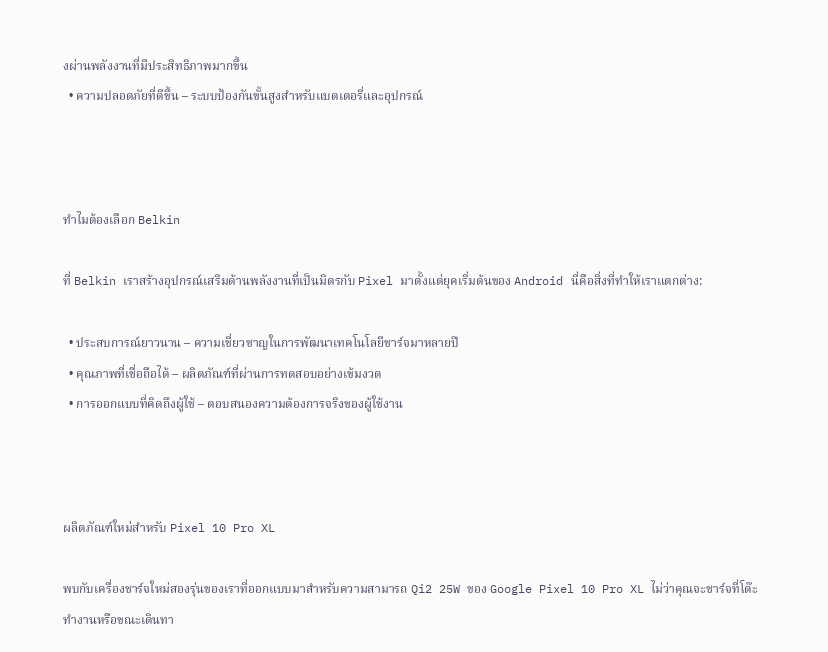งผ่านพลังงานที่มีประสิทธิภาพมากขึ้น
  • ความปลอดภัยที่ดีขึ้น – ระบบป้องกันขั้นสูงสำหรับแบตเตอรี่และอุปกรณ์



ทำไมต้องเลือก Belkin

ที่ Belkin เราสร้างอุปกรณ์เสริมด้านพลังงานที่เป็นมิตรกับ Pixel มาตั้งแต่ยุคเริ่มต้นของ Android นี่คือสิ่งที่ทำให้เราแตกต่าง:

  • ประสบการณ์ยาวนาน – ความเชี่ยวชาญในการพัฒนาเทคโนโลยีชาร์จมาหลายปี
  • คุณภาพที่เชื่อถือได้ – ผลิตภัณฑ์ที่ผ่านการทดสอบอย่างเข้มงวด
  • การออกแบบที่คิดถึงผู้ใช้ – ตอบสนองความต้องการจริงของผู้ใช้งาน



ผลิตภัณฑ์ใหม่สำหรับ Pixel 10 Pro XL

พบกับเครื่องชาร์จใหม่สองรุ่นของเราที่ออกแบบมาสำหรับความสามารถ Qi2 25W ของ Google Pixel 10 Pro XL ไม่ว่าคุณจะชาร์จที่โต๊ะทำงานหรือขณะเดินทา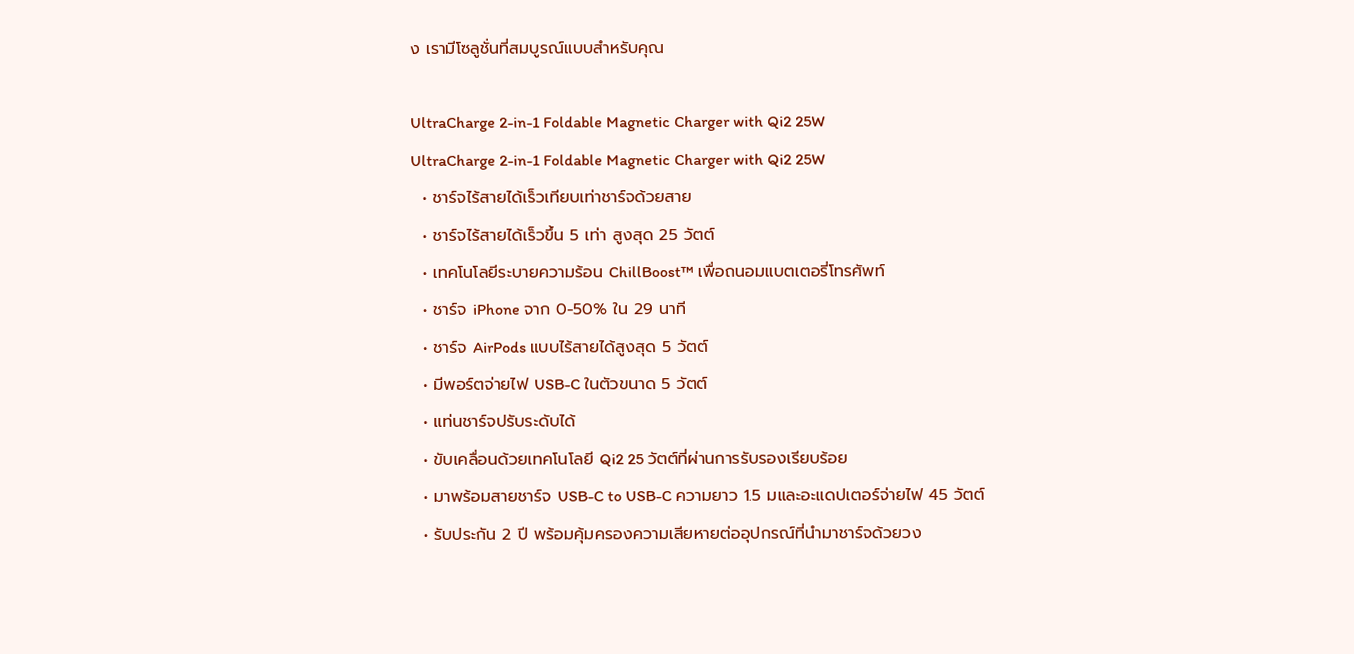ง เรามีโซลูชั่นที่สมบูรณ์แบบสำหรับคุณ

UltraCharge 2-in-1 Foldable Magnetic Charger with Qi2 25W
UltraCharge 2-in-1 Foldable Magnetic Charger with Qi2 25W
  • ชาร์จไร้สายได้เร็วเทียบเท่าชาร์จด้วยสาย
  • ชาร์จไร้สายได้เร็วขึ้น 5 เท่า สูงสุด 25 วัตต์
  • เทคโนโลยีระบายความร้อน ChillBoost™ เพื่อถนอมแบตเตอรี่โทรศัพท์
  • ชาร์จ iPhone จาก 0-50% ใน 29 นาที
  • ชาร์จ AirPods แบบไร้สายได้สูงสุด 5 วัตต์
  • มีพอร์ตจ่ายไฟ USB-C ในตัวขนาด 5 วัตต์
  • แท่นชาร์จปรับระดับได้
  • ขับเคลื่อนด้วยเทคโนโลยี Qi2 25 วัตต์ที่ผ่านการรับรองเรียบร้อย
  • มาพร้อมสายชาร์จ USB-C to USB-C ความยาว 1.5 มและอะแดปเตอร์จ่ายไฟ 45 วัตต์
  • รับประกัน 2 ปี พร้อมคุ้มครองความเสียหายต่ออุปกรณ์ที่นำมาชาร์จด้วยวง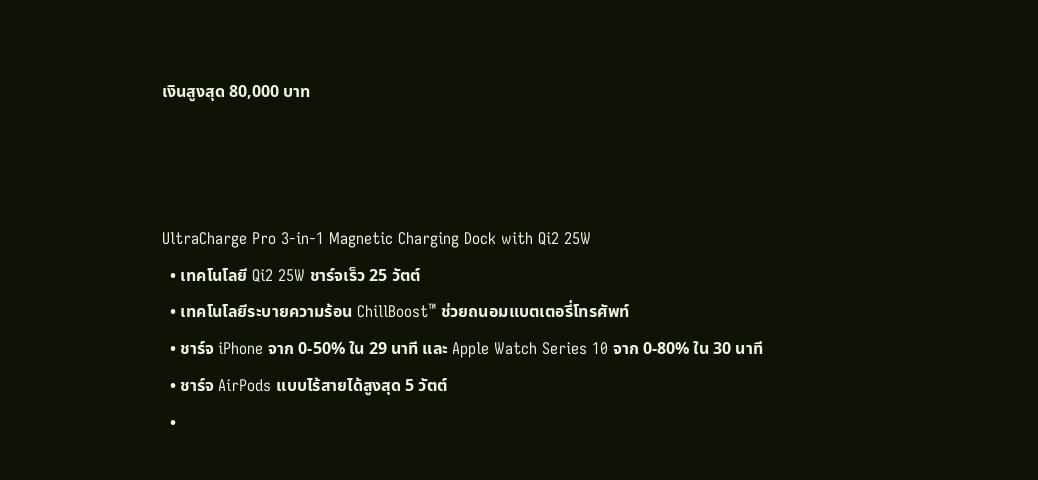เงินสูงสุด 80,000 บาท



UltraCharge Pro 3-in-1 Magnetic Charging Dock with Qi2 25W
  • เทคโนโลยี Qi2 25W ชาร์จเร็ว 25 วัตต์
  • เทคโนโลยีระบายความร้อน ChillBoost™ ช่วยถนอมแบตเตอรี่โทรศัพท์
  • ชาร์จ iPhone จาก 0-50% ใน 29 นาที และ Apple Watch Series 10 จาก 0-80% ใน 30 นาที
  • ชาร์จ AirPods แบบไร้สายได้สูงสุด 5 วัตต์
  •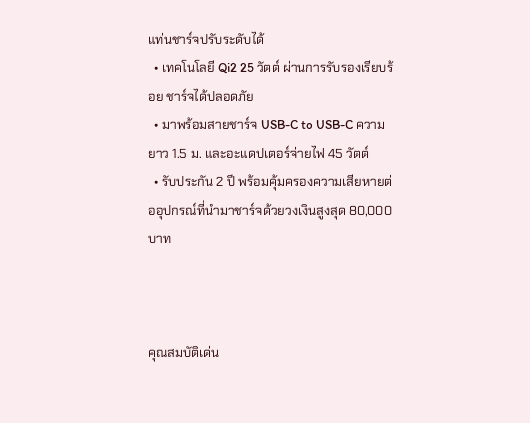แท่นชาร์จปรับระดับได้
  • เทคโนโลยี Qi2 25 วัตต์ ผ่านการรับรองเรียบร้อย ชาร์จได้ปลอดภัย
  • มาพร้อมสายชาร์จ USB-C to USB-C ความยาว 1.5 ม. และอะแดปเตอร์จ่ายไฟ 45 วัตต์
  • รับประกัน 2 ปี พร้อมคุ้มครองความเสียหายต่ออุปกรณ์ที่นำมาชาร์จด้วยวงเงินสูงสุด 80,000 บาท



คุณสมบัติเด่น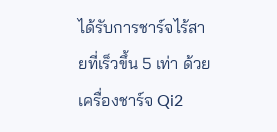ได้รับการชาร์จไร้สายที่เร็วขึ้น 5 เท่า ด้วยเครื่องชาร์จ Qi2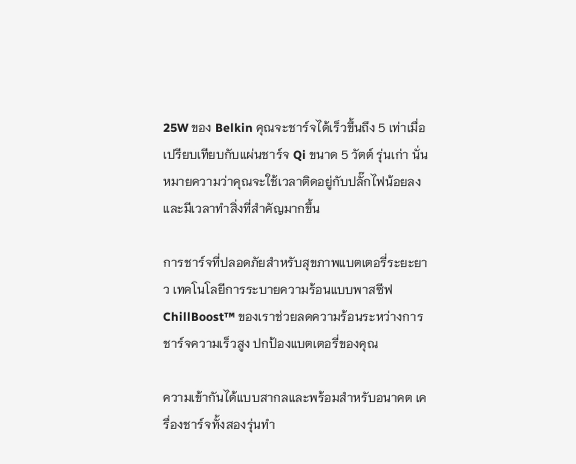25W ของ Belkin คุณจะชาร์จได้เร็วขึ้นถึง 5 เท่าเมื่อเปรียบเทียบกับแผ่นชาร์จ Qi ขนาด 5 วัตต์ รุ่นเก่า นั่นหมายความว่าคุณจะใช้เวลาติดอยู่กับปลั๊กไฟน้อยลง และมีเวลาทำสิ่งที่สำคัญมากขึ้น

การชาร์จที่ปลอดภัยสำหรับสุขภาพแบตเตอรี่ระยะยาว เทคโนโลยีการระบายความร้อนแบบพาสซีฟ ChillBoost™ ของเราช่วยลดความร้อนระหว่างการชาร์จความเร็วสูง ปกป้องแบตเตอรี่ของคุณ

ความเข้ากันได้แบบสากลและพร้อมสำหรับอนาคต เครื่องชาร์จทั้งสองรุ่นทำ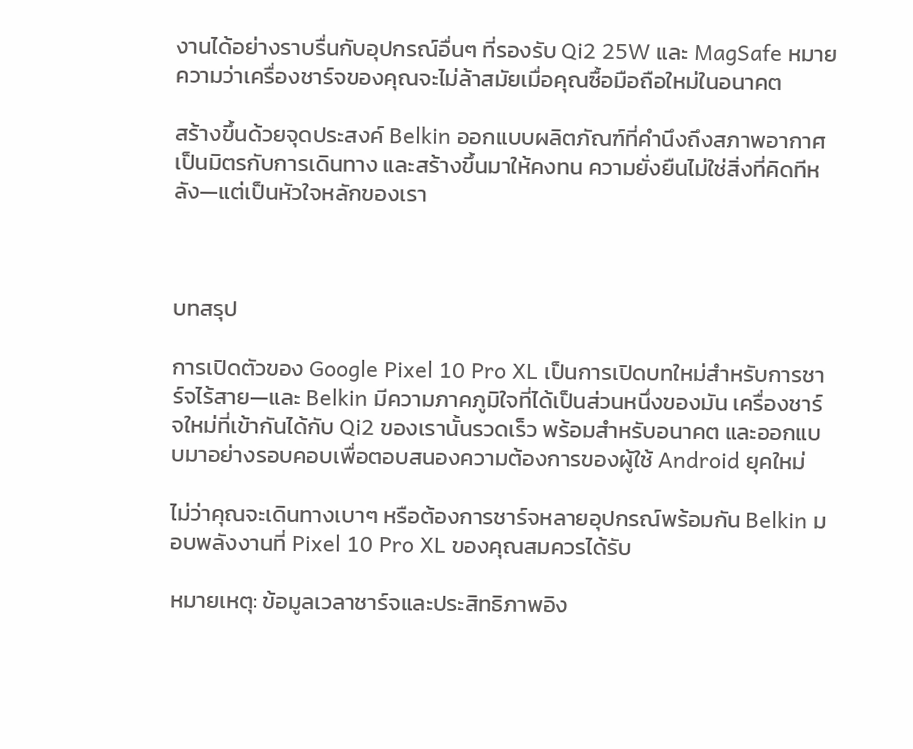งานได้อย่างราบรื่นกับอุปกรณ์อื่นๆ ที่รองรับ Qi2 25W และ MagSafe หมายความว่าเครื่องชาร์จของคุณจะไม่ล้าสมัยเมื่อคุณซื้อมือถือใหม่ในอนาคต

สร้างขึ้นด้วยจุดประสงค์ Belkin ออกแบบผลิตภัณฑ์ที่คำนึงถึงสภาพอากาศ เป็นมิตรกับการเดินทาง และสร้างขึ้นมาให้คงทน ความยั่งยืนไม่ใช่สิ่งที่คิดทีหลัง—แต่เป็นหัวใจหลักของเรา



บทสรุป

การเปิดตัวของ Google Pixel 10 Pro XL เป็นการเปิดบทใหม่สำหรับการชาร์จไร้สาย—และ Belkin มีความภาคภูมิใจที่ได้เป็นส่วนหนึ่งของมัน เครื่องชาร์จใหม่ที่เข้ากันได้กับ Qi2 ของเรานั้นรวดเร็ว พร้อมสำหรับอนาคต และออกแบบมาอย่างรอบคอบเพื่อตอบสนองความต้องการของผู้ใช้ Android ยุคใหม่

ไม่ว่าคุณจะเดินทางเบาๆ หรือต้องการชาร์จหลายอุปกรณ์พร้อมกัน Belkin มอบพลังงานที่ Pixel 10 Pro XL ของคุณสมควรได้รับ

หมายเหตุ: ข้อมูลเวลาชาร์จและประสิทธิภาพอิง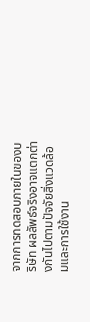จากการทดสอบภายในของบริษัท ผลลัพธ์จริงอาจแตกต่างกันไปตามปัจจัยสิ่งแวดล้อมและการใช้งาน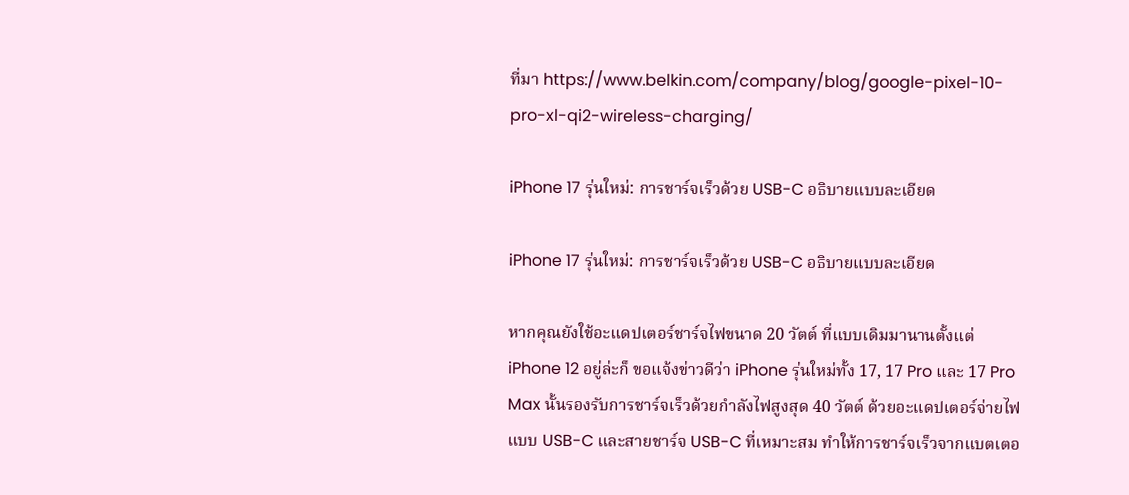ที่มา https://www.belkin.com/company/blog/google-pixel-10-pro-xl-qi2-wireless-charging/

iPhone 17 รุ่นใหม่: การชาร์จเร็วด้วย USB-C อธิบายแบบละเอียด

iPhone 17 รุ่นใหม่: การชาร์จเร็วด้วย USB-C อธิบายแบบละเอียด

หากคุณยังใช้อะแดปเตอร์ชาร์จไฟขนาด 20 วัตต์ ที่แบบเดิมมานานตั้งแต่ iPhone 12 อยู่ล่ะก็ ขอแจ้งข่าวดีว่า iPhone รุ่นใหม่ทั้ง 17, 17 Pro และ 17 Pro Max นั้นรองรับการชาร์จเร็วด้วยกำลังไฟสูงสุด 40 วัตต์ ด้วยอะแดปเตอร์จ่ายไฟแบบ USB-C และสายชาร์จ USB-C ที่เหมาะสม ทำให้การชาร์จเร็วจากแบตเตอ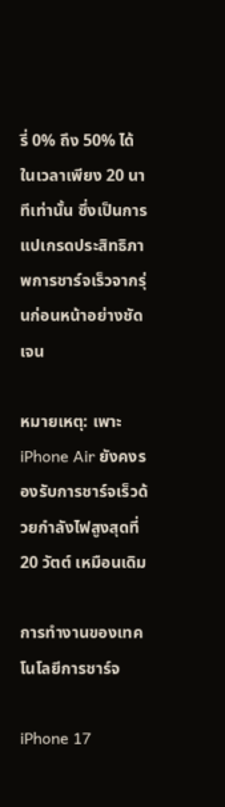รี่ 0% ถึง 50% ได้ในเวลาเพียง 20 นาทีเท่านั้น ซึ่งเป็นการแปเกรดประสิทธิภาพการชาร์จเร็วจากรุ่นก่อนหน้าอย่างชัดเจน

หมายเหตุ: เพาะ iPhone Air ยังคงรองรับการชาร์จเร็วด้วยกำลังไฟสูงสุดที่ 20 วัตต์ เหมือนเดิม

การทำงานของเทคโนโลยีการชาร์จ

iPhone 17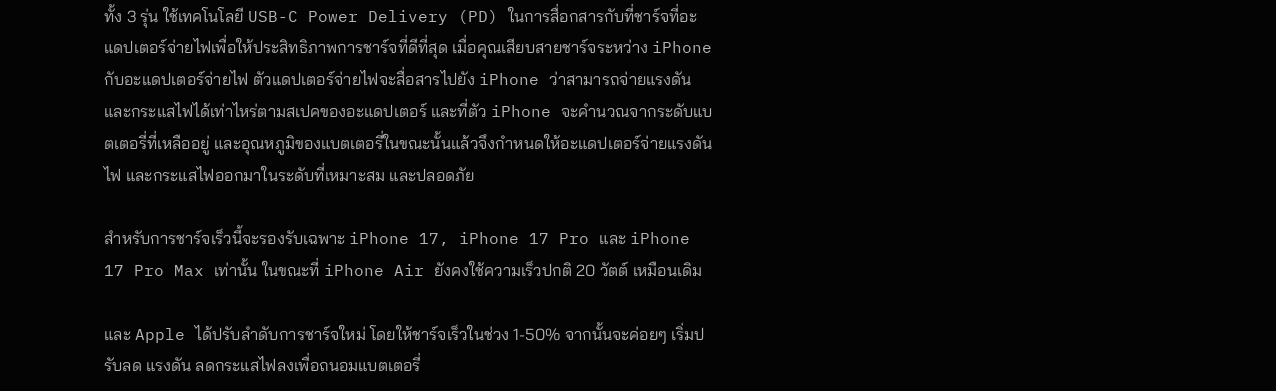ทั้ง 3 รุ่น ใช้เทคโนโลยี USB-C Power Delivery (PD) ในการสื่อกสารกับที่ชาร์จที่อะแดปเตอร์จ่ายไฟเพื่อให้ประสิทธิภาพการชาร์จที่ดีที่สุด เมื่อคุณเสียบสายชาร์จระหว่าง iPhone กับอะแดปเตอร์จ่ายไฟ ตัวแดปเตอร์จ่ายไฟจะสื่อสารไปยัง iPhone ว่าสามารถจ่ายแรงดัน และกระแสไฟได้เท่าไหร่ตามสเปคของอะแดปเตอร์ และที่ตัว iPhone จะคำนวณจากระดับแบตเตอรี่ที่เหลืออยู่ และอุณหภูมิของแบตเตอรี่ในขณะนั้นแล้วจึงกำหนดให้อะแดปเตอร์จ่ายแรงดันไฟ และกระแสไฟออกมาในระดับที่เหมาะสม และปลอดภัย

สำหรับการชาร์จเร็วนี้จะรองรับเฉพาะ iPhone 17, iPhone 17 Pro และ iPhone 17 Pro Max เท่านั้น ในขณะที่ iPhone Air ยังคงใช้ความเร็วปกติ 20 วัตต์ เหมือนเดิม

และ Apple ได้ปรับลำดับการชาร์จใหม่ โดยให้ชาร์จเร็วในช่วง 1-50% จากนั้นจะค่อยๆ เริ่มปรับลด แรงดัน ลดกระแสไฟลงเพื่อถนอมแบตเตอรี่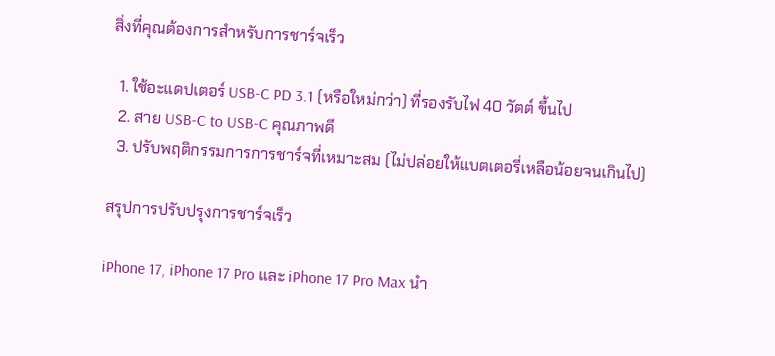สิ่งที่คุณต้องการสำหรับการชาร์จเร็ว

  1. ใช้อะแดปเตอร์ USB-C PD 3.1 (หรือใหม่กว่า) ที่รองรับไฟ 40 วัตต์ ขึ้นไป
  2. สาย USB-C to USB-C คุณภาพดี
  3. ปรับพฤติกรรมการการชาร์จที่เหมาะสม (ไม่ปล่อยให้แบตเตอรี่เหลือน้อยจนเกินไป)

สรุปการปรับปรุงการชาร์จเร็ว

iPhone 17, iPhone 17 Pro และ iPhone 17 Pro Max นำ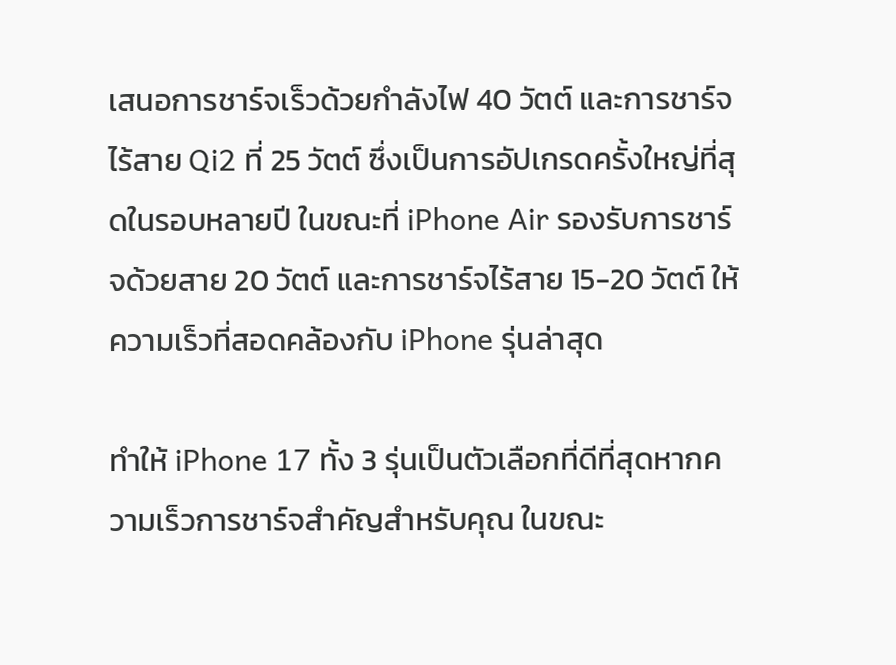เสนอการชาร์จเร็วด้วยกำลังไฟ 40 วัตต์ และการชาร์จไร้สาย Qi2 ที่ 25 วัตต์ ซึ่งเป็นการอัปเกรดครั้งใหญ่ที่สุดในรอบหลายปี ในขณะที่ iPhone Air รองรับการชาร์จด้วยสาย 20 วัตต์ และการชาร์จไร้สาย 15-20 วัตต์ ให้ความเร็วที่สอดคล้องกับ iPhone รุ่นล่าสุด

ทำให้ iPhone 17 ทั้ง 3 รุ่นเป็นตัวเลือกที่ดีที่สุดหากความเร็วการชาร์จสำคัญสำหรับคุณ ในขณะ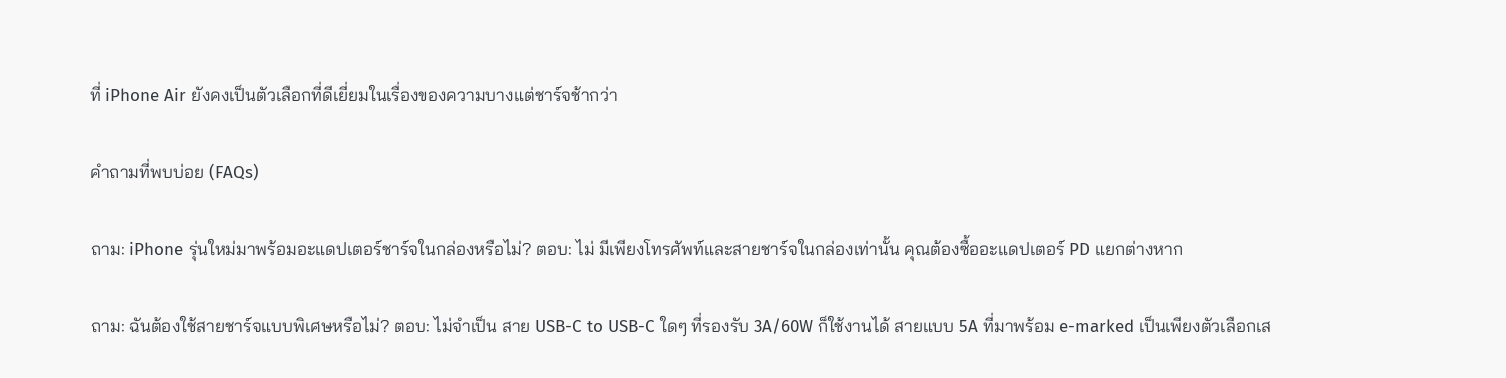ที่ iPhone Air ยังคงเป็นตัวเลือกที่ดีเยี่ยมในเรื่องของความบางแต่ชาร์จช้ากว่า

คำถามที่พบบ่อย (FAQs)

ถาม: iPhone รุ่นใหม่มาพร้อมอะแดปเตอร์ชาร์จในกล่องหรือไม่? ตอบ: ไม่ มีเพียงโทรศัพท์และสายชาร์จในกล่องเท่านั้น คุณต้องซื้ออะแดปเตอร์ PD แยกต่างหาก

ถาม: ฉันต้องใช้สายชาร์จแบบพิเศษหรือไม่? ตอบ: ไม่จำเป็น สาย USB-C to USB-C ใดๆ ที่รองรับ 3A/60W ก็ใช้งานได้ สายแบบ 5A ที่มาพร้อม e-marked เป็นเพียงตัวเลือกเส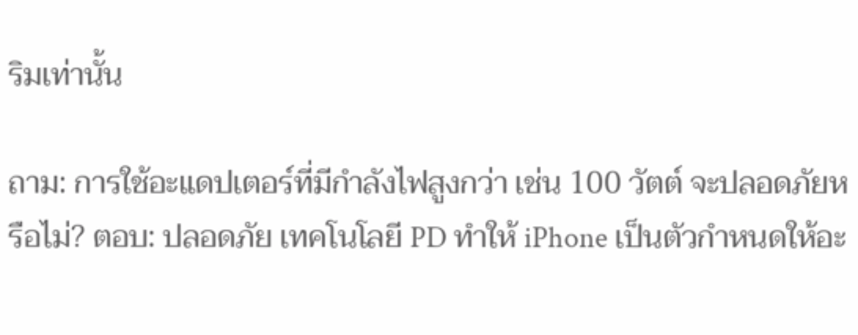ริมเท่านั้น

ถาม: การใช้อะแดปเตอร์ที่มีกำลังไฟสูงกว่า เช่น 100 วัตต์ จะปลอดภัยหรือไม่? ตอบ: ปลอดภัย เทคโนโลยี PD ทำให้ iPhone เป็นตัวกำหนดให้อะ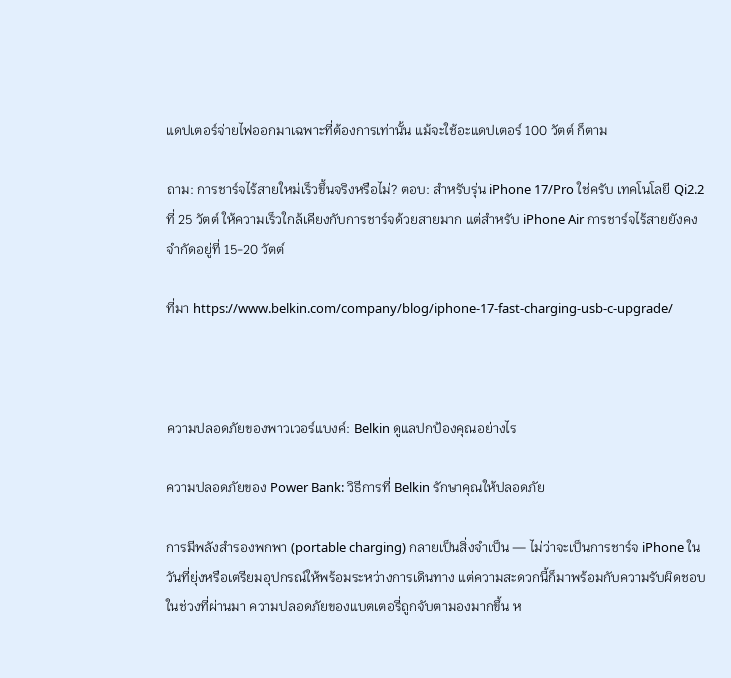แดปเตอร์จ่ายไฟออกมาเฉพาะที่ต้องการเท่านั้น แม้จะใช้อะแดปเตอร์ 100 วัตต์ ก็ตาม

ถาม: การชาร์จไร้สายใหม่เร็วขึ้นจริงหรือไม่? ตอบ: สำหรับรุ่น iPhone 17/Pro ใช่ครับ เทคโนโลยี Qi2.2 ที่ 25 วัตต์ ให้ความเร็วใกล้เคียงกับการชาร์จด้วยสายมาก แต่สำหรับ iPhone Air การชาร์จไร้สายยังคงจำกัดอยู่ที่ 15-20 วัตต์

ที่มา https://www.belkin.com/company/blog/iphone-17-fast-charging-usb-c-upgrade/



ความปลอดภัยของพาวเวอร์แบงค์: Belkin ดูแลปกป้องคุณอย่างไร

ความปลอดภัยของ Power Bank: วิธีการที่ Belkin รักษาคุณให้ปลอดภัย

การมีพลังสำรองพกพา (portable charging) กลายเป็นสิ่งจำเป็น — ไม่ว่าจะเป็นการชาร์จ iPhone ในวันที่ยุ่งหรือเตรียมอุปกรณ์ให้พร้อมระหว่างการเดินทาง แต่ความสะดวกนี้ก็มาพร้อมกับความรับผิดชอบ ในช่วงที่ผ่านมา ความปลอดภัยของแบตเตอรี่ถูกจับตามองมากขึ้น ห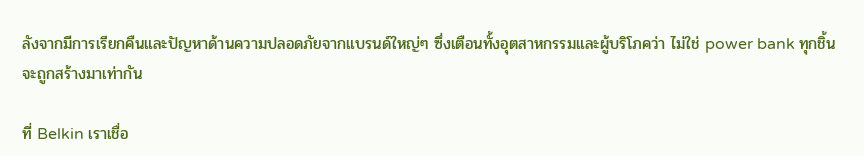ลังจากมีการเรียกคืนและปัญหาด้านความปลอดภัยจากแบรนด์ใหญ่ๆ ซึ่งเตือนทั้งอุตสาหกรรมและผู้บริโภคว่า ไม่ใช่ power bank ทุกชิ้นจะถูกสร้างมาเท่ากัน

ที่ Belkin เราเชื่อ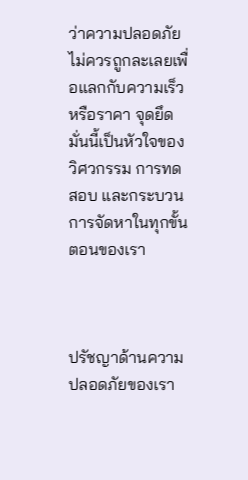ว่าความปลอดภัยไม่ควรถูกละเลยเพื่อแลกกับความเร็วหรือราคา จุดยึดมั่นนี้เป็นหัวใจของวิศวกรรม การทดสอบ และกระบวนการจัดหาในทุกขั้นตอนของเรา



ปรัชญาด้านความปลอดภัยของเรา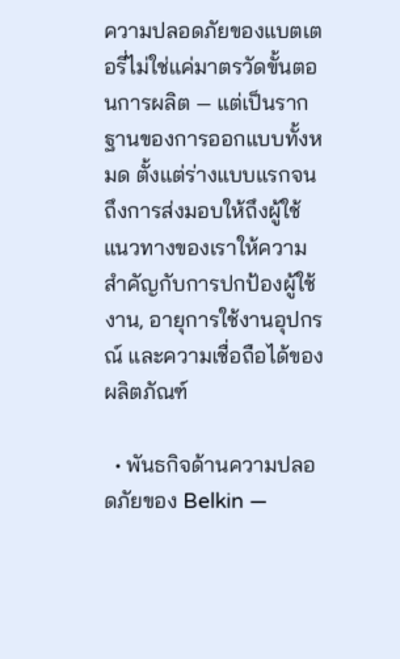ความปลอดภัยของแบตเตอรี่ไม่ใช่แค่มาตรวัดขั้นตอนการผลิต — แต่เป็นรากฐานของการออกแบบทั้งหมด ตั้งแต่ร่างแบบแรกจนถึงการส่งมอบให้ถึงผู้ใช้ แนวทางของเราให้ความสำคัญกับการปกป้องผู้ใช้งาน, อายุการใช้งานอุปกรณ์ และความเชื่อถือได้ของผลิตภัณฑ์

  • พันธกิจด้านความปลอดภัยของ Belkin —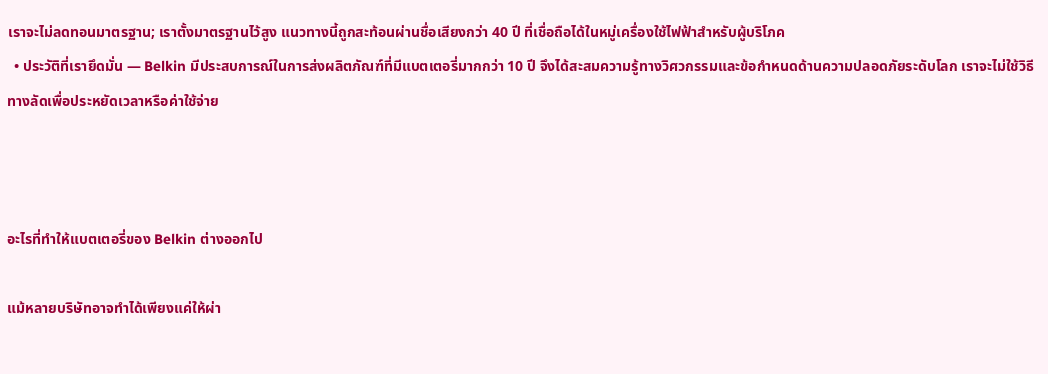เราจะไม่ลดทอนมาตรฐาน; เราตั้งมาตรฐานไว้สูง แนวทางนี้ถูกสะท้อนผ่านชื่อเสียงกว่า 40 ปี ที่เชื่อถือได้ในหมู่เครื่องใช้ไฟฟ้าสำหรับผู้บริโภค
  • ประวัติที่เรายึดมั่น — Belkin มีประสบการณ์ในการส่งผลิตภัณฑ์ที่มีแบตเตอรี่มากกว่า 10 ปี จึงได้สะสมความรู้ทางวิศวกรรมและข้อกำหนดด้านความปลอดภัยระดับโลก เราจะไม่ใช้วิธีทางลัดเพื่อประหยัดเวลาหรือค่าใช้จ่าย



อะไรที่ทำให้แบตเตอรี่ของ Belkin ต่างออกไป

แม้หลายบริษัทอาจทำได้เพียงแค่ให้ผ่า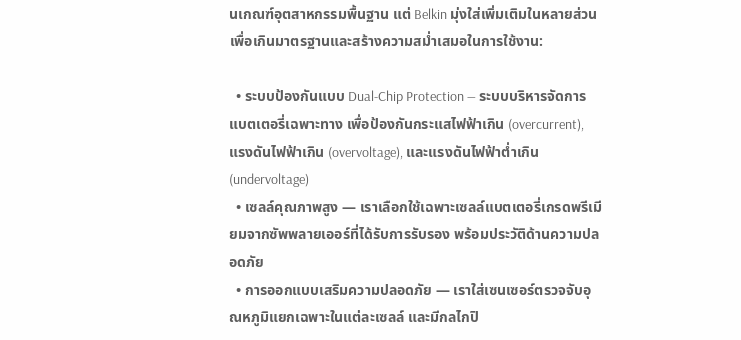นเกณฑ์อุตสาหกรรมพื้นฐาน แต่ Belkin มุ่งใส่เพิ่มเติมในหลายส่วนเพื่อเกินมาตรฐานและสร้างความสม่ำเสมอในการใช้งาน:

  • ระบบป้องกันแบบ Dual‑Chip Protection — ระบบบริหารจัดการแบตเตอรี่เฉพาะทาง เพื่อป้องกันกระแสไฟฟ้าเกิน (overcurrent), แรงดันไฟฟ้าเกิน (overvoltage), และแรงดันไฟฟ้าต่ำเกิน (undervoltage)
  • เซลล์คุณภาพสูง — เราเลือกใช้เฉพาะเซลล์แบตเตอรี่เกรดพรีเมียมจากซัพพลายเออร์ที่ได้รับการรับรอง พร้อมประวัติด้านความปลอดภัย
  • การออกแบบเสริมความปลอดภัย — เราใส่เซนเซอร์ตรวจจับอุณหภูมิแยกเฉพาะในแต่ละเซลล์ และมีกลไกปิ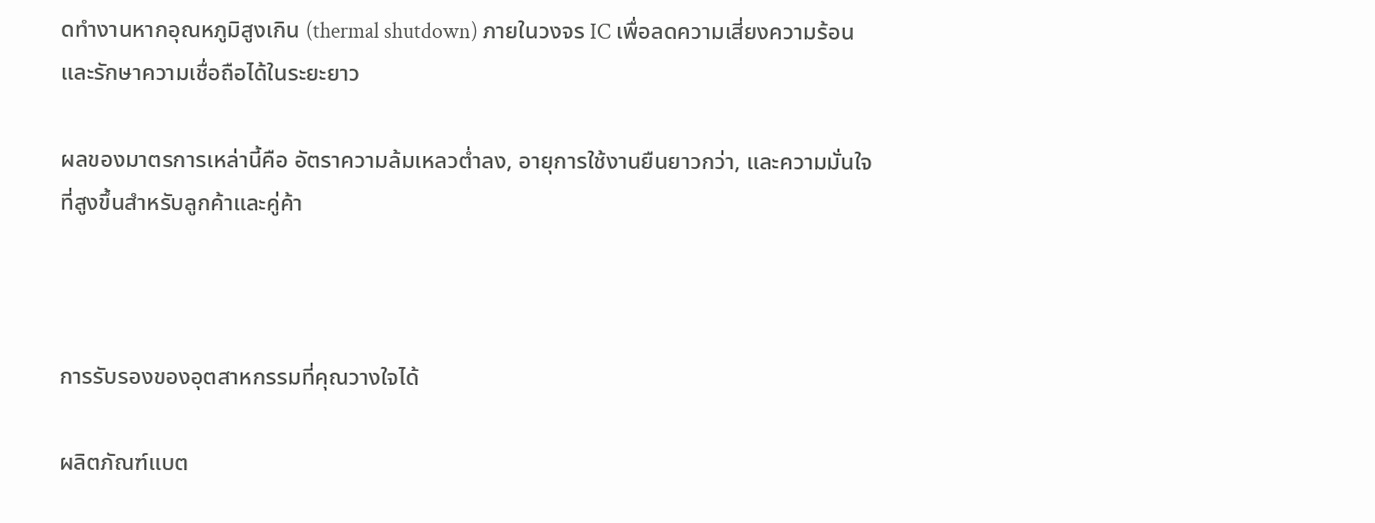ดทำงานหากอุณหภูมิสูงเกิน (thermal shutdown) ภายในวงจร IC เพื่อลดความเสี่ยงความร้อนและรักษาความเชื่อถือได้ในระยะยาว

ผลของมาตรการเหล่านี้คือ อัตราความล้มเหลวต่ำลง, อายุการใช้งานยืนยาวกว่า, และความมั่นใจที่สูงขึ้นสำหรับลูกค้าและคู่ค้า



การรับรองของอุตสาหกรรมที่คุณวางใจได้

ผลิตภัณฑ์แบต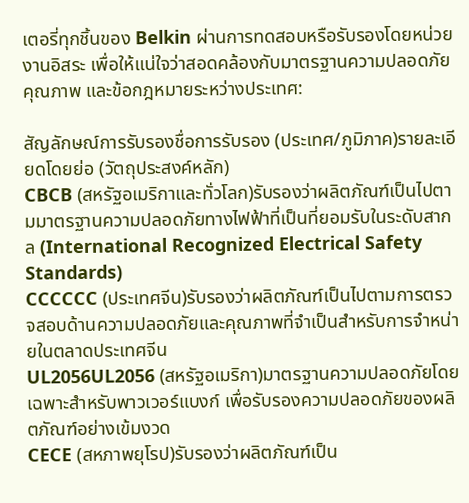เตอรี่ทุกชิ้นของ Belkin ผ่านการทดสอบหรือรับรองโดยหน่วยงานอิสระ เพื่อให้แน่ใจว่าสอดคล้องกับมาตรฐานความปลอดภัย คุณภาพ และข้อกฎหมายระหว่างประเทศ:

สัญลักษณ์การรับรองชื่อการรับรอง (ประเทศ/ภูมิภาค)รายละเอียดโดยย่อ (วัตถุประสงค์หลัก)
CBCB (สหรัฐอเมริกาและทั่วโลก)รับรองว่าผลิตภัณฑ์เป็นไปตามมาตรฐานความปลอดภัยทางไฟฟ้าที่เป็นที่ยอมรับในระดับสากล (International Recognized Electrical Safety Standards)
CCCCCC (ประเทศจีน)รับรองว่าผลิตภัณฑ์เป็นไปตามการตรวจสอบด้านความปลอดภัยและคุณภาพที่จำเป็นสำหรับการจำหน่ายในตลาดประเทศจีน
UL2056UL2056 (สหรัฐอเมริกา)มาตรฐานความปลอดภัยโดยเฉพาะสำหรับพาวเวอร์แบงก์ เพื่อรับรองความปลอดภัยของผลิตภัณฑ์อย่างเข้มงวด
CECE (สหภาพยุโรป)รับรองว่าผลิตภัณฑ์เป็น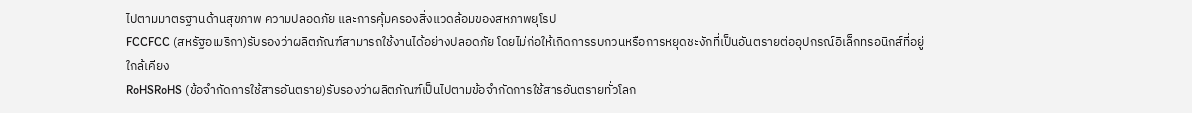ไปตามมาตรฐานด้านสุขภาพ ความปลอดภัย และการคุ้มครองสิ่งแวดล้อมของสหภาพยุโรป
FCCFCC (สหรัฐอเมริกา)รับรองว่าผลิตภัณฑ์สามารถใช้งานได้อย่างปลอดภัย โดยไม่ก่อให้เกิดการรบกวนหรือการหยุดชะงักที่เป็นอันตรายต่ออุปกรณ์อิเล็กทรอนิกส์ที่อยู่ใกล้เคียง
RoHSRoHS (ข้อจำกัดการใช้สารอันตราย)รับรองว่าผลิตภัณฑ์เป็นไปตามข้อจำกัดการใช้สารอันตรายทั่วโลก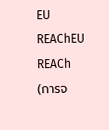EU REAChEU REACh (การจ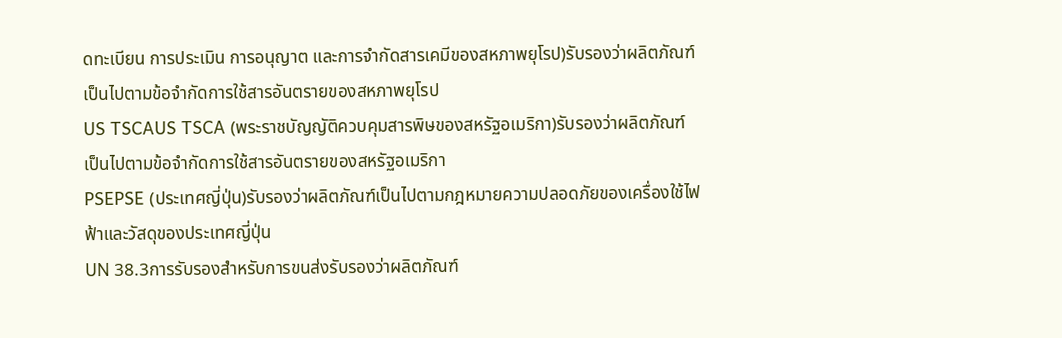ดทะเบียน การประเมิน การอนุญาต และการจำกัดสารเคมีของสหภาพยุโรป)รับรองว่าผลิตภัณฑ์เป็นไปตามข้อจำกัดการใช้สารอันตรายของสหภาพยุโรป
US TSCAUS TSCA (พระราชบัญญัติควบคุมสารพิษของสหรัฐอเมริกา)รับรองว่าผลิตภัณฑ์เป็นไปตามข้อจำกัดการใช้สารอันตรายของสหรัฐอเมริกา
PSEPSE (ประเทศญี่ปุ่น)รับรองว่าผลิตภัณฑ์เป็นไปตามกฎหมายความปลอดภัยของเครื่องใช้ไฟฟ้าและวัสดุของประเทศญี่ปุ่น
UN 38.3การรับรองสำหรับการขนส่งรับรองว่าผลิตภัณฑ์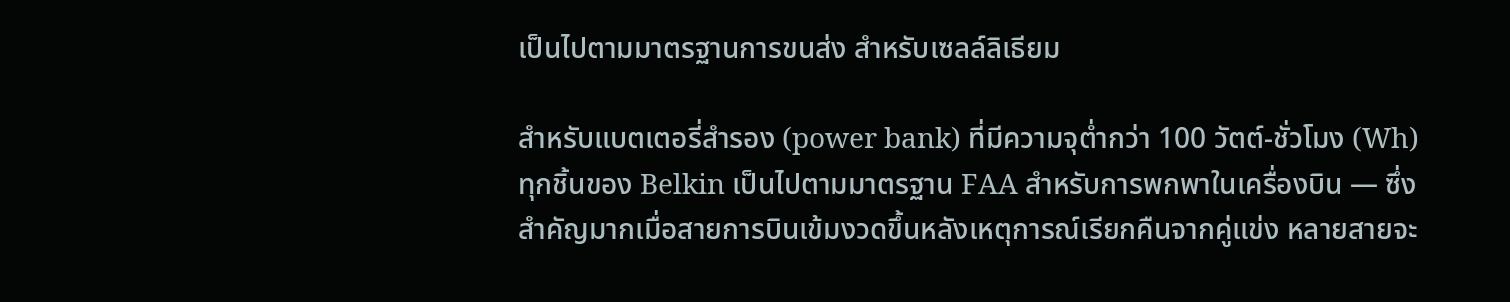เป็นไปตามมาตรฐานการขนส่ง สำหรับเซลล์ลิเธียม

สำหรับแบตเตอรี่สำรอง (power bank) ที่มีความจุต่ำกว่า 100 วัตต์-ชั่วโมง (Wh) ทุกชิ้นของ Belkin เป็นไปตามมาตรฐาน FAA สำหรับการพกพาในเครื่องบิน — ซึ่งสำคัญมากเมื่อสายการบินเข้มงวดขึ้นหลังเหตุการณ์เรียกคืนจากคู่แข่ง หลายสายจะ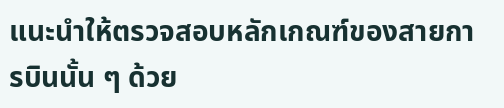แนะนำให้ตรวจสอบหลักเกณฑ์ของสายการบินนั้น ๆ ด้วย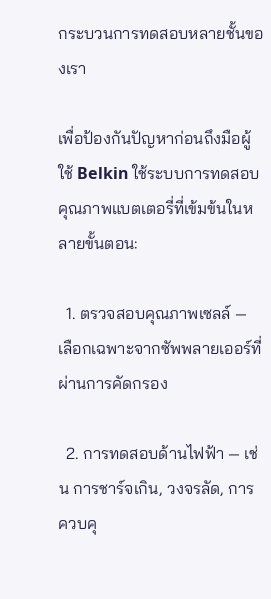กระบวนการทดสอบหลายชั้นของเรา

เพื่อป้องกันปัญหาก่อนถึงมือผู้ใช้ Belkin ใช้ระบบการทดสอบคุณภาพแบตเตอรี่ที่เข้มข้นในหลายขั้นตอน:

  1. ตรวจสอบคุณภาพเซลล์ — เลือกเฉพาะจากซัพพลายเออร์ที่ผ่านการคัดกรอง

  2. การทดสอบด้านไฟฟ้า — เช่น การชาร์จเกิน, วงจรลัด, การควบคุ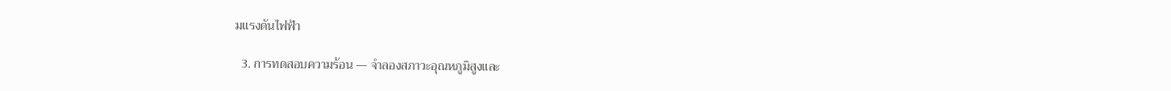มแรงดันไฟฟ้า

  3. การทดสอบความร้อน — จำลองสภาวะอุณหภูมิสูงและ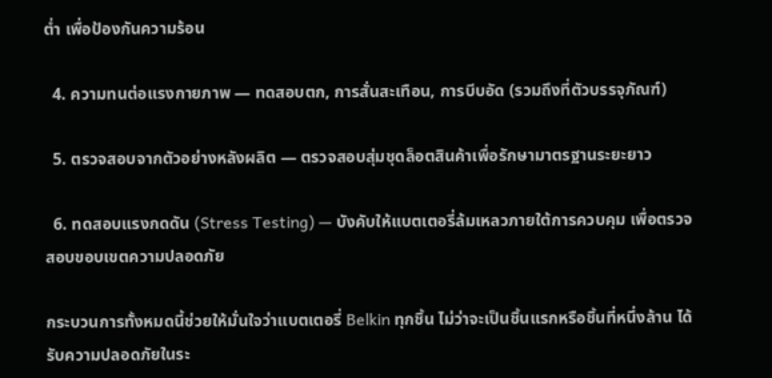ต่ำ เพื่อป้องกันความร้อน

  4. ความทนต่อแรงกายภาพ — ทดสอบตก, การสั่นสะเทือน, การบีบอัด (รวมถึงที่ตัวบรรจุภัณฑ์)

  5. ตรวจสอบจากตัวอย่างหลังผลิต — ตรวจสอบสุ่มชุดล็อตสินค้าเพื่อรักษามาตรฐานระยะยาว

  6. ทดสอบแรงกดดัน (Stress Testing) — บังคับให้แบตเตอรี่ล้มเหลวภายใต้การควบคุม เพื่อตรวจสอบขอบเขตความปลอดภัย

กระบวนการทั้งหมดนี้ช่วยให้มั่นใจว่าแบตเตอรี่ Belkin ทุกชิ้น ไม่ว่าจะเป็นชิ้นแรกหรือชิ้นที่หนึ่งล้าน ได้รับความปลอดภัยในระ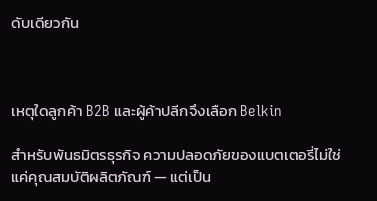ดับเดียวกัน



เหตุใดลูกค้า B2B และผู้ค้าปลีกจึงเลือก Belkin

สำหรับพันธมิตรธุรกิจ ความปลอดภัยของแบตเตอรี่ไม่ใช่แค่คุณสมบัติผลิตภัณฑ์ — แต่เป็น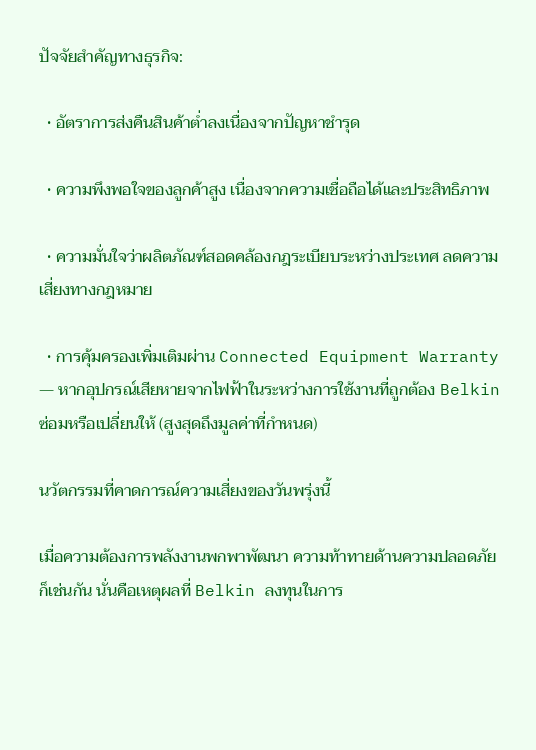ปัจจัยสำคัญทางธุรกิจ:

  • อัตราการส่งคืนสินค้าต่ำลงเนื่องจากปัญหาชำรุด

  • ความพึงพอใจของลูกค้าสูง เนื่องจากความเชื่อถือได้และประสิทธิภาพ

  • ความมั่นใจว่าผลิตภัณฑ์สอดคล้องกฎระเบียบระหว่างประเทศ ลดความเสี่ยงทางกฎหมาย

  • การคุ้มครองเพิ่มเติมผ่าน Connected Equipment Warranty — หากอุปกรณ์เสียหายจากไฟฟ้าในระหว่างการใช้งานที่ถูกต้อง Belkin ซ่อมหรือเปลี่ยนให้ (สูงสุดถึงมูลค่าที่กำหนด)

นวัตกรรมที่คาดการณ์ความเสี่ยงของวันพรุ่งนี้

เมื่อความต้องการพลังงานพกพาพัฒนา ความท้าทายด้านความปลอดภัยก็เช่นกัน นั่นคือเหตุผลที่ Belkin ลงทุนในการ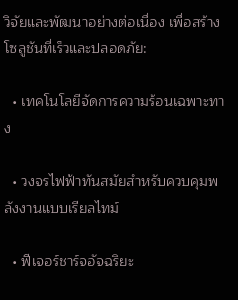วิจัยและพัฒนาอย่างต่อเนื่อง เพื่อสร้างโซลูชันที่เร็วและปลอดภัย:

  • เทคโนโลยีจัดการความร้อนเฉพาะทาง

  • วงจรไฟฟ้าทันสมัยสำหรับควบคุมพลังงานแบบเรียลไทม์

  • ฟีเจอร์ชาร์จอัจฉริยะ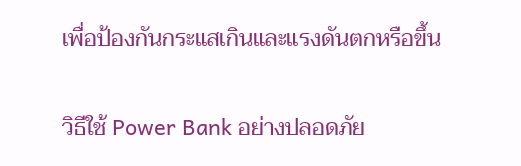เพื่อป้องกันกระแสเกินและแรงดันตกหรือขึ้น

วิธีใช้ Power Bank อย่างปลอดภัย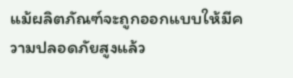แม้ผลิตภัณฑ์จะถูกออกแบบให้มีความปลอดภัยสูงแล้ว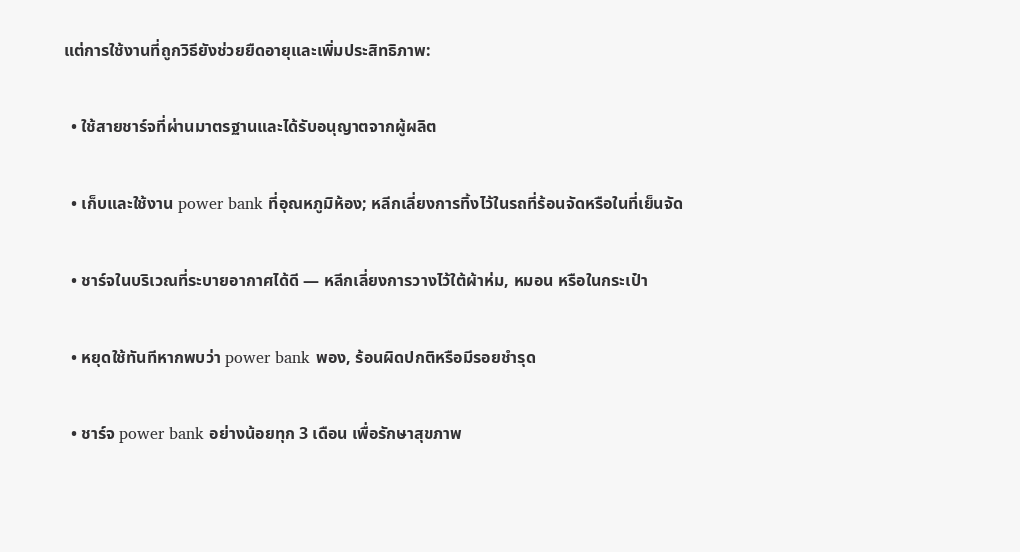แต่การใช้งานที่ถูกวิธียังช่วยยืดอายุและเพิ่มประสิทธิภาพ:

  • ใช้สายชาร์จที่ผ่านมาตรฐานและได้รับอนุญาตจากผู้ผลิต

  • เก็บและใช้งาน power bank ที่อุณหภูมิห้อง; หลีกเลี่ยงการทิ้งไว้ในรถที่ร้อนจัดหรือในที่เย็นจัด

  • ชาร์จในบริเวณที่ระบายอากาศได้ดี — หลีกเลี่ยงการวางไว้ใต้ผ้าห่ม, หมอน หรือในกระเป๋า

  • หยุดใช้ทันทีหากพบว่า power bank พอง, ร้อนผิดปกติหรือมีรอยชำรุด

  • ชาร์จ power bank อย่างน้อยทุก 3 เดือน เพื่อรักษาสุขภาพ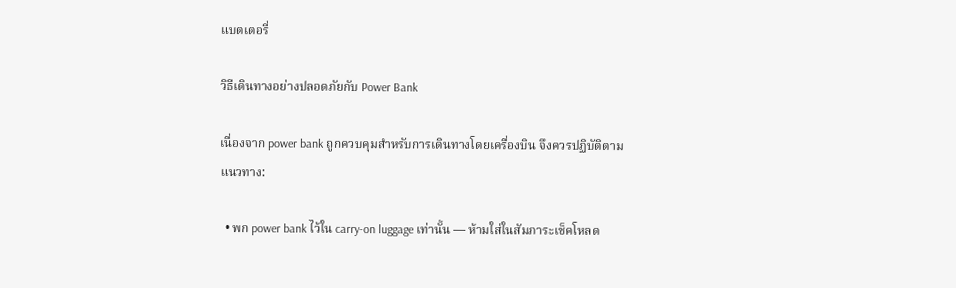แบตเตอรี่

วิธีเดินทางอย่างปลอดภัยกับ Power Bank

เนื่องจาก power bank ถูกควบคุมสำหรับการเดินทางโดยเครื่องบิน จึงควรปฏิบัติตามแนวทาง:

  • พก power bank ไว้ใน carry-on luggage เท่านั้น — ห้ามใส่ในสัมภาระเช็คโหลด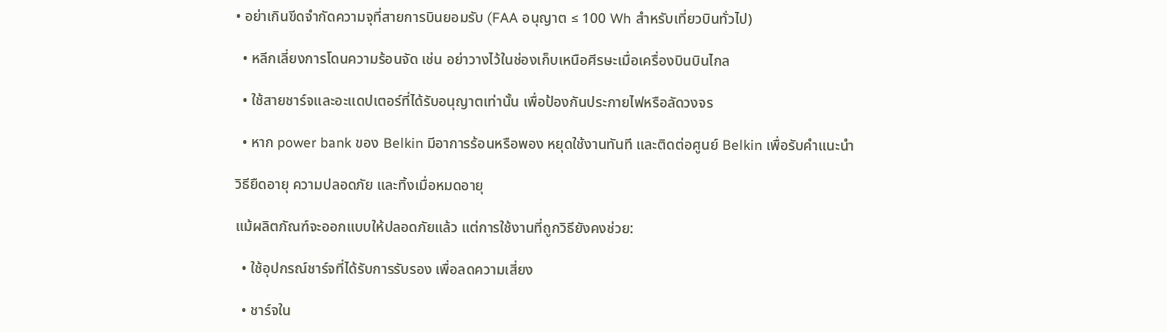• อย่าเกินขีดจำกัดความจุที่สายการบินยอมรับ (FAA อนุญาต ≤ 100 Wh สำหรับเที่ยวบินทั่วไป)

  • หลีกเลี่ยงการโดนความร้อนจัด เช่น อย่าวางไว้ในช่องเก็บเหนือศีรษะเมื่อเครื่องบินบินไกล

  • ใช้สายชาร์จและอะแดปเตอร์ที่ได้รับอนุญาตเท่านั้น เพื่อป้องกันประกายไฟหรือลัดวงจร

  • หาก power bank ของ Belkin มีอาการร้อนหรือพอง หยุดใช้งานทันที และติดต่อศูนย์ Belkin เพื่อรับคำแนะนำ

วิธียืดอายุ ความปลอดภัย และทิ้งเมื่อหมดอายุ

แม้ผลิตภัณฑ์จะออกแบบให้ปลอดภัยแล้ว แต่การใช้งานที่ถูกวิธียังคงช่วย:

  • ใช้อุปกรณ์ชาร์จที่ได้รับการรับรอง เพื่อลดความเสี่ยง

  • ชาร์จใน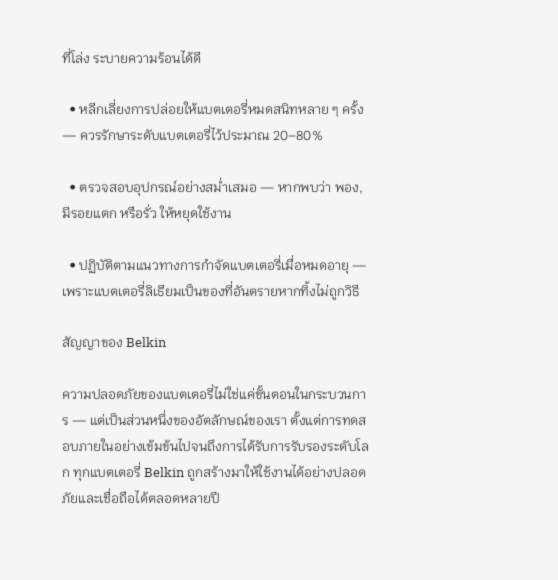ที่โล่ง ระบายความร้อนได้ดี

  • หลีกเลี่ยงการปล่อยให้แบตเตอรี่หมดสนิทหลาย ๆ ครั้ง — ควรรักษาระดับแบตเตอรี่ไว้ประมาณ 20–80%

  • ตรวจสอบอุปกรณ์อย่างสม่ำเสมอ — หากพบว่า พอง, มีรอยแตก หรือรั่ว ให้หยุดใช้งาน

  • ปฏิบัติตามแนวทางการกำจัดแบตเตอรี่เมื่อหมดอายุ — เพราะแบตเตอรี่ลิเธียมเป็นของที่อันตรายหากทิ้งไม่ถูกวิธี

สัญญาของ Belkin

ความปลอดภัยของแบตเตอรี่ไม่ใช่แค่ขั้นตอนในกระบวนการ — แต่เป็นส่วนหนึ่งของอัตลักษณ์ของเรา ตั้งแต่การทดสอบภายในอย่างเข้มข้นไปจนถึงการได้รับการรับรองระดับโลก ทุกแบตเตอรี่ Belkin ถูกสร้างมาให้ใช้งานได้อย่างปลอดภัยและเชื่อถือได้ตลอดหลายปี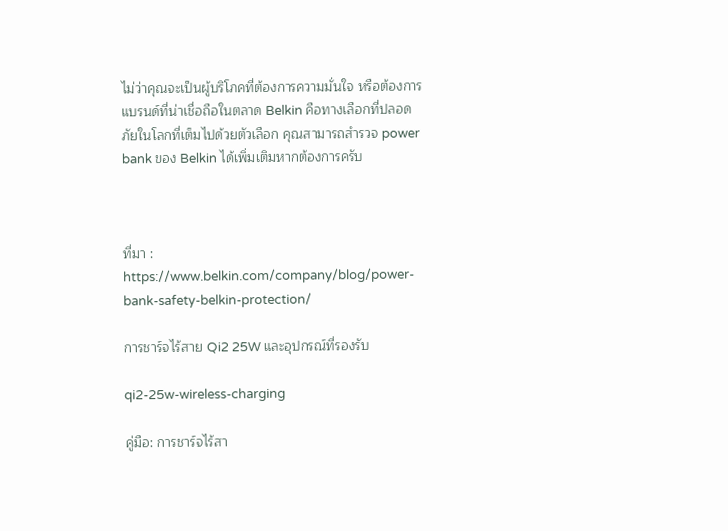ไม่ว่าคุณจะเป็นผู้บริโภคที่ต้องการความมั่นใจ หรือต้องการแบรนด์ที่น่าเชื่อถือในตลาด Belkin คือทางเลือกที่ปลอดภัยในโลกที่เต็มไปด้วยตัวเลือก คุณสามารถสำรวจ power bank ของ Belkin ได้เพิ่มเติมหากต้องการครับ



ที่มา : https://www.belkin.com/company/blog/power-bank-safety-belkin-protection/

การชาร์จไร้สาย Qi2 25W และอุปกรณ์ที่รองรับ

qi2-25w-wireless-charging

คู่มือ: การชาร์จไร้สา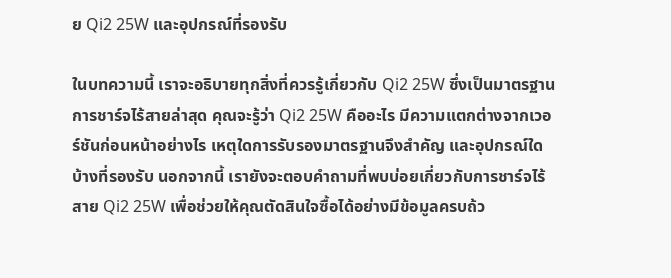ย Qi2 25W และอุปกรณ์ที่รองรับ

ในบทความนี้ เราจะอธิบายทุกสิ่งที่ควรรู้เกี่ยวกับ Qi2 25W ซึ่งเป็นมาตรฐานการชาร์จไร้สายล่าสุด คุณจะรู้ว่า Qi2 25W คืออะไร มีความแตกต่างจากเวอร์ชันก่อนหน้าอย่างไร เหตุใดการรับรองมาตรฐานจึงสำคัญ และอุปกรณ์ใดบ้างที่รองรับ นอกจากนี้ เรายังจะตอบคำถามที่พบบ่อยเกี่ยวกับการชาร์จไร้สาย Qi2 25W เพื่อช่วยให้คุณตัดสินใจซื้อได้อย่างมีข้อมูลครบถ้ว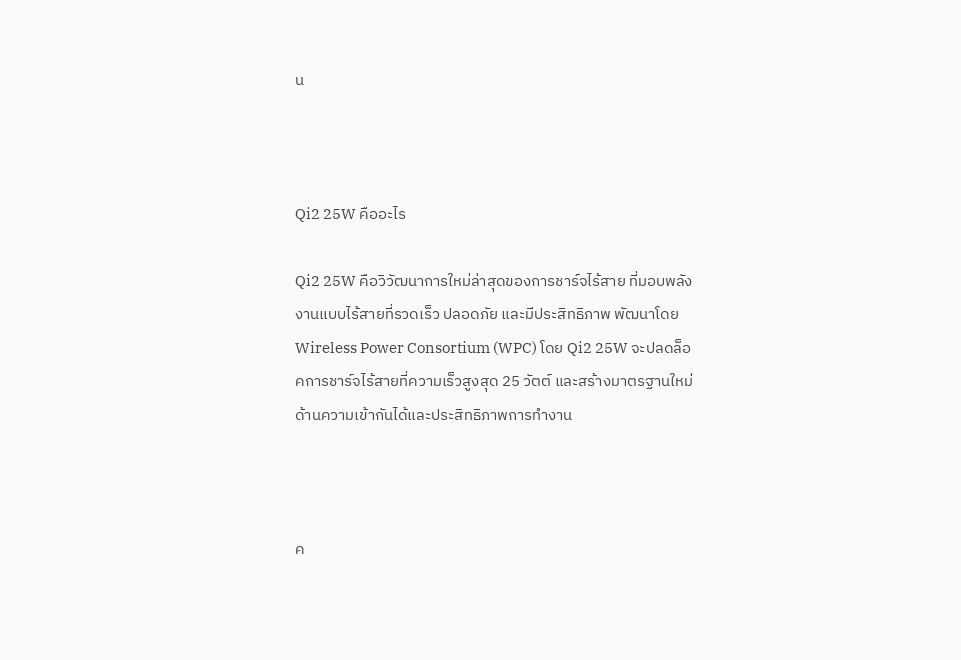น



Qi2 25W คืออะไร

Qi2 25W คือวิวัฒนาการใหม่ล่าสุดของการชาร์จไร้สาย ที่มอบพลังงานแบบไร้สายที่รวดเร็ว ปลอดภัย และมีประสิทธิภาพ พัฒนาโดย Wireless Power Consortium (WPC) โดย Qi2 25W จะปลดล็อคการชาร์จไร้สายที่ความเร็วสูงสุด 25 วัตต์ และสร้างมาตรฐานใหม่ด้านความเข้ากันได้และประสิทธิภาพการทำงาน



ค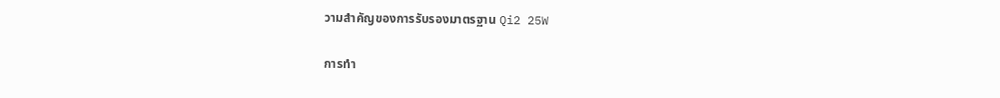วามสำคัญของการรับรองมาตรฐาน Qi2 25W

การทำ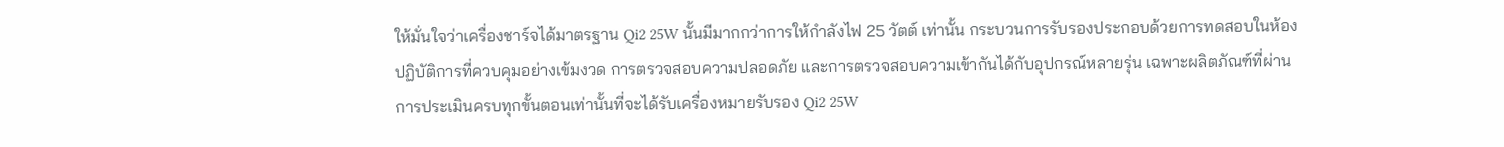ให้มั่นใจว่าเครื่องชาร์จได้มาตรฐาน Qi2 25W นั้นมีมากกว่าการให้กำลังไฟ 25 วัตต์ เท่านั้น กระบวนการรับรองประกอบด้วยการทดสอบในห้องปฏิบัติการที่ควบคุมอย่างเข้มงวด การตรวจสอบความปลอดภัย และการตรวจสอบความเข้ากันได้กับอุปกรณ์หลายรุ่น เฉพาะผลิตภัณฑ์ที่ผ่านการประเมินครบทุกขั้นตอนเท่านั้นที่จะได้รับเครื่องหมายรับรอง Qi2 25W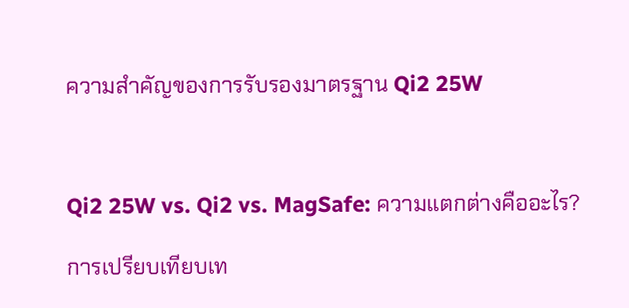ความสำคัญของการรับรองมาตรฐาน Qi2 25W



Qi2 25W vs. Qi2 vs. MagSafe: ความแตกต่างคืออะไร?

การเปรียบเทียบเท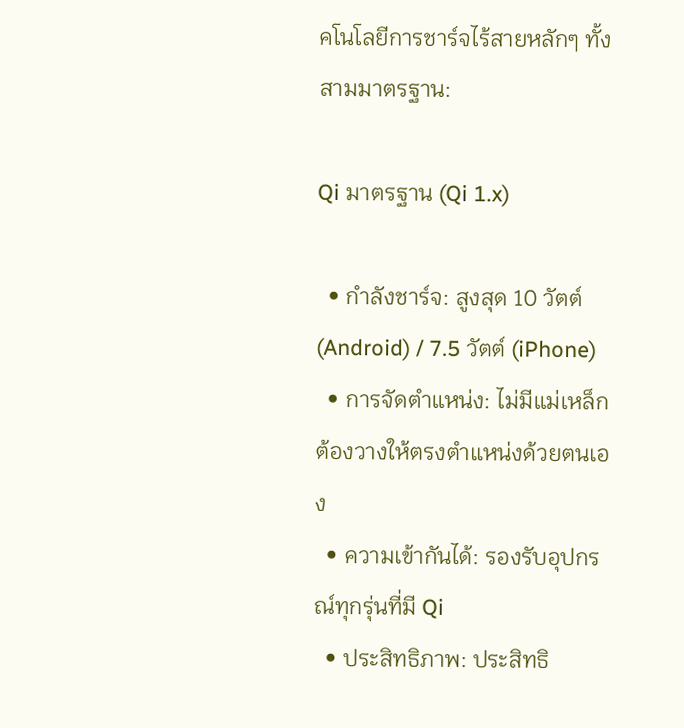คโนโลยีการชาร์จไร้สายหลักๆ ทั้งสามมาตรฐาน:

Qi มาตรฐาน (Qi 1.x)

  • กำลังชาร์จ: สูงสุด 10 วัตต์ (Android) / 7.5 วัตต์ (iPhone)
  • การจัดตำแหน่ง: ไม่มีแม่เหล็ก ต้องวางให้ตรงตำแหน่งด้วยตนเอง
  • ความเข้ากันได้: รองรับอุปกรณ์ทุกรุ่นที่มี Qi
  • ประสิทธิภาพ: ประสิทธิ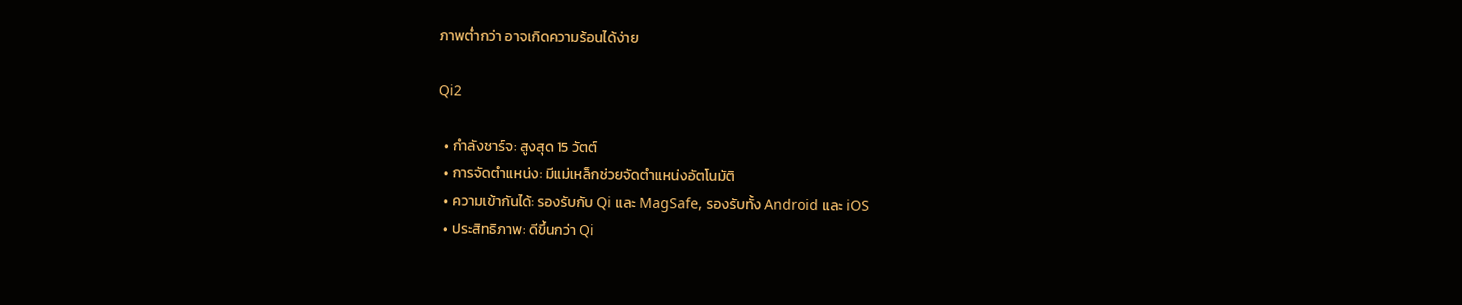ภาพต่ำกว่า อาจเกิดความร้อนได้ง่าย

Qi2

  • กำลังชาร์จ: สูงสุด 15 วัตต์
  • การจัดตำแหน่ง: มีแม่เหล็กช่วยจัดตำแหน่งอัตโนมัติ
  • ความเข้ากันได้: รองรับกับ Qi และ MagSafe, รองรับทั้ง Android และ iOS
  • ประสิทธิภาพ: ดีขึ้นกว่า Qi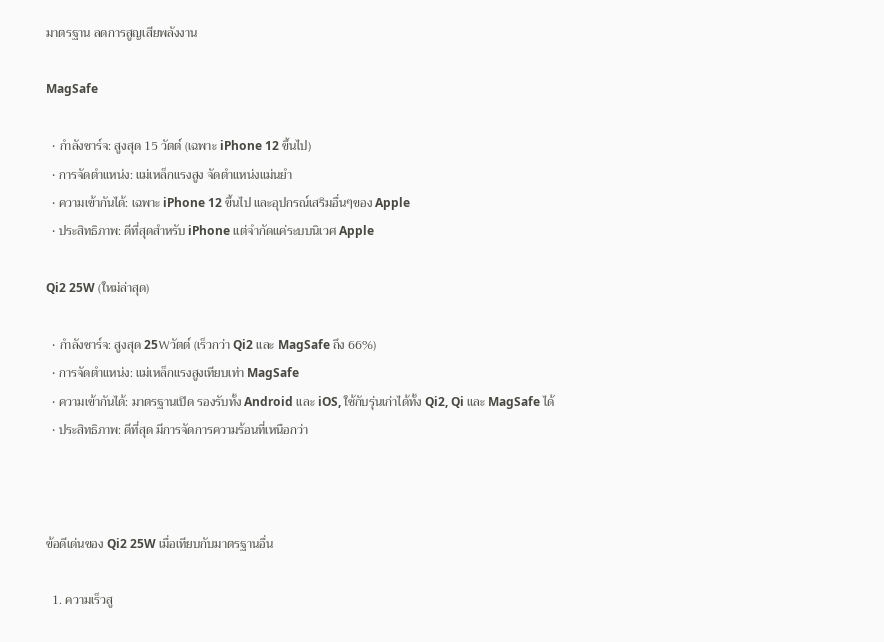มาตรฐาน ลดการสูญเสียพลังงาน

MagSafe

  • กำลังชาร์จ: สูงสุด 15 วัตต์ (เฉพาะ iPhone 12 ขึ้นไป)
  • การจัดตำแหน่ง: แม่เหล็กแรงสูง จัดตำแหน่งแม่นยำ
  • ความเข้ากันได้: เฉพาะ iPhone 12 ขึ้นไป และอุปกรณ์เสริมอื่นๆของ Apple
  • ประสิทธิภาพ: ดีที่สุดสำหรับ iPhone แต่จำกัดแค่ระบบนิเวศ Apple

Qi2 25W (ใหม่ล่าสุด)

  • กำลังชาร์จ: สูงสุด 25Wวัตต์ (เร็วกว่า Qi2 และ MagSafe ถึง 66%)
  • การจัดตำแหน่ง: แม่เหล็กแรงสูงเทียบเท่า MagSafe
  • ความเข้ากันได้: มาตรฐานเปิด รองรับทั้ง Android และ iOS, ใช้กับรุ่นเก่าได้ทั้ง Qi2, Qi และ MagSafe ได้
  • ประสิทธิภาพ: ดีที่สุด มีการจัดการความร้อนที่เหนือกว่า



ข้อดีเด่นของ Qi2 25W เมื่อเทียบกับมาตรฐานอื่น

  1. ความเร็วสู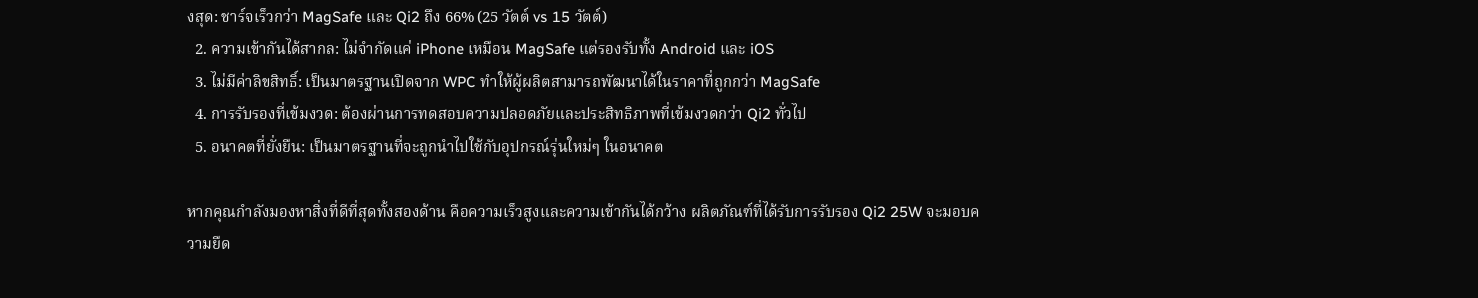งสุด: ชาร์จเร็วกว่า MagSafe และ Qi2 ถึง 66% (25 วัตต์ vs 15 วัตต์)
  2. ความเข้ากันได้สากล: ไม่จำกัดแค่ iPhone เหมือน MagSafe แต่รองรับทั้ง Android และ iOS
  3. ไม่มีค่าลิขสิทธิ์: เป็นมาตรฐานเปิดจาก WPC ทำให้ผู้ผลิตสามารถพัฒนาได้ในราคาที่ถูกกว่า MagSafe
  4. การรับรองที่เข้มงวด: ต้องผ่านการทดสอบความปลอดภัยและประสิทธิภาพที่เข้มงวดกว่า Qi2 ทั่วไป
  5. อนาคตที่ยั่งยืน: เป็นมาตรฐานที่จะถูกนำไปใช้กับอุปกรณ์รุ่นใหม่ๆ ในอนาคต

หากคุณกำลังมองหาสิ่งที่ดีที่สุดทั้งสองด้าน คือความเร็วสูงและความเข้ากันได้กว้าง ผลิตภัณฑ์ที่ได้รับการรับรอง Qi2 25W จะมอบความยืด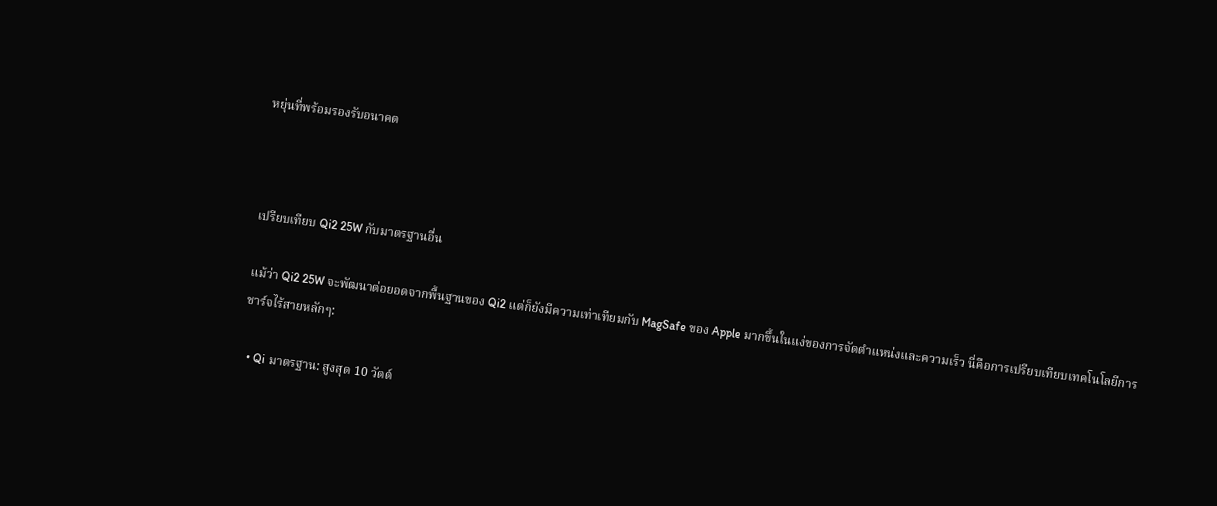หยุ่นที่พร้อมรองรับอนาคต



เปรียบเทียบ Qi2 25W กับมาตรฐานอื่น

แม้ว่า Qi2 25W จะพัฒนาต่อยอดจากพื้นฐานของ Qi2 แต่ก็ยังมีความเท่าเทียมกับ MagSafe ของ Apple มากขึ้นในแง่ของการจัดตำแหน่งและความเร็ว นี่คือการเปรียบเทียบเทคโนโลยีการชาร์จไร้สายหลักๆ:

  • Qi มาตรฐาน: สูงสุด 10 วัตต์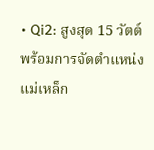• Qi2: สูงสุด 15 วัตต์ พร้อมการจัดตำแหน่งแม่เหล็ก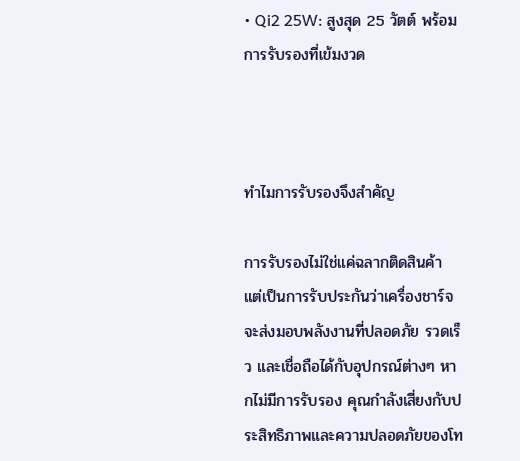• Qi2 25W: สูงสุด 25 วัตต์ พร้อมการรับรองที่เข้มงวด



ทำไมการรับรองจึงสำคัญ

การรับรองไม่ใช่แค่ฉลากติดสินค้า แต่เป็นการรับประกันว่าเครื่องชาร์จจะส่งมอบพลังงานที่ปลอดภัย รวดเร็ว และเชื่อถือได้กับอุปกรณ์ต่างๆ หากไม่มีการรับรอง คุณกำลังเสี่ยงกับประสิทธิภาพและความปลอดภัยของโท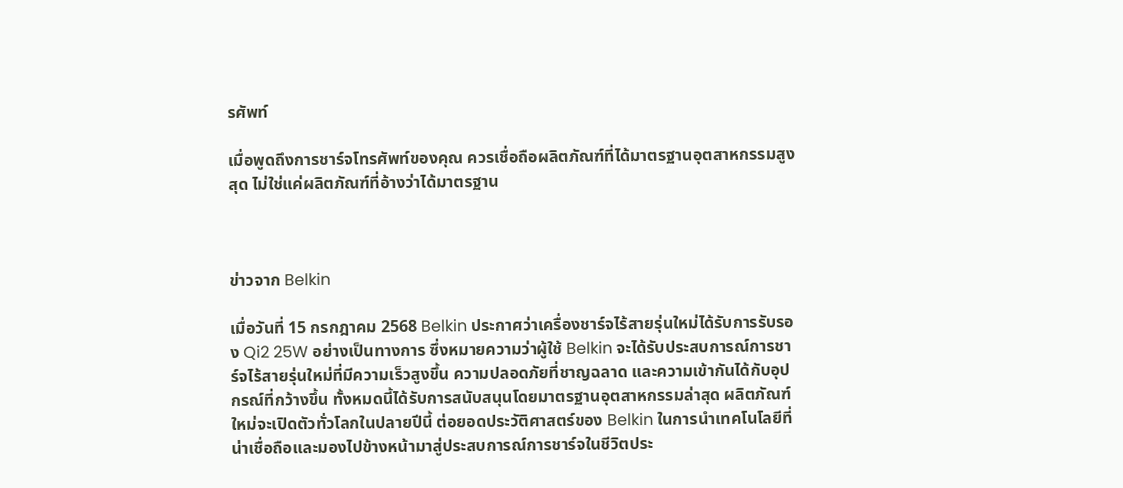รศัพท์

เมื่อพูดถึงการชาร์จโทรศัพท์ของคุณ ควรเชื่อถือผลิตภัณฑ์ที่ได้มาตรฐานอุตสาหกรรมสูงสุด ไม่ใช่แค่ผลิตภัณฑ์ที่อ้างว่าได้มาตรฐาน



ข่าวจาก Belkin

เมื่อวันที่ 15 กรกฎาคม 2568 Belkin ประกาศว่าเครื่องชาร์จไร้สายรุ่นใหม่ได้รับการรับรอง Qi2 25W อย่างเป็นทางการ ซึ่งหมายความว่าผู้ใช้ Belkin จะได้รับประสบการณ์การชาร์จไร้สายรุ่นใหม่ที่มีความเร็วสูงขึ้น ความปลอดภัยที่ชาญฉลาด และความเข้ากันได้กับอุปกรณ์ที่กว้างขึ้น ทั้งหมดนี้ได้รับการสนับสนุนโดยมาตรฐานอุตสาหกรรมล่าสุด ผลิตภัณฑ์ใหม่จะเปิดตัวทั่วโลกในปลายปีนี้ ต่อยอดประวัติศาสตร์ของ Belkin ในการนำเทคโนโลยีที่น่าเชื่อถือและมองไปข้างหน้ามาสู่ประสบการณ์การชาร์จในชีวิตประ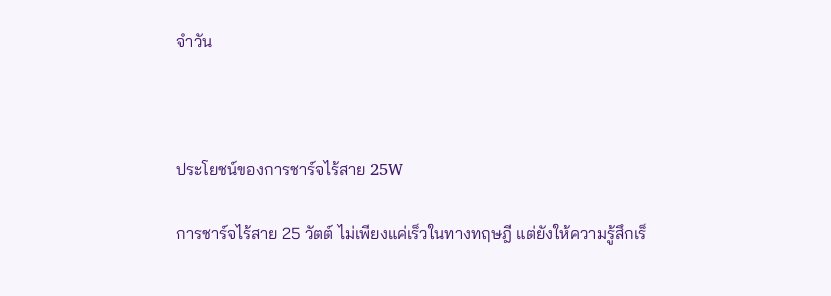จำวัน



ประโยชน์ของการชาร์จไร้สาย 25W

การชาร์จไร้สาย 25 วัตต์ ไม่เพียงแค่เร็วในทางทฤษฎี แต่ยังให้ความรู้สึกเร็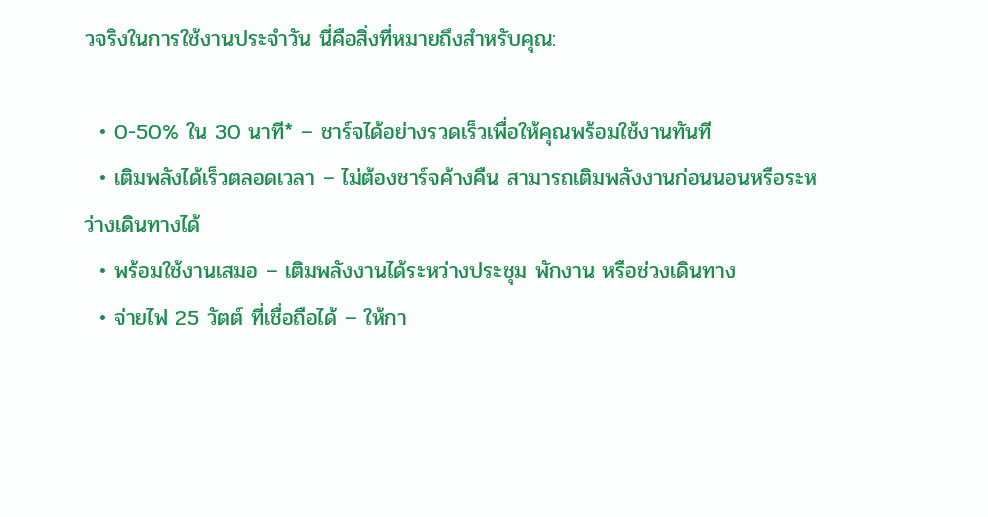วจริงในการใช้งานประจำวัน นี่คือสิ่งที่หมายถึงสำหรับคุณ:

  • 0-50% ใน 30 นาที* – ชาร์จได้อย่างรวดเร็วเพื่อให้คุณพร้อมใช้งานทันที
  • เติมพลังได้เร็วตลอดเวลา – ไม่ต้องชาร์จค้างคืน สามารถเติมพลังงานก่อนนอนหรือระหว่างเดินทางได้
  • พร้อมใช้งานเสมอ – เติมพลังงานได้ระหว่างประชุม พักงาน หรือช่วงเดินทาง
  • จ่ายไฟ 25 วัตต์ ที่เชื่อถือได้ – ให้กา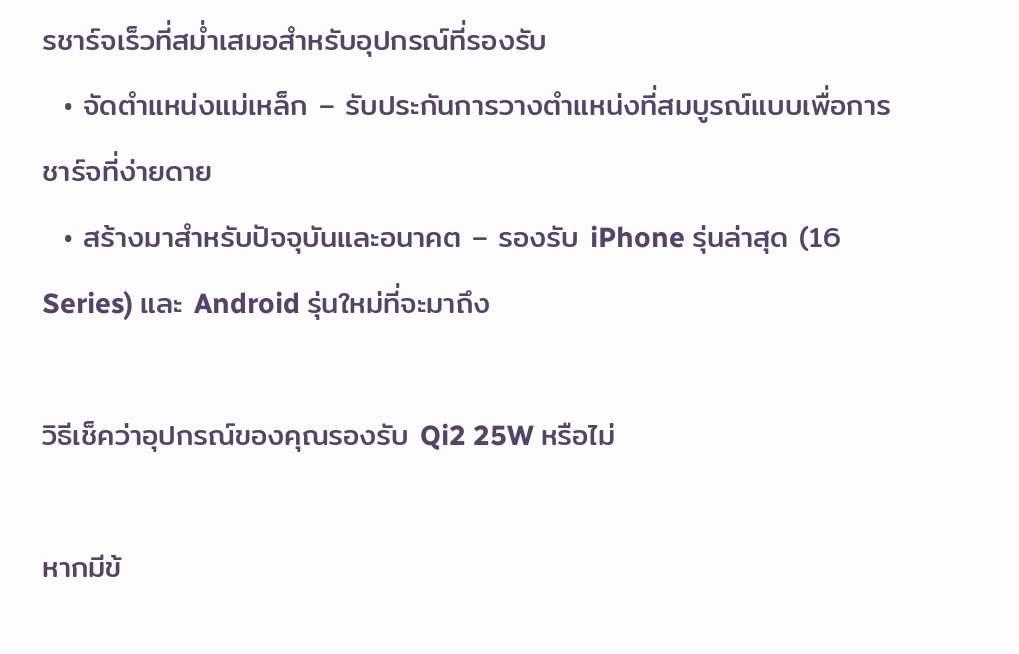รชาร์จเร็วที่สม่ำเสมอสำหรับอุปกรณ์ที่รองรับ
  • จัดตำแหน่งแม่เหล็ก – รับประกันการวางตำแหน่งที่สมบูรณ์แบบเพื่อการชาร์จที่ง่ายดาย
  • สร้างมาสำหรับปัจจุบันและอนาคต – รองรับ iPhone รุ่นล่าสุด (16 Series) และ Android รุ่นใหม่ที่จะมาถึง

วิธีเช็คว่าอุปกรณ์ของคุณรองรับ Qi2 25W หรือไม่

หากมีข้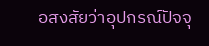อสงสัยว่าอุปกรณ์ปัจจุ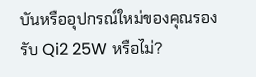บันหรืออุปกรณ์ใหม่ของคุณรองรับ Qi2 25W หรือไม่?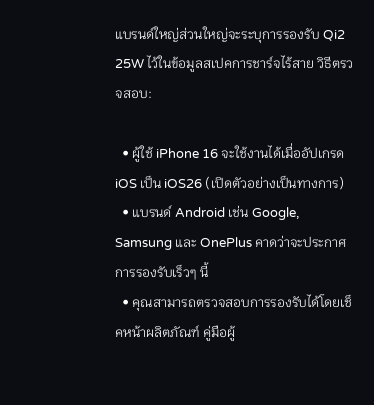แบรนด์ใหญ่ส่วนใหญ่จะระบุการรองรับ Qi2 25W ไว้ในข้อมูลสเปคการชาร์จไร้สาย วิธีตรวจสอบ:

  • ผู้ใช้ iPhone 16 จะใช้งานได้เมื่ออัปเกรด iOS เป็น iOS26 (เปิดตัวอย่างเป็นทางการ)
  • แบรนด์ Android เช่น Google, Samsung และ OnePlus คาดว่าจะประกาศการรองรับเร็วๆ นี้
  • คุณสามารถตรวจสอบการรองรับได้โดยเช็คหน้าผลิตภัณฑ์ คู่มือผู้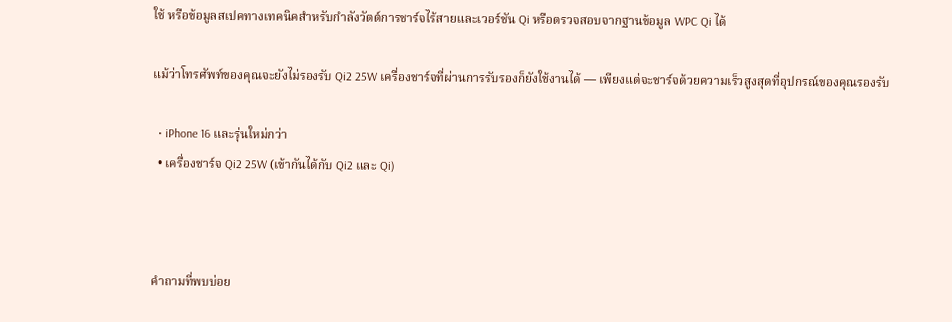ใช้ หรือข้อมูลสเปคทางเทคนิคสำหรับกำลังวัตต์การชาร์จไร้สายและเวอร์ชัน Qi หรือตรวจสอบจากฐานข้อมูล WPC Qi ได้

แม้ว่าโทรศัพท์ของคุณจะยังไม่รองรับ Qi2 25W เครื่องชาร์จที่ผ่านการรับรองก็ยังใช้งานได้ — เพียงแต่จะชาร์จด้วยความเร็วสูงสุดที่อุปกรณ์ของคุณรองรับ

  • iPhone 16 และรุ่นใหม่กว่า
  • เครื่องชาร์จ Qi2 25W (เข้ากันได้กับ Qi2 และ Qi)



คำถามที่พบบ่อย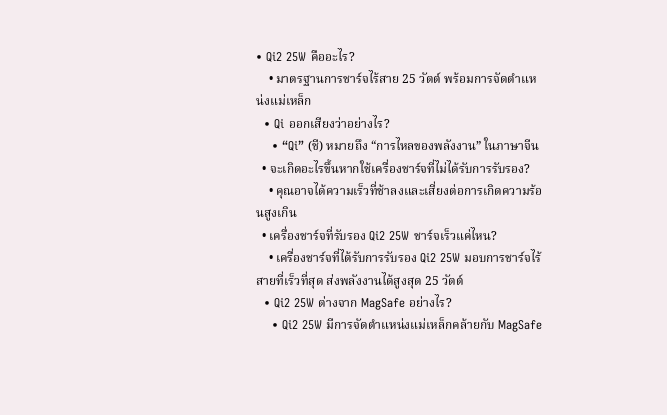• Qi2 25W คืออะไร?
    • มาตรฐานการชาร์จไร้สาย 25 วัตต์ พร้อมการจัดตำแหน่งแม่เหล็ก
  • Qi ออกเสียงว่าอย่างไร?
    • “Qi” (ชี) หมายถึง “การไหลของพลังงาน” ในภาษาจีน
  • จะเกิดอะไรขึ้นหากใช้เครื่องชาร์จที่ไม่ได้รับการรับรอง?
    • คุณอาจได้ความเร็วที่ช้าลงและเสี่ยงต่อการเกิดความร้อนสูงเกิน
  • เครื่องชาร์จที่รับรอง Qi2 25W ชาร์จเร็วแค่ไหน?
    • เครื่องชาร์จที่ได้รับการรับรอง Qi2 25W มอบการชาร์จไร้สายที่เร็วที่สุด ส่งพลังงานได้สูงสุด 25 วัตต์
  • Qi2 25W ต่างจาก MagSafe อย่างไร?
    • Qi2 25W มีการจัดตำแหน่งแม่เหล็กคล้ายกับ MagSafe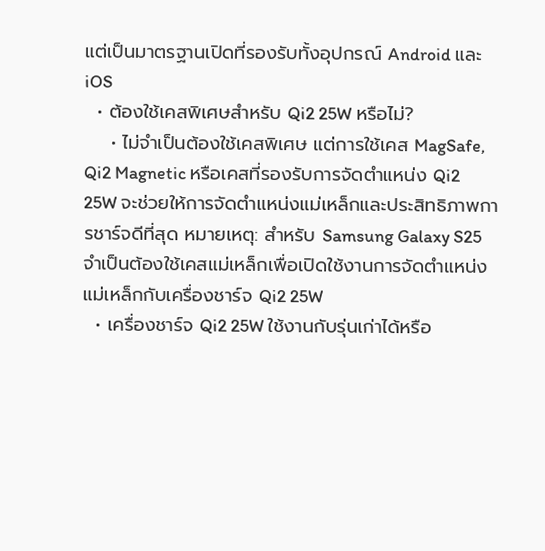แต่เป็นมาตรฐานเปิดที่รองรับทั้งอุปกรณ์ Android และ iOS
  • ต้องใช้เคสพิเศษสำหรับ Qi2 25W หรือไม่?
    • ไม่จำเป็นต้องใช้เคสพิเศษ แต่การใช้เคส MagSafe, Qi2 Magnetic หรือเคสที่รองรับการจัดตำแหน่ง Qi2 25W จะช่วยให้การจัดตำแหน่งแม่เหล็กและประสิทธิภาพการชาร์จดีที่สุด หมายเหตุ: สำหรับ Samsung Galaxy S25 จำเป็นต้องใช้เคสแม่เหล็กเพื่อเปิดใช้งานการจัดตำแหน่งแม่เหล็กกับเครื่องชาร์จ Qi2 25W
  • เครื่องชาร์จ Qi2 25W ใช้งานกับรุ่นเก่าได้หรือ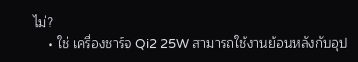ไม่?
    • ใช่ เครื่องชาร์จ Qi2 25W สามารถใช้งานย้อนหลังกับอุป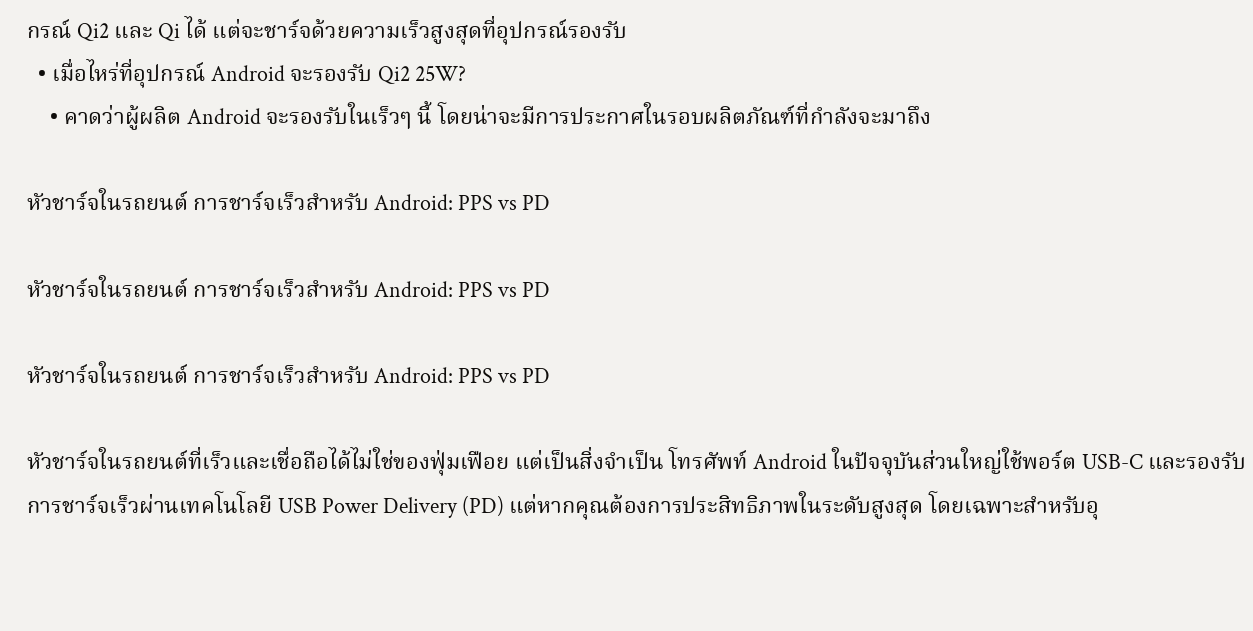กรณ์ Qi2 และ Qi ได้ แต่จะชาร์จด้วยความเร็วสูงสุดที่อุปกรณ์รองรับ
  • เมื่อไหร่ที่อุปกรณ์ Android จะรองรับ Qi2 25W?
    • คาดว่าผู้ผลิต Android จะรองรับในเร็วๆ นี้ โดยน่าจะมีการประกาศในรอบผลิตภัณฑ์ที่กำลังจะมาถึง

หัวชาร์จในรถยนต์ การชาร์จเร็วสำหรับ Android: PPS vs PD

หัวชาร์จในรถยนต์ การชาร์จเร็วสำหรับ Android: PPS vs PD

หัวชาร์จในรถยนต์ การชาร์จเร็วสำหรับ Android: PPS vs PD

หัวชาร์จในรถยนต์ที่เร็วและเชื่อถือได้ไม่ใช่ของฟุ่มเฟือย แต่เป็นสิ่งจำเป็น โทรศัพท์ Android ในปัจจุบันส่วนใหญ่ใช้พอร์ต USB-C และรองรับการชาร์จเร็วผ่านเทคโนโลยี USB Power Delivery (PD) แต่หากคุณต้องการประสิทธิภาพในระดับสูงสุด โดยเฉพาะสำหรับอุ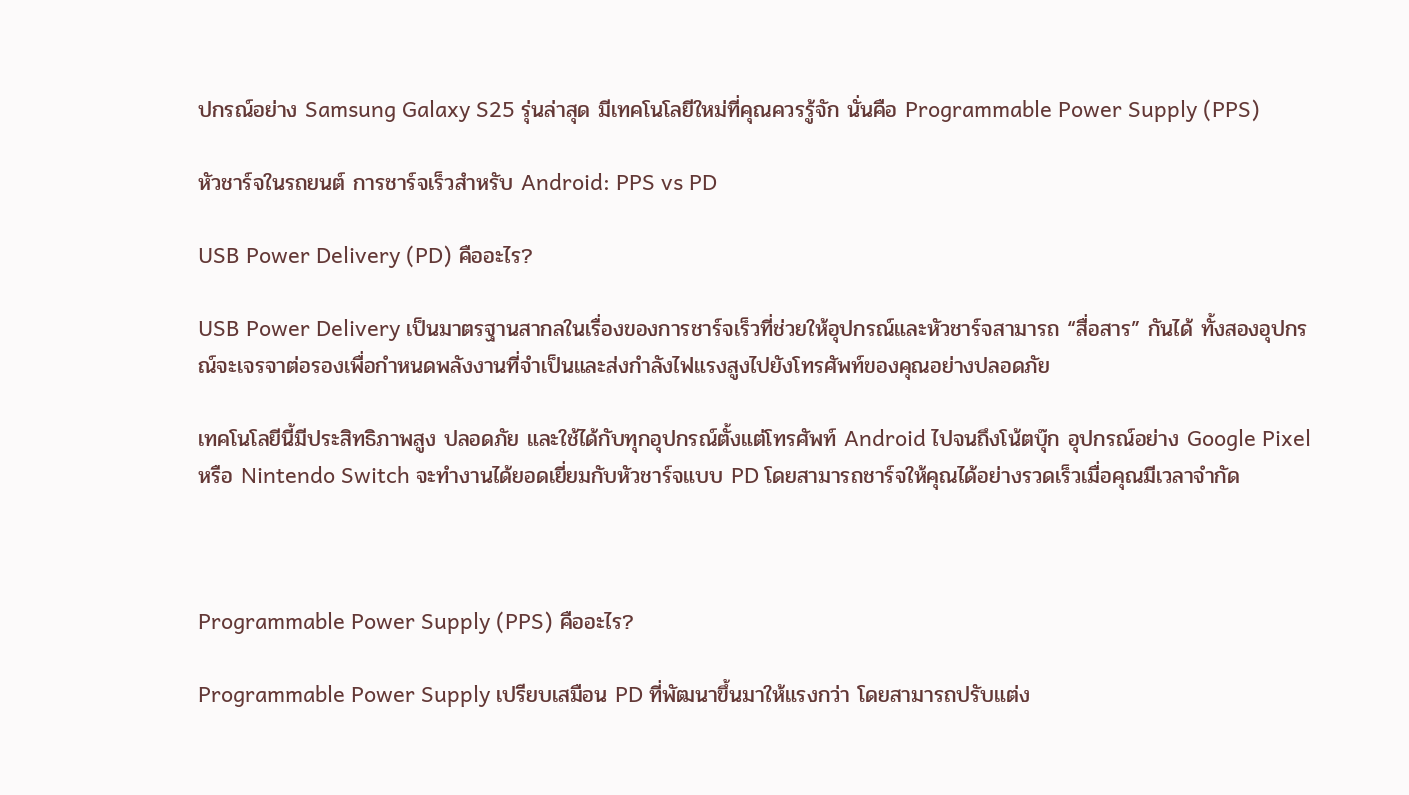ปกรณ์อย่าง Samsung Galaxy S25 รุ่นล่าสุด มีเทคโนโลยีใหม่ที่คุณควรรู้จัก นั่นคือ Programmable Power Supply (PPS)

หัวชาร์จในรถยนต์ การชาร์จเร็วสำหรับ Android: PPS vs PD

USB Power Delivery (PD) คืออะไร?

USB Power Delivery เป็นมาตรฐานสากลในเรื่องของการชาร์จเร็วที่ช่วยให้อุปกรณ์และหัวชาร์จสามารถ “สื่อสาร” กันได้ ทั้งสองอุปกรณ์จะเจรจาต่อรองเพื่อกำหนดพลังงานที่จำเป็นและส่งกำลังไฟแรงสูงไปยังโทรศัพท์ของคุณอย่างปลอดภัย

เทคโนโลยีนี้มีประสิทธิภาพสูง ปลอดภัย และใช้ได้กับทุกอุปกรณ์ตั้งแต่โทรศัพท์ Android ไปจนถึงโน้ตบุ๊ก อุปกรณ์อย่าง Google Pixel หรือ Nintendo Switch จะทำงานได้ยอดเยี่ยมกับหัวชาร์จแบบ PD โดยสามารถชาร์จให้คุณได้อย่างรวดเร็วเมื่อคุณมีเวลาจำกัด



Programmable Power Supply (PPS) คืออะไร?

Programmable Power Supply เปรียบเสมือน PD ที่พัฒนาขึ้นมาให้แรงกว่า โดยสามารถปรับแต่ง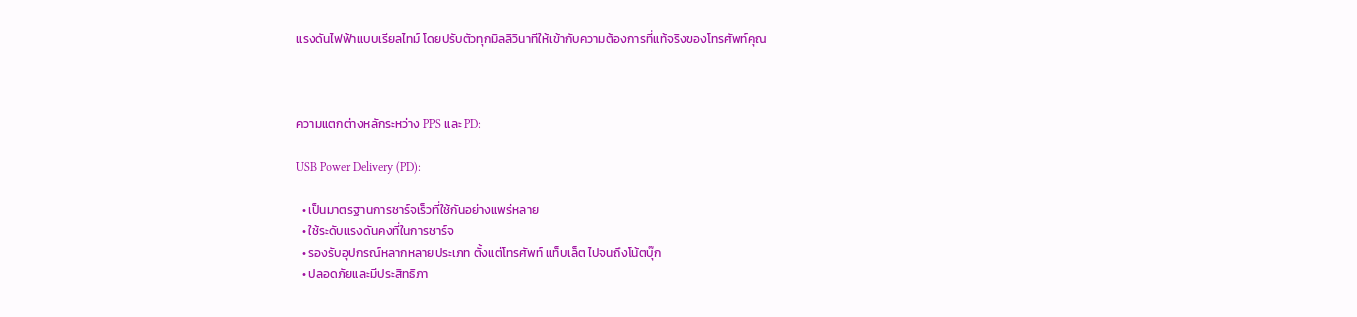แรงดันไฟฟ้าแบบเรียลไทม์ โดยปรับตัวทุกมิลลิวินาทีให้เข้ากับความต้องการที่แท้จริงของโทรศัพท์คุณ



ความแตกต่างหลักระหว่าง PPS และ PD:

USB Power Delivery (PD):

  • เป็นมาตรฐานการชาร์จเร็วที่ใช้กันอย่างแพร่หลาย
  • ใช้ระดับแรงดันคงที่ในการชาร์จ
  • รองรับอุปกรณ์หลากหลายประเภท ตั้งแต่โทรศัพท์ แท็บเล็ต ไปจนถึงโน้ตบุ๊ก
  • ปลอดภัยและมีประสิทธิภา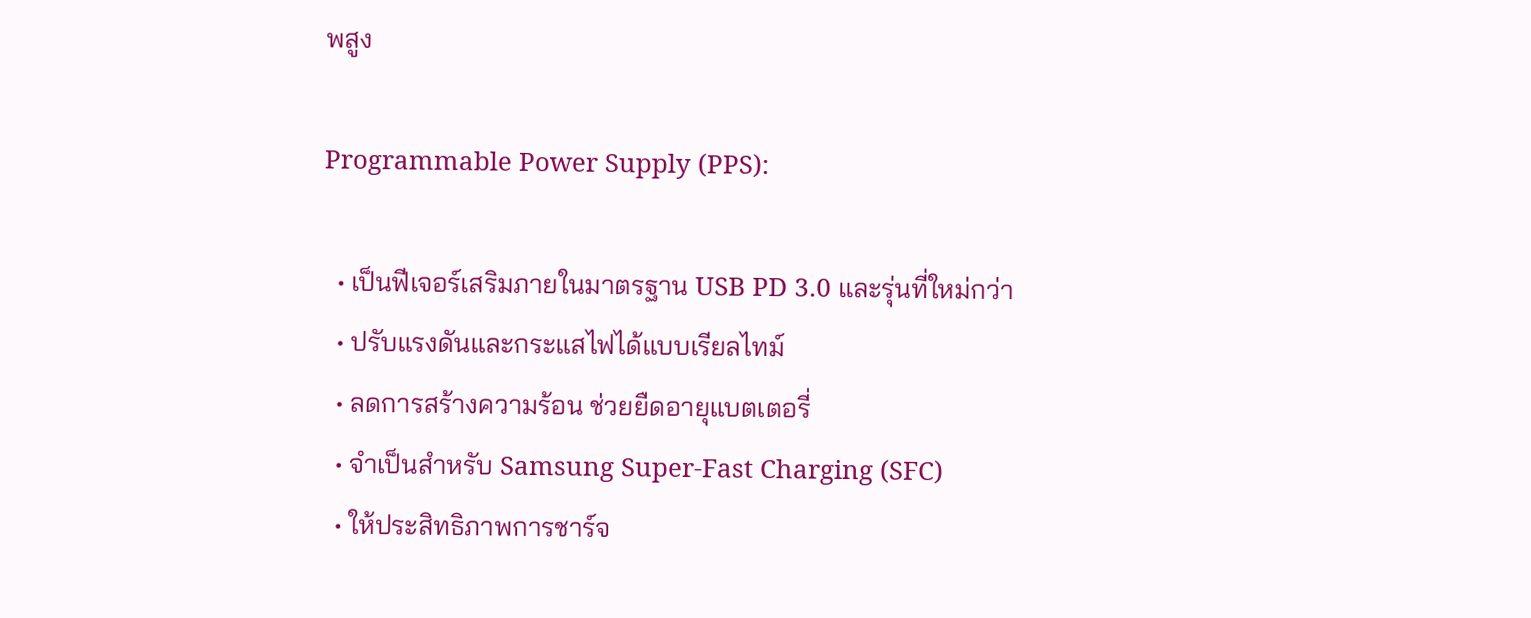พสูง

Programmable Power Supply (PPS):

  • เป็นฟีเจอร์เสริมภายในมาตรฐาน USB PD 3.0 และรุ่นที่ใหม่กว่า
  • ปรับแรงดันและกระแสไฟได้แบบเรียลไทม์
  • ลดการสร้างความร้อน ช่วยยืดอายุแบตเตอรี่
  • จำเป็นสำหรับ Samsung Super-Fast Charging (SFC)
  • ให้ประสิทธิภาพการชาร์จ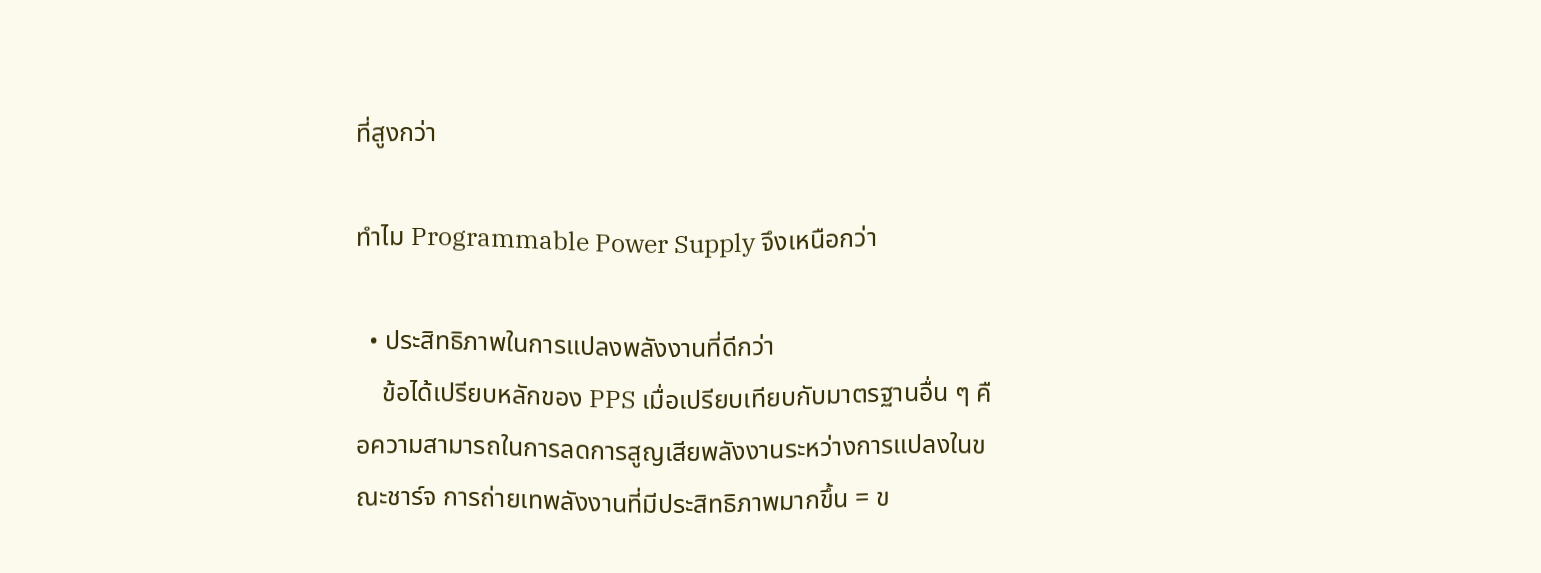ที่สูงกว่า

ทำไม Programmable Power Supply จึงเหนือกว่า

  • ประสิทธิภาพในการแปลงพลังงานที่ดีกว่า
    ข้อได้เปรียบหลักของ PPS เมื่อเปรียบเทียบกับมาตรฐานอื่น ๆ คือความสามารถในการลดการสูญเสียพลังงานระหว่างการแปลงในขณะชาร์จ การถ่ายเทพลังงานที่มีประสิทธิภาพมากขึ้น = ข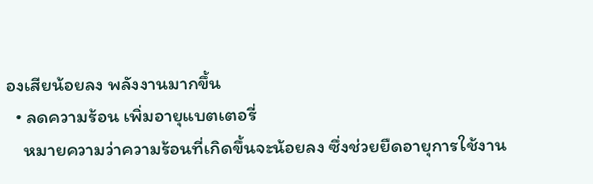องเสียน้อยลง พลังงานมากขึ้น
  • ลดความร้อน เพิ่มอายุแบตเตอรี่
    หมายความว่าความร้อนที่เกิดขึ้นจะน้อยลง ซึ่งช่วยยืดอายุการใช้งาน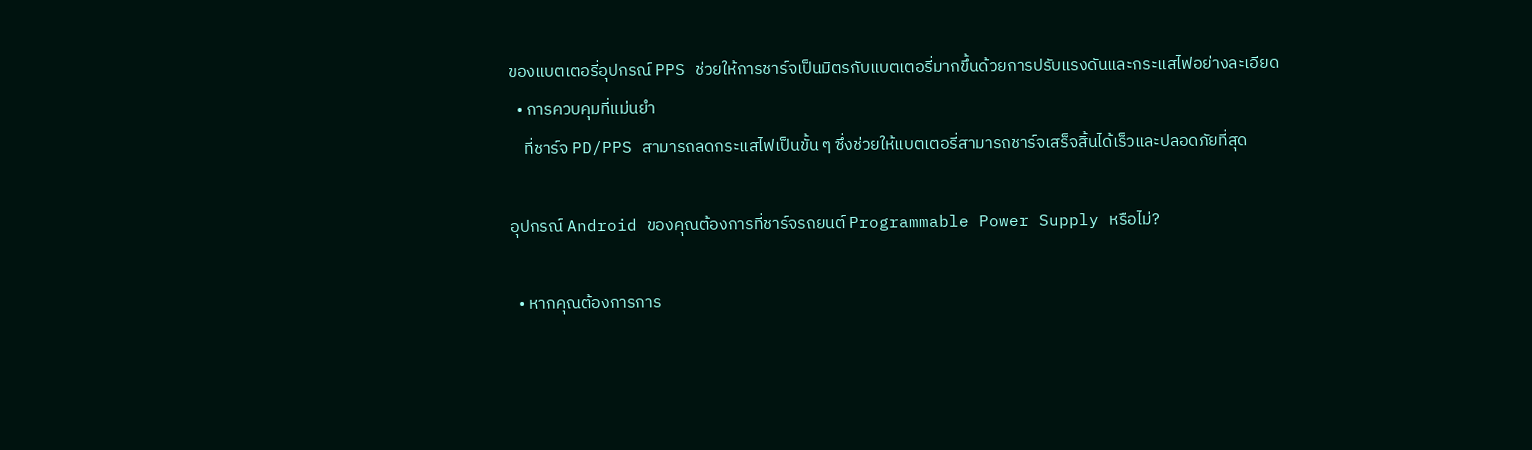ของแบตเตอรี่อุปกรณ์ PPS ช่วยให้การชาร์จเป็นมิตรกับแบตเตอรี่มากขึ้นด้วยการปรับแรงดันและกระแสไฟอย่างละเอียด
  • การควบคุมที่แม่นยำ
    ที่ชาร์จ PD/PPS สามารถลดกระแสไฟเป็นขั้น ๆ ซึ่งช่วยให้แบตเตอรี่สามารถชาร์จเสร็จสิ้นได้เร็วและปลอดภัยที่สุด

อุปกรณ์ Android ของคุณต้องการที่ชาร์จรถยนต์ Programmable Power Supply หรือไม่?

  • หากคุณต้องการการ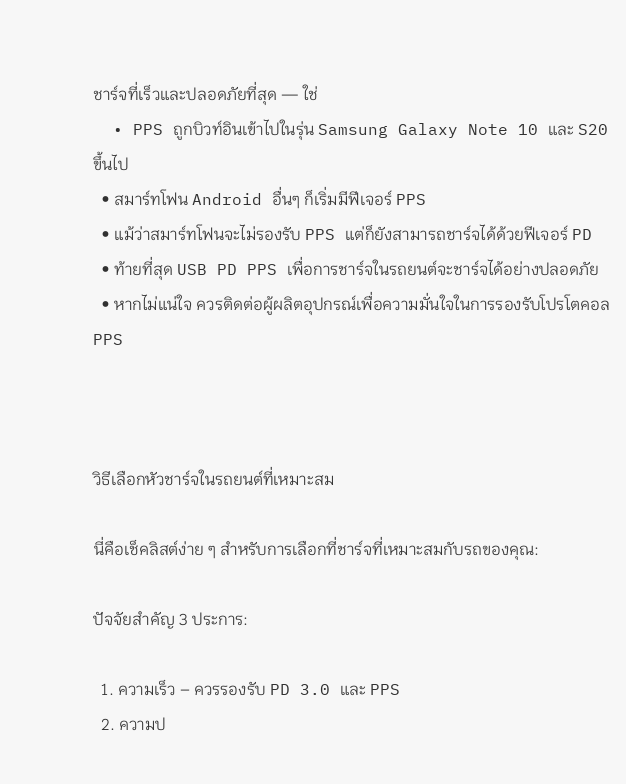ชาร์จที่เร็วและปลอดภัยที่สุด — ใช่
  • PPS ถูกบิวท์อินเข้าไปในรุ่น Samsung Galaxy Note 10 และ S20 ขึ้นไป
  • สมาร์ทโฟน Android อื่นๆ ก็เริ่มมีฟีเจอร์ PPS
  • แม้ว่าสมาร์ทโฟนจะไม่รองรับ PPS แต่ก็ยังสามารถชาร์จได้ด้วยฟีเจอร์ PD
  • ท้ายที่สุด USB PD PPS เพื่อการชาร์จในรถยนต์จะชาร์จได้อย่างปลอดภัย
  • หากไม่แน่ใจ ควรติดต่อผู้ผลิตอุปกรณ์เพื่อความมั่นใจในการรองรับโปรโตคอล PPS



วิธีเลือกหัวชาร์จในรถยนต์ที่เหมาะสม

นี่คือเช็คลิสต์ง่าย ๆ สำหรับการเลือกที่ชาร์จที่เหมาะสมกับรถของคุณ:

ปัจจัยสำคัญ 3 ประการ:

  1. ความเร็ว – ควรรองรับ PD 3.0 และ PPS
  2. ความป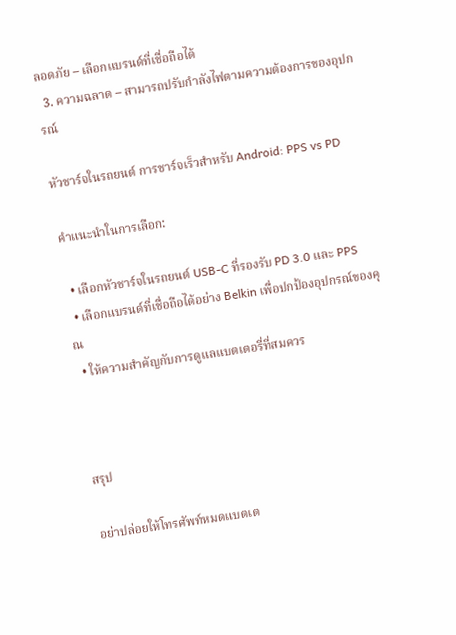ลอดภัย – เลือกแบรนด์ที่เชื่อถือได้
  3. ความฉลาด – สามารถปรับกำลังไฟตามความต้องการของอุปกรณ์

หัวชาร์จในรถยนต์ การชาร์จเร็วสำหรับ Android: PPS vs PD

คำแนะนำในการเลือก:

  • เลือกหัวชาร์จในรถยนต์ USB-C ที่รองรับ PD 3.0 และ PPS
  • เลือกแบรนด์ที่เชื่อถือได้อย่าง Belkin เพื่อปกป้องอุปกรณ์ของคุณ
  • ให้ความสำคัญกับการดูแลแบตเตอรี่ที่สมควร



สรุป

อย่าปล่อยให้โทรศัพท์หมดแบตเต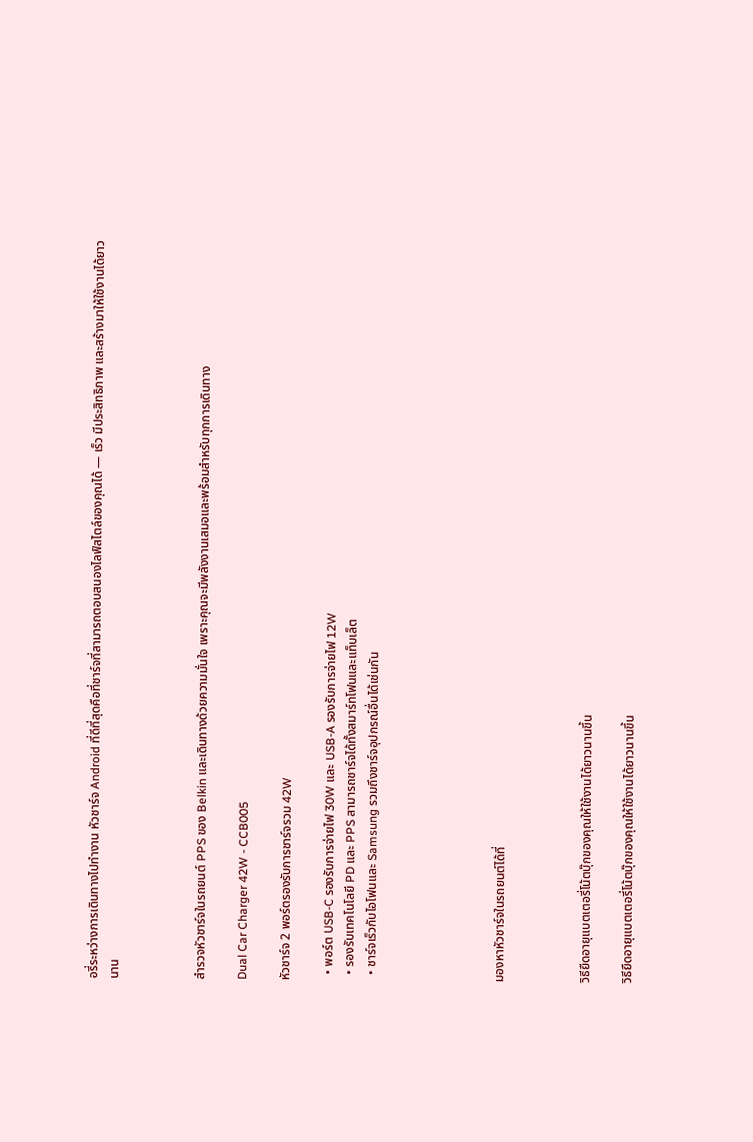อรี่ระหว่างการเดินทางไปทำงาน หัวชาร์จ Android ที่ดีที่สุดคือที่ชาร์จที่สามารถตอบสนองไลฟ์สไตล์ของคุณได้ — เร็ว มีประสิทธิภาพ และสร้างมาให้ใช้งานได้ยาวนาน



สำรวจหัวชาร์จในรถยนต์ PPS ของ Belkin และเดินทางด้วยความมั่นใจ เพราะคุณจะมีพลังงานเสมอและพร้อมสำหรับทุกการเดินทาง

Dual Car Charger 42W - CCB005

หัวชาร์จ 2 พอร์ตรองรับการชาร์จรวม 42W

  • พอร์ต USB-C รองรับการจ่ายไฟ 30W และ USB-A รองรับการจ่ายไฟ 12W
  • รองรับเทคโนโลยี PD และ PPS สามารถชาร์จได้ทั้งสมาร์ทโฟนและแท็บเล็ต
  • ชาร์จเร็วกับไอโฟนและ Samsung รวมถึงชาร์จอุปกรณ์อื่นได้เช่นกัน





มองหาหัวชาร์จในรถยนต์ได้ที่



วิธียืดอายุแบตเตอรี่โน้ตบุ๊กของคุณให้ใช้งานได้ยาวนานขึ้น

วิธียืดอายุแบตเตอรี่โน้ตบุ๊กของคุณให้ใช้งานได้ยาวนานขึ้น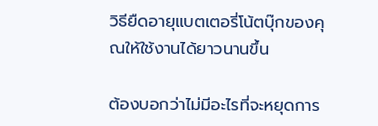วิธียืดอายุแบตเตอรี่โน้ตบุ๊กของคุณให้ใช้งานได้ยาวนานขึ้น

ต้องบอกว่าไม่มีอะไรที่จะหยุดการ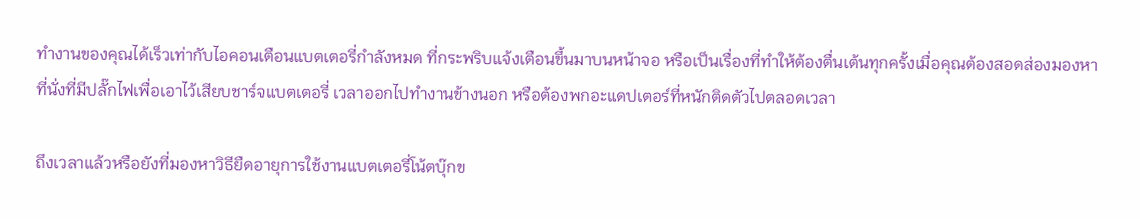ทำงานของคุณได้เร็วเท่ากับไอคอนเตือนแบตเตอรี่กำลังหมด ที่กระพริบแจ้งเตือนขึ้นมาบนหน้าจอ หรือเป็นเรื่องที่ทำให้ต้องตื่นเต้นทุกครั้งเมื่อคุณต้องสอดส่องมองหาที่นั่งที่มีปลั๊กไฟเพื่อเอาไว้เสียบชาร์จแบตเตอรี่ เวลาออกไปทำงานข้างนอก หรือต้องพกอะแดปเตอร์ที่หนักติดตัวไปตลอดเวลา

ถึงเวลาแล้วหรือยังที่มองหาวิธียืดอายุการใช้งานแบตเตอรี่โน้ตบุ๊กข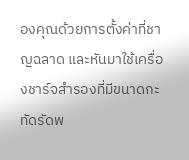องคุณด้วยการตั้งค่าที่ชาญฉลาด และหันมาใช้เครื่องชาร์จสำรองที่มีขนาดกะทัดรัดพ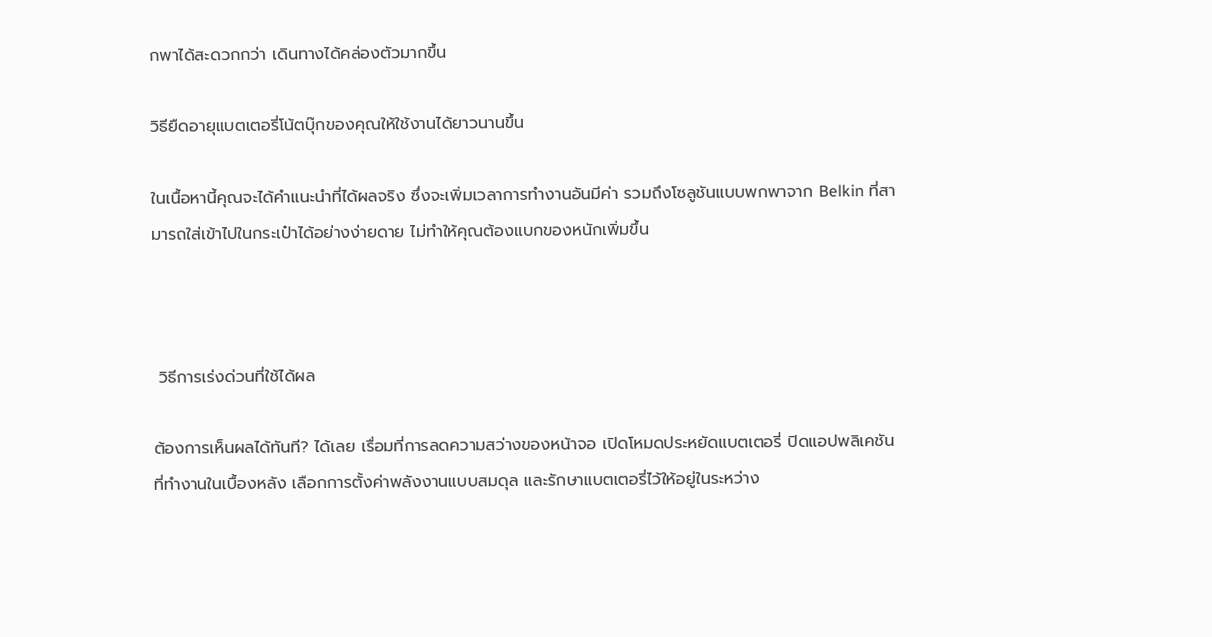กพาได้สะดวกกว่า เดินทางได้คล่องตัวมากขึ้น

วิธียืดอายุแบตเตอรี่โน้ตบุ๊กของคุณให้ใช้งานได้ยาวนานขึ้น

ในเนื้อหานี้คุณจะได้คำแนะนำที่ได้ผลจริง ซึ่งจะเพิ่มเวลาการทำงานอันมีค่า รวมถึงโซลูชันแบบพกพาจาก Belkin ที่สามารถใส่เข้าไปในกระเป๋าได้อย่างง่ายดาย ไม่ทำให้คุณต้องแบกของหนักเพิ่มขึ้น



 วิธีการเร่งด่วนที่ใช้ได้ผล

ต้องการเห็นผลได้ทันที? ได้เลย เรื่อมที่การลดความสว่างของหน้าจอ เปิดโหมดประหยัดแบตเตอรี่ ปิดแอปพลิเคชันที่ทำงานในเบื้องหลัง เลือกการตั้งค่าพลังงานแบบสมดุล และรักษาแบตเตอรี่ไว้ให้อยู่ในระหว่าง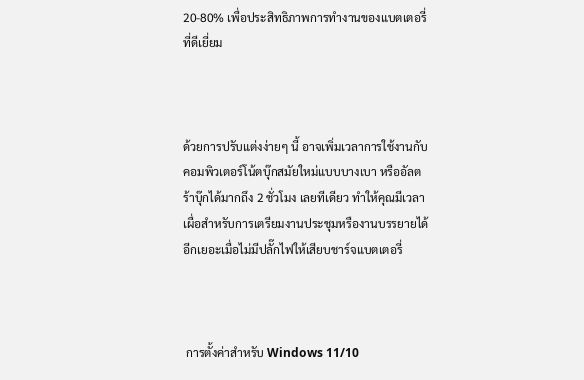20-80% เพื่อประสิทธิภาพการทำงานของแบตเตอรี่ที่ดีเยี่ยม



ด้วยการปรับแต่งง่ายๆ นี้ อาจเพิ่มเวลาการใช้งานกับคอมพิวเตอร์โน้ตบุ๊กสมัยใหม่แบบบางเบา หรืออัลตร้าบุ๊กได้มากถึง 2 ชั่วโมง เลยทีเดียว ทำให้คุณมีเวลาเผื่อสำหรับการเตรียมงานประชุมหรืองานบรรยายได้อีกเยอะเมื่อไม่มีปลั๊กไฟให้เสียบชาร์จแบตเตอรี่



 การตั้งค่าสำหรับ Windows 11/10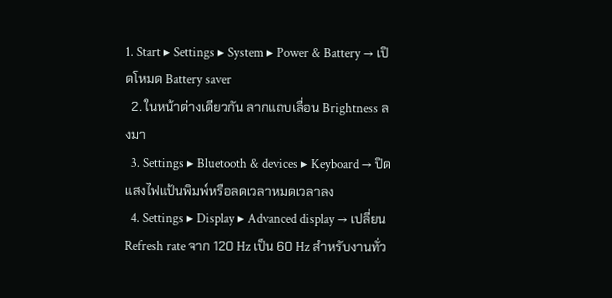1. Start ▸ Settings ▸ System ▸ Power & Battery → เปิดโหมด Battery saver
  2. ในหน้าต่างเดียวกัน ลากแถบเลื่อน Brightness ลงมา
  3. Settings ▸ Bluetooth & devices ▸ Keyboard → ปิดแสงไฟแป้นพิมพ์หรือลดเวลาหมดเวลาลง
  4. Settings ▸ Display ▸ Advanced display → เปลี่ยน Refresh rate จาก 120 Hz เป็น 60 Hz สำหรับงานทั่ว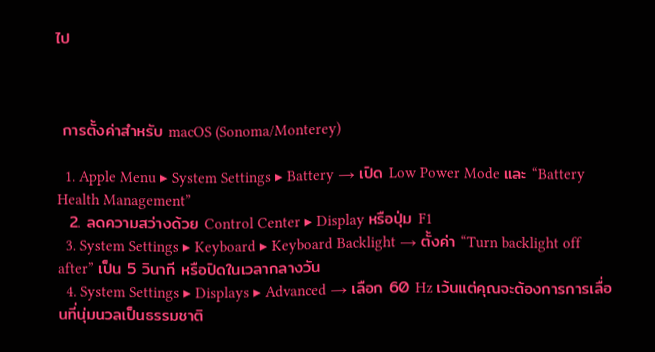ไป



 การตั้งค่าสำหรับ macOS (Sonoma/Monterey)

  1. Apple Menu ▸ System Settings ▸ Battery → เปิด Low Power Mode และ “Battery Health Management”
  2. ลดความสว่างด้วย Control Center ▸ Display หรือปุ่ม F1
  3. System Settings ▸ Keyboard ▸ Keyboard Backlight → ตั้งค่า “Turn backlight off after” เป็น 5 วินาที หรือปิดในเวลากลางวัน
  4. System Settings ▸ Displays ▸ Advanced → เลือก 60 Hz เว้นแต่คุณจะต้องการการเลื่อนที่นุ่มนวลเป็นธรรมชาติ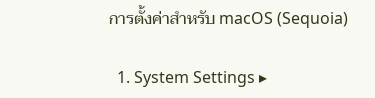การตั้งค่าสำหรับ macOS (Sequoia)

  1. System Settings ▸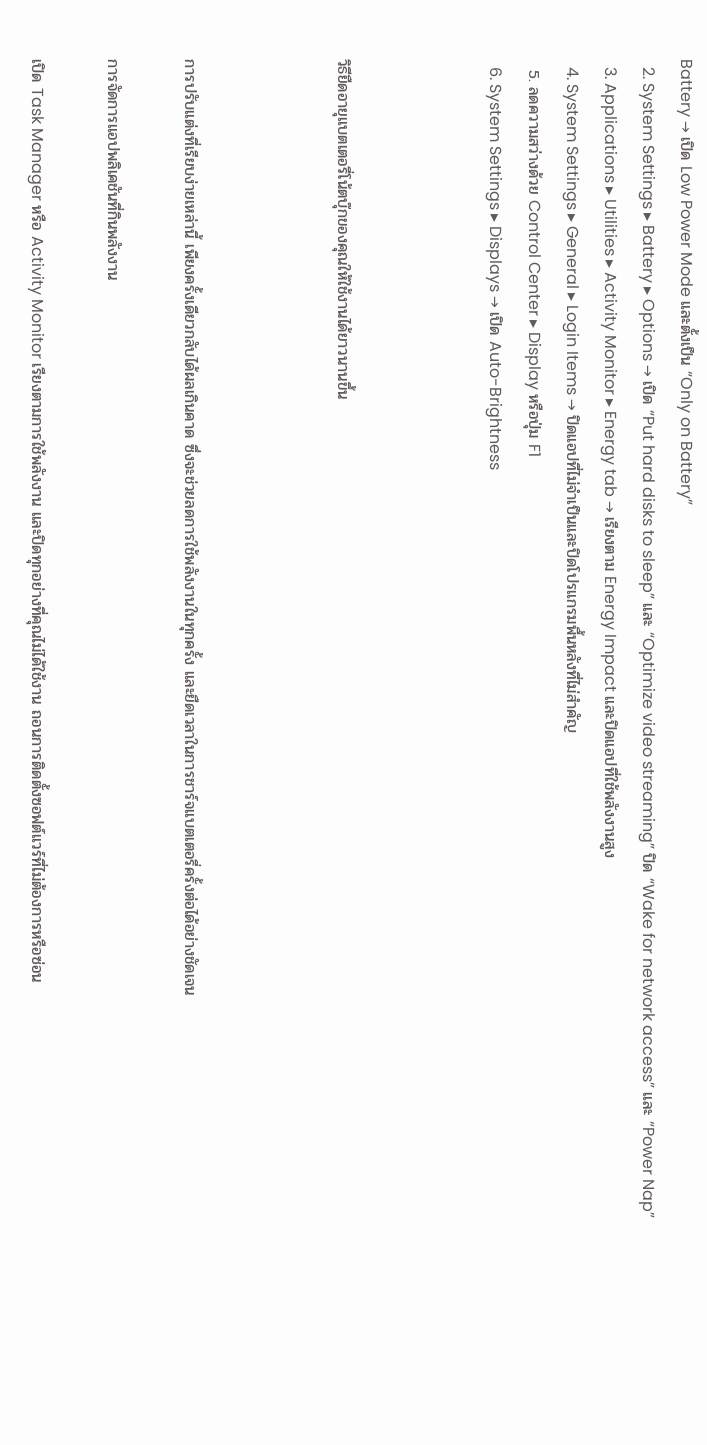Battery → เปิด Low Power Mode และตั้งเป็น “Only on Battery”
  2. System Settings ▸ Battery ▸ Options → เปิด “Put hard disks to sleep” และ “Optimize video streaming” ปิด “Wake for network access” และ “Power Nap”
  3. Applications ▸ Utilities ▸ Activity Monitor ▸ Energy tab → เรียงตาม Energy Impact และปิดแอปที่ใช้พลังงานสูง
  4. System Settings ▸ General ▸ Login Items → ปิดแอปที่ไม่จำเป็นและปิดโปรแกรมพื้นหลังที่ไม่สำคัญ
  5. ลดความสว่างด้วย Control Center ▸ Display หรือปุ่ม F1
  6. System Settings ▸ Displays → เปิด Auto-Brightness



วิธียืดอายุแบตเตอรี่โน้ตบุ๊กของคุณให้ใช้งานได้ยาวนานขึ้น



การปรับแต่งที่เรียบง่ายเหล่านี้ เพียงครั้งเดียวกลับได้ผลเกินคาด ซึ่งจะช่วยลดการใช้พลังงานในทุกครั้ง และยืดเวลาในการชาร์จแบตเตอรี่ครั้งต่อได้อย่างชัดเจน

การจัดการแอปพลิเคชันที่กินพลังงาน

เปิด Task Manager หรือ Activity Monitor เรียงตามการใช้พลังงาน และปิดทุกอย่างที่คุณไม่ได้ใช้งาน ถอนการติดตั้งซอฟต์แวร์ที่ไม่ต้องการหรือซ่อน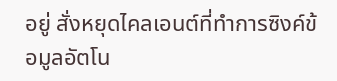อยู่ สั่งหยุดไคลเอนต์ที่ทำการซิงค์ข้อมูลอัตโน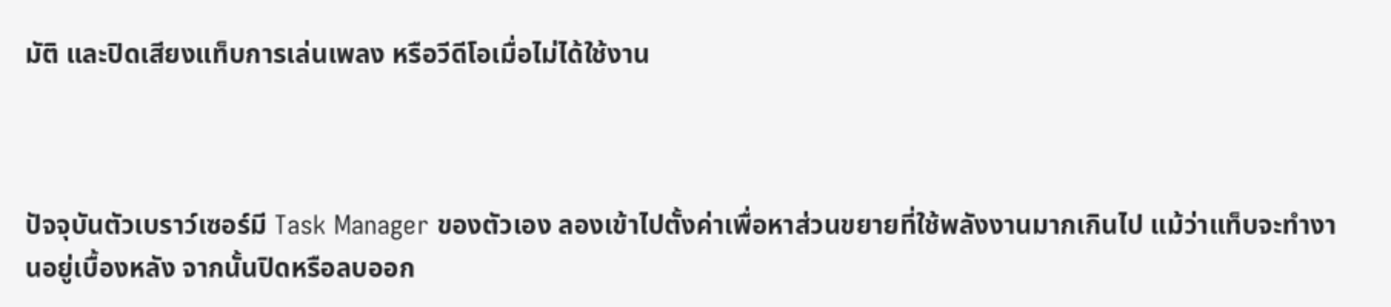มัติ และปิดเสียงแท็บการเล่นเพลง หรือวีดีโอเมื่อไม่ได้ใช้งาน



ปัจจุบันตัวเบราว์เซอร์มี Task Manager ของตัวเอง ลองเข้าไปตั้งค่าเพื่อหาส่วนขยายที่ใช้พลังงานมากเกินไป แม้ว่าแท็บจะทำงานอยู่เบื้องหลัง จากนั้นปิดหรือลบออก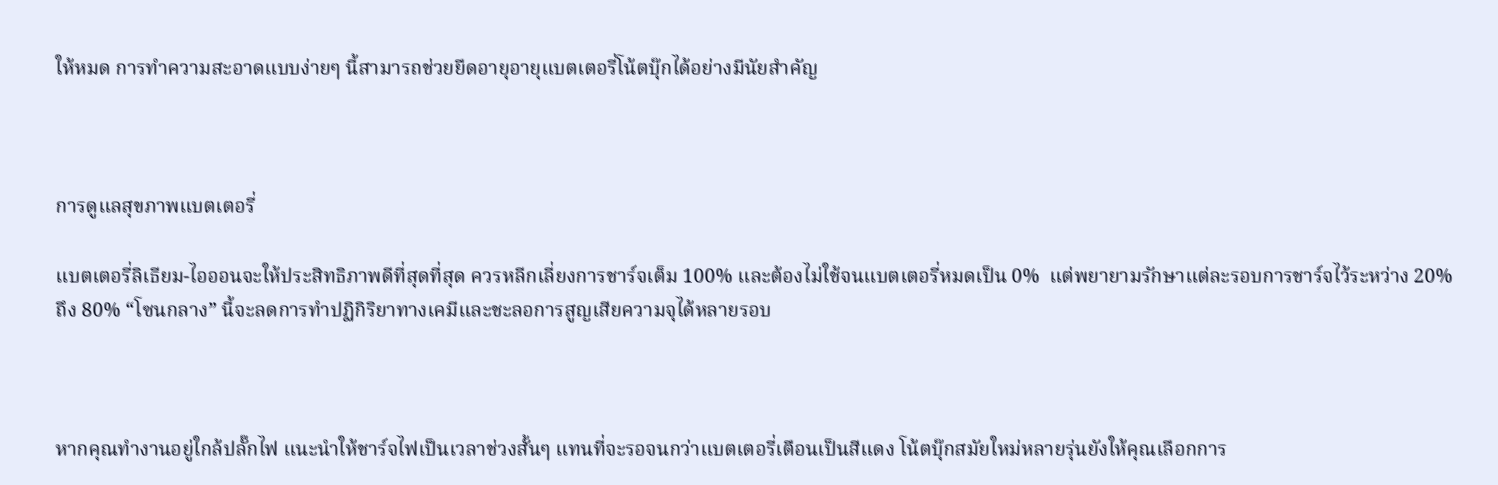ให้หมด การทำความสะอาดแบบง่ายๆ นี้สามารถช่วยยืดอายุอายุแบตเตอรี่โน้ตบุ๊กได้อย่างมีนัยสำคัญ



การดูแลสุขภาพแบตเตอรี่

แบตเตอรี่ลิเธียม-ไอออนจะให้ประสิทธิภาพดีที่สุดที่สุด ควรหลีกเลี่ยงการชาร์จเต็ม 100% และต้องไม่ใช้จนแบตเตอรี่หมดเป็น 0%  แต่พยายามรักษาแต่ละรอบการชาร์จไว้ระหว่าง 20% ถึง 80% “โซนกลาง” นี้จะลดการทำปฏิกิริยาทางเคมีและชะลอการสูญเสียความจุได้หลายรอบ



หากคุณทำงานอยู่ใกล้ปลั๊กไฟ แนะนำให้ชาร์จไฟเป็นเวลาช่วงสั้นๆ แทนที่จะรอจนกว่าแบตเตอรี่เตือนเป็นสีแดง โน้ตบุ๊กสมัยใหม่หลายรุ่นยังให้คุณเลือกการ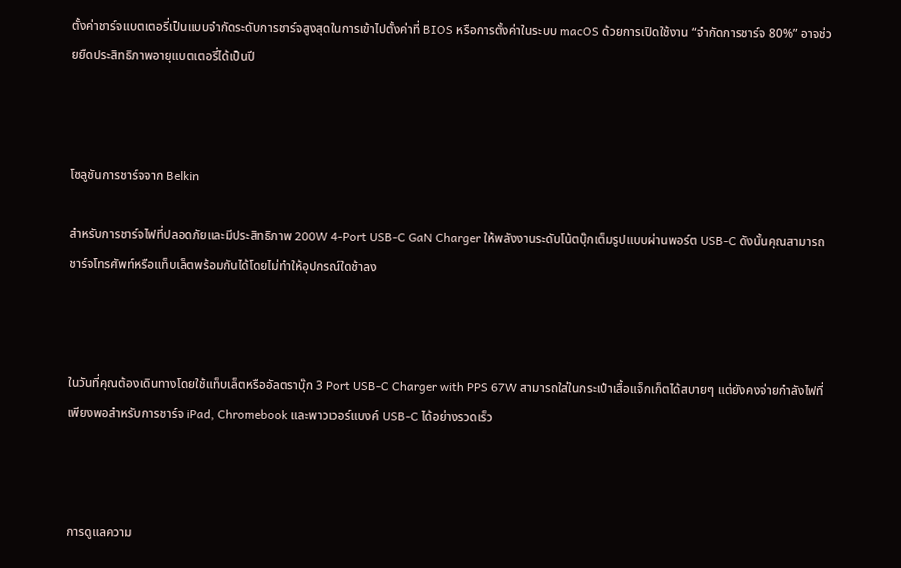ตั้งค่าชาร์จแบตเตอรี่เป็นแบบจำกัดระดับการชาร์จสูงสุดในการเข้าไปตั้งค่าที่ BIOS หรือการตั้งค่าในระบบ macOS ด้วยการเปิดใช้งาน “จำกัดการชาร์จ 80%” อาจช่วยยืดประสิทธิภาพอายุแบตเตอรี่ได้เป็นปี



โซลูชันการชาร์จจาก Belkin

สำหรับการชาร์จไฟที่ปลอดภัยและมีประสิทธิภาพ 200W 4-Port USB-C GaN Charger ให้พลังงานระดับโน้ตบุ๊กเต็มรูปแบบผ่านพอร์ต USB-C ดังนั้นคุณสามารถชาร์จโทรศัพท์หรือแท็บเล็ตพร้อมกันได้โดยไม่ทำให้อุปกรณ์ใดช้าลง



ในวันที่คุณต้องเดินทางโดยใช้แท็บเล็ตหรืออัลตราบุ๊ก 3 Port USB-C Charger with PPS 67W สามารถใส่ในกระเป๋าเสื้อแจ็กเก็ตได้สบายๆ แต่ยังคงจ่ายกำลังไฟที่เพียงพอสำหรับการชาร์จ iPad, Chromebook และพาวเวอร์แบงค์ USB-C ได้อย่างรวดเร็ว



การดูแลความ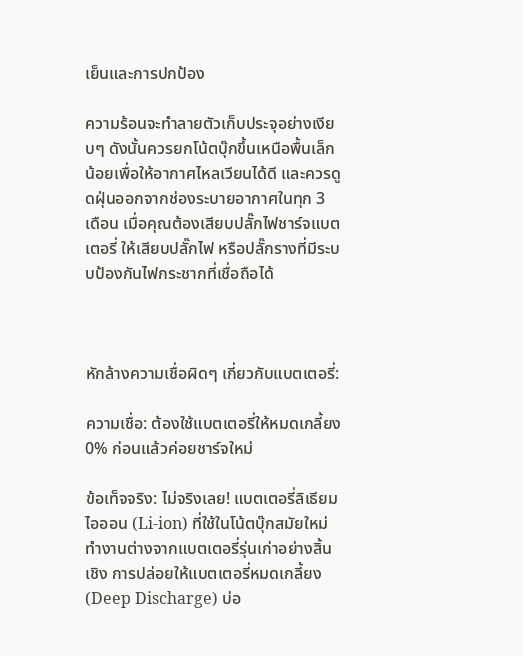เย็นและการปกป้อง

ความร้อนจะทำลายตัวเก็บประจุอย่างเงียบๆ ดังนั้นควรยกโน้ตบุ๊กขึ้นเหนือพื้นเล็กน้อยเพื่อให้อากาศไหลเวียนได้ดี และควรดูดฝุ่นออกจากช่องระบายอากาศในทุก 3 เดือน เมื่อคุณต้องเสียบปลั๊กไฟชาร์จแบตเตอรี่ ให้เสียบปลั๊กไฟ หรือปลั๊กรางที่มีระบบป้องกันไฟกระชากที่เชื่อถือได้



หักล้างความเชื่อผิดๆ เกี่ยวกับแบตเตอรี่:

ความเชื่อ: ต้องใช้แบตเตอรี่ให้หมดเกลี้ยง 0% ก่อนแล้วค่อยชาร์จใหม่

ข้อเท็จจริง: ไม่จริงเลย! แบตเตอรี่ลิเธียมไอออน (Li-ion) ที่ใช้ในโน้ตบุ๊กสมัยใหม่ทำงานต่างจากแบตเตอรี่รุ่นเก่าอย่างสิ้นเชิง การปล่อยให้แบตเตอรี่หมดเกลี้ยง (Deep Discharge) บ่อ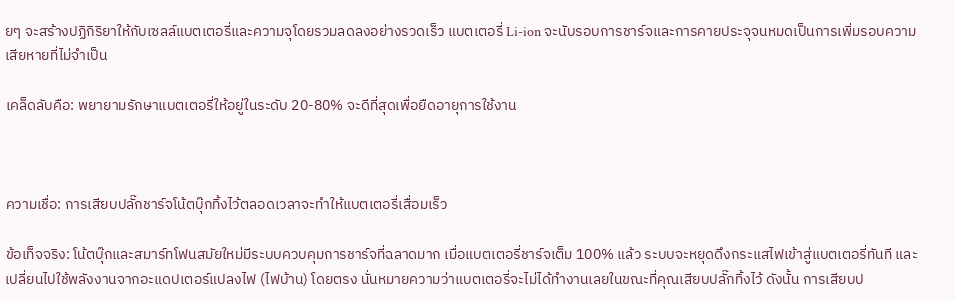ยๆ จะสร้างปฏิกิริยาให้กับเซลล์แบตเตอรี่และความจุโดยรวมลดลงอย่างรวดเร็ว แบตเตอรี่ Li-ion จะนับรอบการชาร์จและการคายประจุจนหมดเป็นการเพิ่มรอบความเสียหายที่ไม่จำเป็น

เคล็ดลับคือ: พยายามรักษาแบตเตอรี่ให้อยู่ในระดับ 20-80% จะดีที่สุดเพื่อยืดอายุการใช้งาน



ความเชื่อ: การเสียบปลั๊กชาร์จโน้ตบุ๊กทิ้งไว้ตลอดเวลาจะทำให้แบตเตอรี่เสื่อมเร็ว

ข้อเท็จจริง: โน้ตบุ๊กและสมาร์ทโฟนสมัยใหม่มีระบบควบคุมการชาร์จที่ฉลาดมาก เมื่อแบตเตอรี่ชาร์จเต็ม 100% แล้ว ระบบจะหยุดดึงกระแสไฟเข้าสู่แบตเตอรี่ทันที และเปลี่ยนไปใช้พลังงานจากอะแดปเตอร์แปลงไฟ (ไฟบ้าน) โดยตรง นั่นหมายความว่าแบตเตอรี่จะไม่ได้ทำงานเลยในขณะที่คุณเสียบปลั๊กทิ้งไว้ ดังนั้น การเสียบป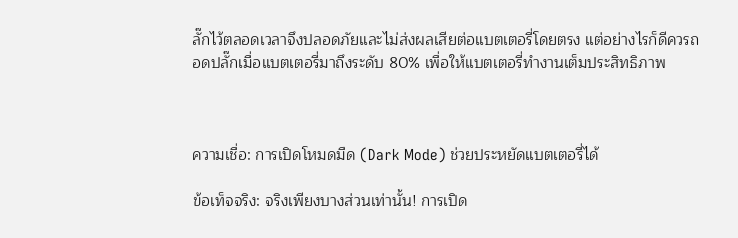ลั๊กไว้ตลอดเวลาจึงปลอดภัยและไม่ส่งผลเสียต่อแบตเตอรี่โดยตรง แต่อย่างไรก็ดีควรถอดปลั๊กเมื่อแบตเตอรี่มาถึงระดับ 80% เพื่อให้แบตเตอรี่ทำงานเต็มประสิทธิภาพ



ความเชื่อ: การเปิดโหมดมืด (Dark Mode) ช่วยประหยัดแบตเตอรี่ได้

ข้อเท็จจริง: จริงเพียงบางส่วนเท่านั้น! การเปิด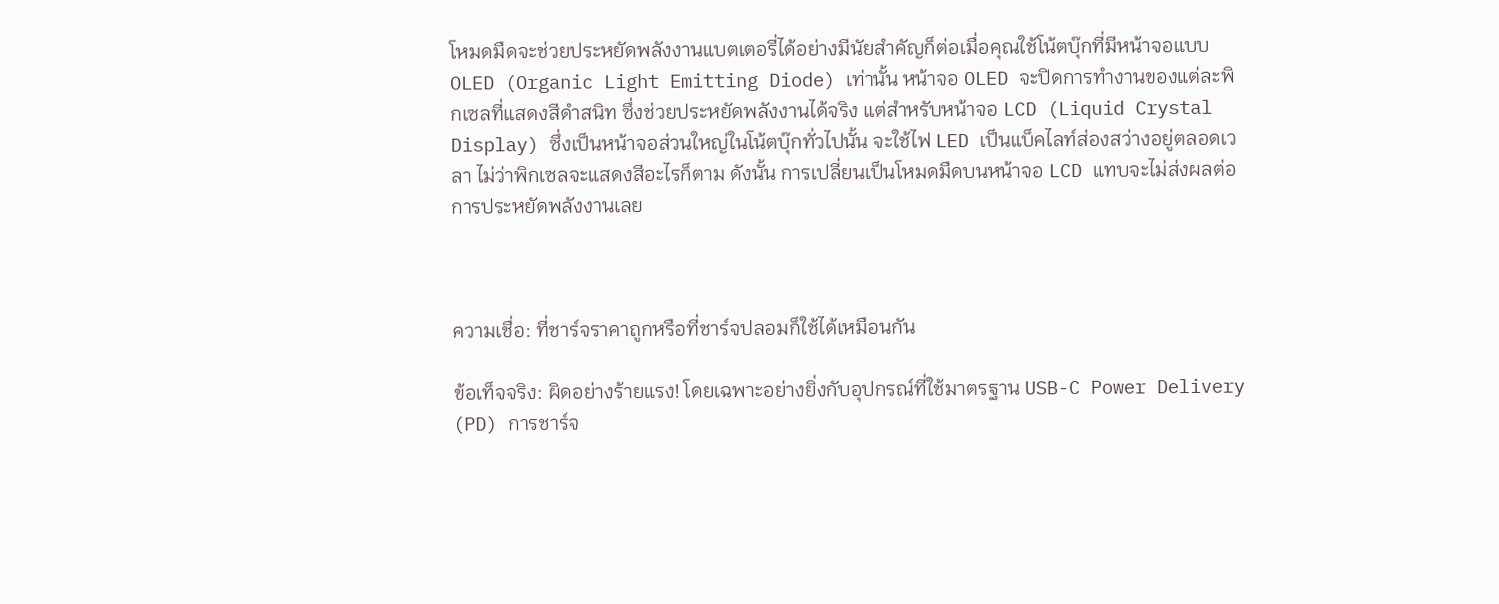โหมดมืดจะช่วยประหยัดพลังงานแบตเตอรี่ได้อย่างมีนัยสำคัญก็ต่อเมื่อคุณใช้โน้ตบุ๊กที่มีหน้าจอแบบ OLED (Organic Light Emitting Diode) เท่านั้น หน้าจอ OLED จะปิดการทำงานของแต่ละพิกเซลที่แสดงสีดำสนิท ซึ่งช่วยประหยัดพลังงานได้จริง แต่สำหรับหน้าจอ LCD (Liquid Crystal Display) ซึ่งเป็นหน้าจอส่วนใหญ่ในโน้ตบุ๊กทั่วไปนั้น จะใช้ไฟ LED เป็นแบ็คไลท์ส่องสว่างอยู่ตลอดเวลา ไม่ว่าพิกเซลจะแสดงสีอะไรก็ตาม ดังนั้น การเปลี่ยนเป็นโหมดมืดบนหน้าจอ LCD แทบจะไม่ส่งผลต่อการประหยัดพลังงานเลย



ความเชื่อ: ที่ชาร์จราคาถูกหรือที่ชาร์จปลอมก็ใช้ได้เหมือนกัน

ข้อเท็จจริง: ผิดอย่างร้ายแรง! โดยเฉพาะอย่างยิ่งกับอุปกรณ์ที่ใช้มาตรฐาน USB-C Power Delivery (PD) การชาร์จ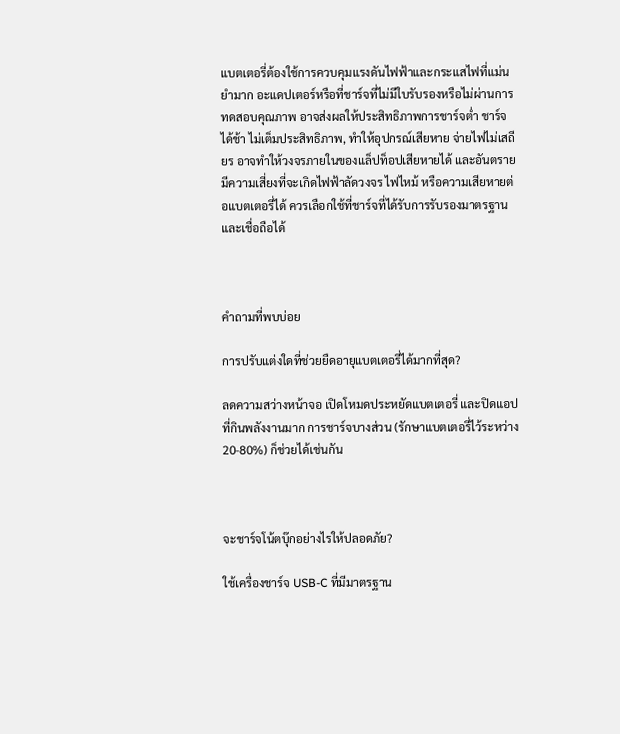แบตเตอรี่ต้องใช้การควบคุมแรงดันไฟฟ้าและกระแสไฟที่แม่นยำมาก อะแดปเตอร์หรือที่ชาร์จที่ไม่มีใบรับรองหรือไม่ผ่านการทดสอบคุณภาพ อาจส่งผลให้ประสิทธิภาพการชาร์จต่ำ ชาร์จได้ช้า ไม่เต็มประสิทธิภาพ, ทำให้อุปกรณ์เสียหาย จ่ายไฟไม่เสถียร อาจทำให้วงจรภายในของแล็ปท็อปเสียหายได้ และอันตราย มีความเสี่ยงที่จะเกิดไฟฟ้าลัดวงจร ไฟไหม้ หรือความเสียหายต่อแบตเตอรี่ได้ ควรเลือกใช้ที่ชาร์จที่ได้รับการรับรองมาตรฐานและเชื่อถือได้



คำถามที่พบบ่อย

การปรับแต่งใดที่ช่วยยืดอายุแบตเตอรี่ได้มากที่สุด?

ลดความสว่างหน้าจอ เปิดโหมดประหยัดแบตเตอรี่ และปิดแอปที่กินพลังงานมาก การชาร์จบางส่วน (รักษาแบตเตอรี่ไว้ระหว่าง 20-80%) ก็ช่วยได้เช่นกัน



จะชาร์จโน้ตบุ๊กอย่างไรให้ปลอดภัย?

ใช้เครื่องชาร์จ USB-C ที่มีมาตรฐาน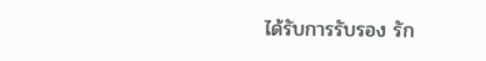ได้รับการรับรอง รัก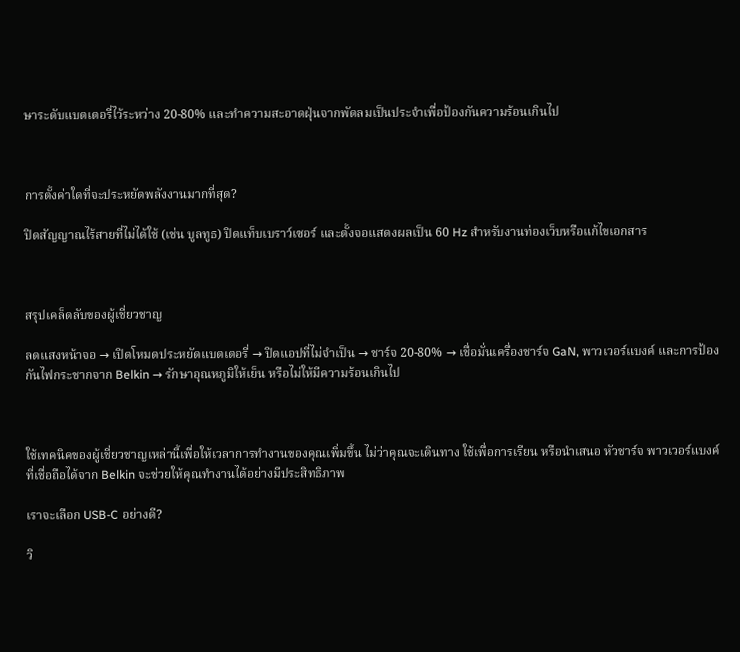ษาระดับแบตเตอรี่ไว้ระหว่าง 20-80% และทำความสะอาดฝุ่นจากพัดลมเป็นประจำเพื่อป้องกันความร้อนเกินไป



การตั้งค่าใดที่จะประหยัดพลังงานมากที่สุด?

ปิดสัญญาณไร้สายที่ไม่ได้ใช้ (เช่น บูลทูธ) ปิดแท็บเบราว์เซอร์ และตั้งจอแสดงผลเป็น 60 Hz สำหรับงานท่องเว็บหรือแก้ไขเอกสาร



สรุปเคล็ดลับของผู้เชี่ยวชาญ

ลดแสงหน้าจอ → เปิดโหมดประหยัดแบตเตอรี่ → ปิดแอปที่ไม่จำเป็น → ชาร์จ 20-80% → เชื่อมั่นเครื่องชาร์จ GaN, พาวเวอร์แบงค์ และการป้องกันไฟกระชากจาก Belkin → รักษาอุณหภูมิให้เย็น หรือไม่ให้มีความร้อนเกินไป



ใช้เทคนิคของผู้เชี่ยวชาญเหล่านี้เพื่อให้เวลาการทำงานของคุณเพิ่มขึ้น ไม่ว่าคุณจะเดินทาง ใช้เพื่อการเรียน หรือนำเสนอ หัวชาร์จ พาวเวอร์แบงค์ ที่เชื่อถือได้จาก Belkin จะช่วยให้คุณทำงานได้อย่างมีประสิทธิภาพ

เราจะเลือก USB-C อย่างดี?

วิ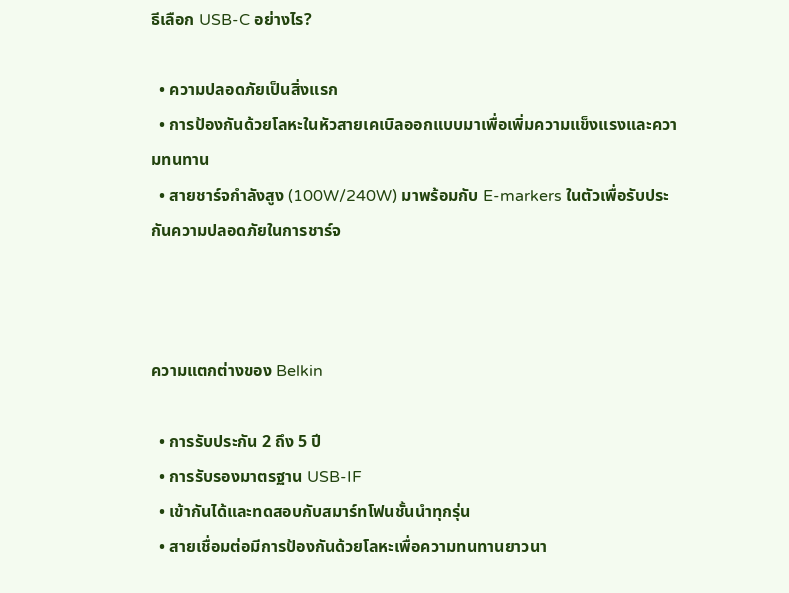ธีเลือก USB-C อย่างไร?

  • ความปลอดภัยเป็นสิ่งแรก
  • การป้องกันด้วยโลหะในหัวสายเคเบิลออกแบบมาเพื่อเพิ่มความแข็งแรงและความทนทาน
  • สายชาร์จกำลังสูง (100W/240W) มาพร้อมกับ E-markers ในตัวเพื่อรับประกันความปลอดภัยในการชาร์จ



ความแตกต่างของ Belkin

  • การรับประกัน 2 ถึง 5 ปี
  • การรับรองมาตรฐาน USB-IF
  • เข้ากันได้และทดสอบกับสมาร์ทโฟนชั้นนำทุกรุ่น
  • สายเชื่อมต่อมีการป้องกันด้วยโลหะเพื่อความทนทานยาวนา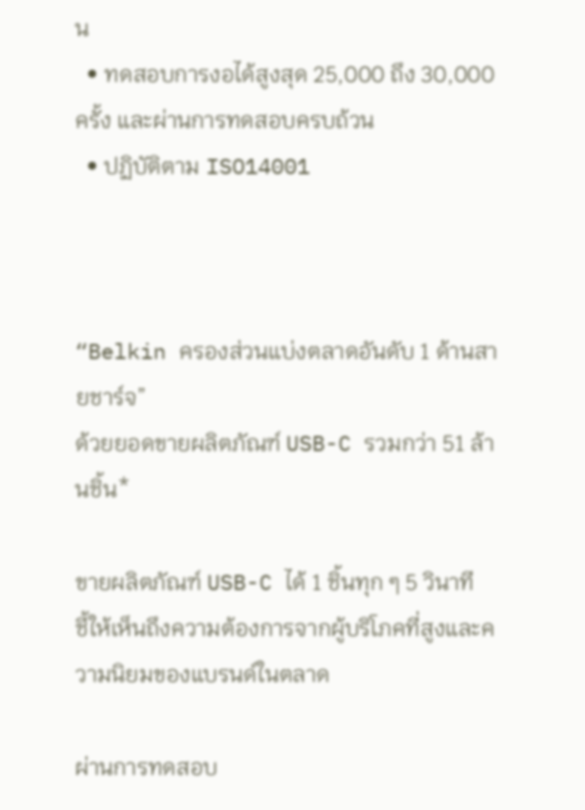น
  • ทดสอบการงอได้สูงสุด 25,000 ถึง 30,000 ครั้ง และผ่านการทดสอบครบถ้วน
  • ปฏิบัติตาม ISO14001



“Belkin ครองส่วนแบ่งตลาดอันดับ 1 ด้านสายชาร์จ”
ด้วยยอดขายผลิตภัณฑ์ USB-C รวมกว่า 51 ล้านชิ้น*

ขายผลิตภัณฑ์ USB-C ได้ 1 ชิ้นทุก ๆ 5 วินาที
ชี้ให้เห็นถึงความต้องการจากผู้บริโภคที่สูงและความนิยมของแบรนด์ในตลาด

ผ่านการทดสอบ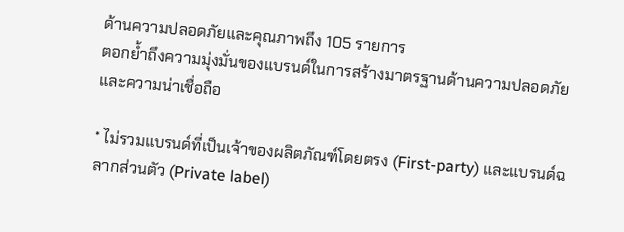ด้านความปลอดภัยและคุณภาพถึง 105 รายการ
ตอกย้ำถึงความมุ่งมั่นของแบรนด์ในการสร้างมาตรฐานด้านความปลอดภัยและความน่าเชื่อถือ

* ไม่รวมแบรนด์ที่เป็นเจ้าของผลิตภัณฑ์โดยตรง (First-party) และแบรนด์ฉลากส่วนตัว (Private label)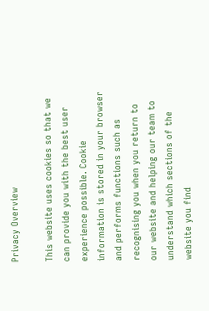Privacy Overview

This website uses cookies so that we can provide you with the best user experience possible. Cookie information is stored in your browser and performs functions such as recognising you when you return to our website and helping our team to understand which sections of the website you find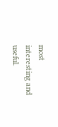most interesting and useful.